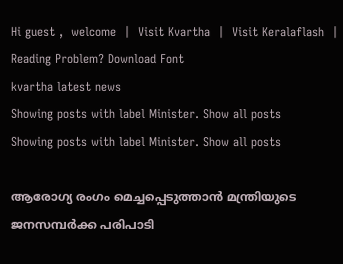Hi guest ,  welcome  |  Visit Kvartha  |  Visit Keralaflash  |  Reading Problem? Download Font
kvartha latest news
Showing posts with label Minister. Show all posts
Showing posts with label Minister. Show all posts

ആരോഗ്യ രംഗം മെച്ചപ്പെടുത്താന്‍ മന്ത്രിയുടെ ജനസമ്പര്‍ക്ക പരിപാടി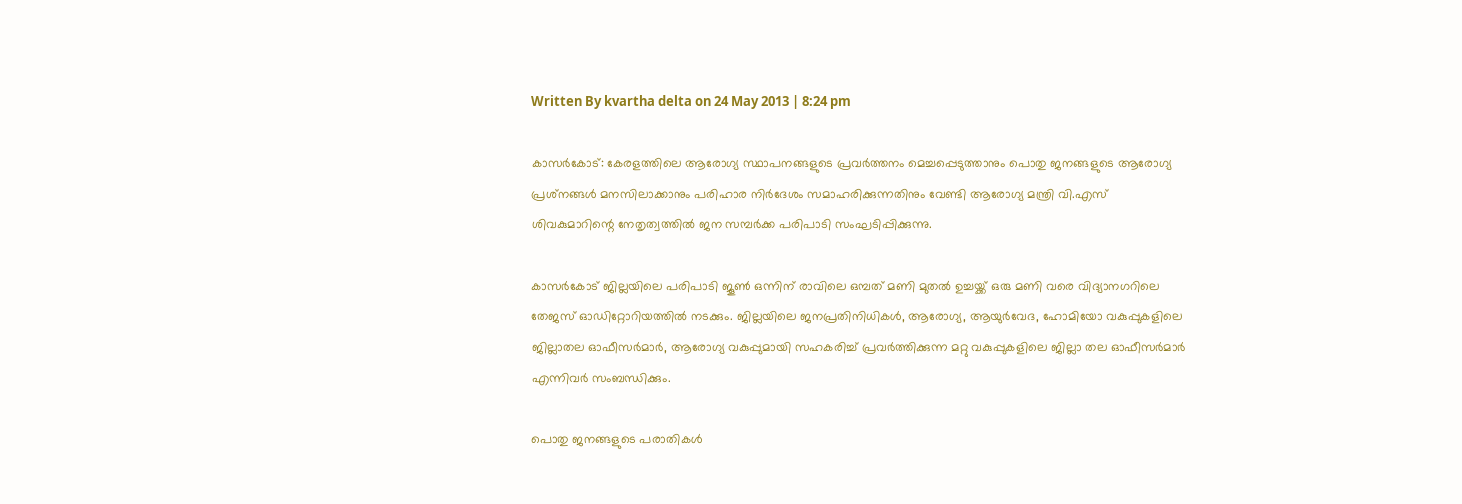Written By kvartha delta on 24 May 2013 | 8:24 pm

കാസര്‍കോട്: കേരളത്തിലെ ആരോഗ്യ സ്ഥാപനങ്ങളുടെ പ്രവര്‍ത്തനം മെച്ചപ്പെടുത്താനും പൊതു ജനങ്ങളുടെ ആരോഗ്യ പ്രശ്‌നങ്ങള്‍ മനസിലാക്കാനും പരിഹാര നിര്‍ദേശം സമാഹരിക്കുന്നതിനും വേണ്ടി ആരോഗ്യ മന്ത്രി വി.എസ് ശിവകുമാറിന്റെ നേതൃത്വത്തില്‍ ജന സമ്പര്‍ക്ക പരിപാടി സംഘടിപ്പിക്കുന്നു.

കാസര്‍കോട് ജില്ലയിലെ പരിപാടി ജൂണ്‍ ഒന്നിന് രാവിലെ ഒമ്പത് മണി മുതല്‍ ഉച്ചയ്ക്ക് ഒരു മണി വരെ വിദ്യാനഗറിലെ തേജസ് ഓഡിറ്റോറിയത്തില്‍ നടക്കും. ജില്ലയിലെ ജനപ്രതിനിധികള്‍, ആരോഗ്യ, ആയുര്‍വേദ, ഹോമിയോ വകുപ്പുകളിലെ ജില്ലാതല ഓഫീസര്‍മാര്‍, ആരോഗ്യ വകുപ്പുമായി സഹകരിച്ച് പ്രവര്‍ത്തിക്കുന്ന മറ്റു വകുപ്പുകളിലെ ജില്ലാ തല ഓഫീസര്‍മാര്‍ എന്നിവര്‍ സംബന്ധിക്കും.

പൊതു ജനങ്ങളുടെ പരാതികള്‍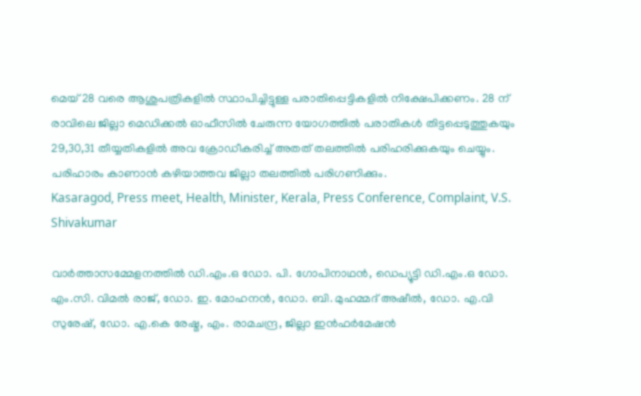മെയ് 28 വരെ ആശുപത്രികളില്‍ സ്ഥാപിച്ചിട്ടുള്ള പരാതിപ്പെട്ടികളില്‍ നിക്ഷേപിക്കണം. 28 ന് രാവിലെ ജില്ലാ മെഡിക്കല്‍ ഓഫീസില്‍ ചേരുന്ന യോഗത്തില്‍ പരാതികള്‍ തിട്ടപ്പെടുത്തുകയും 29,30,31 തീയ്യതികളില്‍ അവ ക്രോഡീകരിച്ച് അതത് തലത്തില്‍ പരിഹരിക്കുകയും ചെയ്യും. പരിഹാരം കാണാന്‍ കഴിയാത്തവ ജില്ലാ തലത്തില്‍ പരിഗണിക്കും.
Kasaragod, Press meet, Health, Minister, Kerala, Press Conference, Complaint, V.S. Shivakumar

വാര്‍ത്താസമ്മേളനത്തില്‍ ഡി.എം.ഒ ഡോ. പി. ഗോപിനാഥന്‍, ഡെപ്യൂട്ടി ഡി.എം.ഒ ഡോ. എം.സി. വിമല്‍ രാജ്, ഡോ. ഇ. മോഹനന്‍, ഡോ. ബി. മുഹമ്മദ് അഷീല്‍, ഡോ. എ.വി സുരേഷ്, ഡോ. എ.കെ രേഷ്മ, എം. രാമചന്ദ്ര, ജില്ലാ ഇന്‍ഫര്‍മേഷന്‍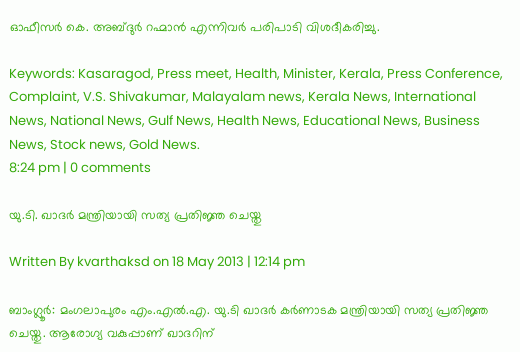ഓഫീസര്‍ കെ. അബ്ദുര്‍ റഹ്മാന്‍ എന്നിവര്‍ പരിപാടി വിശദീകരിച്ചു.

Keywords: Kasaragod, Press meet, Health, Minister, Kerala, Press Conference, Complaint, V.S. Shivakumar, Malayalam news, Kerala News, International News, National News, Gulf News, Health News, Educational News, Business News, Stock news, Gold News.
8:24 pm | 0 comments

യു.ടി. ഖാദര്‍ മന്ത്രിയായി സത്യ പ്രതിജ്ഞ ചെയ്തു

Written By kvarthaksd on 18 May 2013 | 12:14 pm

ബാംഗ്ലൂര്‍: മംഗലാപുരം എം.എല്‍.എ. യു.ടി ഖാദര്‍ കര്‍ണാടക മന്ത്രിയായി സത്യ പ്രതിജ്ഞ ചെയ്തു. ആരോഗ്യ വകുപ്പാണ് ഖാദറിന്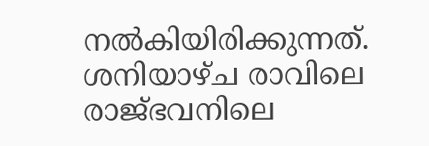നല്‍കിയിരിക്കുന്നത്. ശനിയാഴ്ച രാവിലെ രാജ്ഭവനിലെ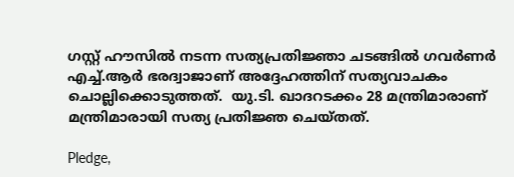ഗസ്റ്റ് ഹൗസില്‍ നടന്ന സത്യപ്രതിജ്ഞാ ചടങ്ങില്‍ ഗവര്‍ണര്‍ എച്ച്.ആര്‍ ഭരദ്വാജാണ് അദ്ദേഹത്തിന് സത്യവാചകം ചൊല്ലിക്കൊടുത്തത്.  യു.ടി. ഖാദറടക്കം 28 മന്ത്രിമാരാണ് മന്ത്രിമാരായി സത്യ പ്രതിജ്ഞ ചെയ്തത്.

Pledge,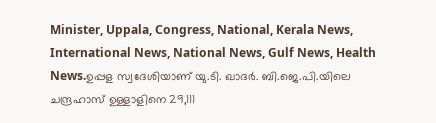Minister, Uppala, Congress, National, Kerala News, International News, National News, Gulf News, Health News.ഉപ്പള സ്വദേശിയാണ് യു.ടി. ഖാദര്‍. ബി.ജെ.പി.യിലെ ചന്ദ്രഹാസ് ഉള്ളാളിനെ 29,111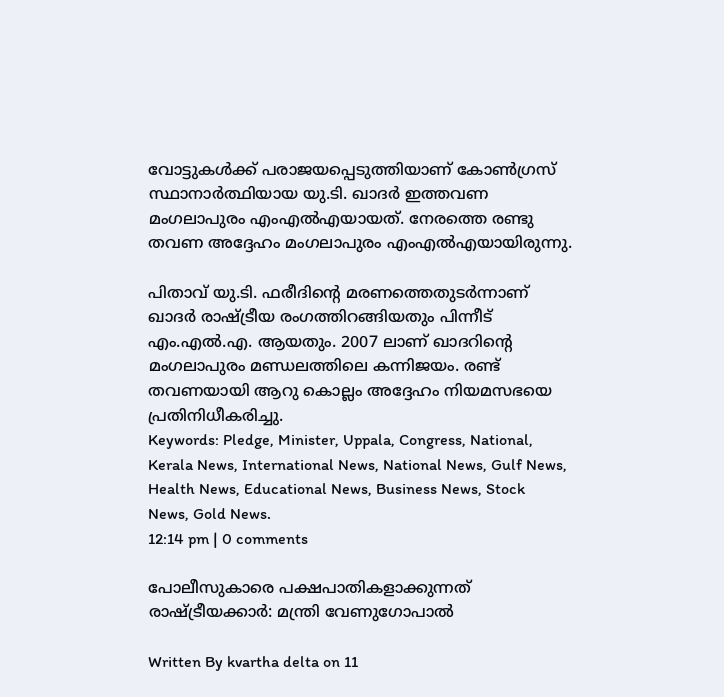വോട്ടുകള്‍ക്ക് പരാജയപ്പെടുത്തിയാണ് കോണ്‍ഗ്രസ് സ്ഥാനാര്‍ത്ഥിയായ യു.ടി. ഖാദര്‍ ഇത്തവണ മംഗലാപുരം എംഎല്‍എയായത്. നേരത്തെ രണ്ടു തവണ അദ്ദേഹം മംഗലാപുരം എംഎല്‍എയായിരുന്നു.

പിതാവ് യു.ടി. ഫരീദിന്റെ മരണത്തെതുടര്‍ന്നാണ് ഖാദര്‍ രാഷ്ട്രീയ രംഗത്തിറങ്ങിയതും പിന്നീട് എം.എല്‍.എ. ആയതും. 2007 ലാണ് ഖാദറിന്റെ മംഗലാപുരം മണ്ഡലത്തിലെ കന്നിജയം. രണ്ട് തവണയായി ആറു കൊല്ലം അദ്ദേഹം നിയമസഭയെ പ്രതിനിധീകരിച്ചു.
Keywords: Pledge, Minister, Uppala, Congress, National, Kerala News, International News, National News, Gulf News, Health News, Educational News, Business News, Stock News, Gold News.
12:14 pm | 0 comments

പോലീസുകാരെ പക്ഷപാതികളാക്കുന്നത് രാഷ്ട്രീയക്കാര്‍: മന്ത്രി വേണുഗോപാല്‍

Written By kvartha delta on 11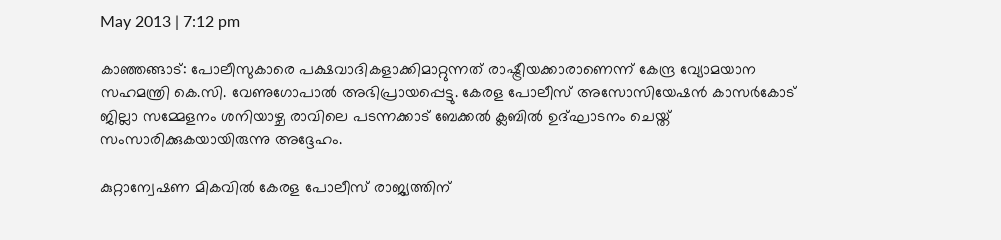May 2013 | 7:12 pm

കാഞ്ഞങ്ങാട്: പോലീസുകാരെ പക്ഷവാദികളാക്കിമാറ്റുന്നത് രാഷ്ട്രീയക്കാരാണെന്ന് കേന്ദ്ര വ്യോമയാന സഹമന്ത്രി കെ.സി. വേണുഗോപാല്‍ അഭിപ്രായപ്പെട്ടു. കേരള പോലീസ് അസോസിയേഷന്‍ കാസര്‍കോട് ജില്ലാ സമ്മേളനം ശനിയാഴ്ച രാവിലെ പടന്നക്കാട് ബേക്കല്‍ ക്ലബില്‍ ഉദ്ഘാടനം ചെയ്ത് സംസാരിക്കുകയായിരുന്നു അദ്ദേഹം.

കുറ്റാന്വേഷണ മികവില്‍ കേരള പോലീസ് രാജ്യത്തിന്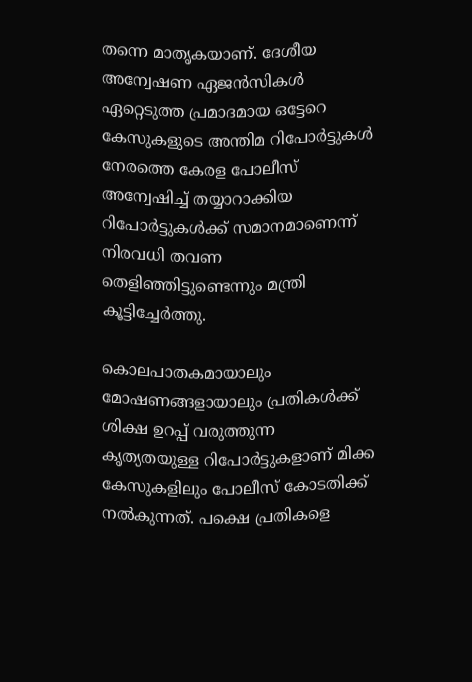തന്നെ മാതൃകയാണ്. ദേശീയ അന്വേഷണ ഏജന്‍സികള്‍ ഏറ്റെടുത്ത പ്രമാദമായ ഒട്ടേറെ കേസുകളുടെ അന്തിമ റിപോര്‍ട്ടുകള്‍ നേരത്തെ കേരള പോലീസ് അന്വേഷിച്ച് തയ്യാറാക്കിയ റിപോര്‍ട്ടുകള്‍ക്ക് സമാനമാണെന്ന് നിരവധി തവണ തെളിഞ്ഞിട്ടുണ്ടെന്നും മന്ത്രി കൂട്ടിച്ചേര്‍ത്തു.

കൊലപാതകമായാലും മോഷണങ്ങളായാലും പ്രതികള്‍ക്ക് ശിക്ഷ ഉറപ്പ് വരുത്തുന്ന കൃത്യതയുള്ള റിപോര്‍ട്ടുകളാണ് മിക്ക കേസുകളിലും പോലീസ് കോടതിക്ക് നല്‍കുന്നത്. പക്ഷെ പ്രതികളെ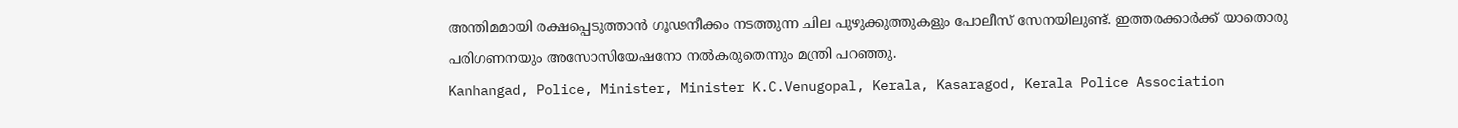അന്തിമമായി രക്ഷപ്പെടുത്താന്‍ ഗൂഢനീക്കം നടത്തുന്ന ചില പുഴുക്കുത്തുകളും പോലീസ് സേനയിലുണ്ട്. ഇത്തരക്കാര്‍ക്ക് യാതൊരു പരിഗണനയും അസോസിയേഷനോ നല്‍കരുതെന്നും മന്ത്രി പറഞ്ഞു.
Kanhangad, Police, Minister, Minister K.C.Venugopal, Kerala, Kasaragod, Kerala Police Association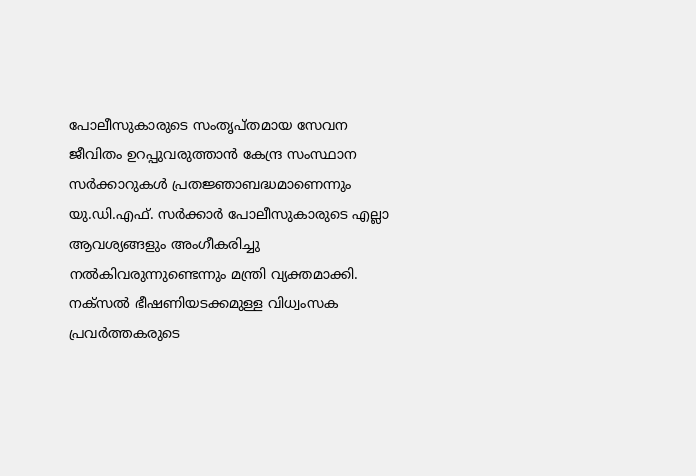പോലീസുകാരുടെ സംതൃപ്തമായ സേവന ജീവിതം ഉറപ്പുവരുത്താന്‍ കേന്ദ്ര സംസ്ഥാന സര്‍ക്കാറുകള്‍ പ്രതജ്ഞാബദ്ധമാണെന്നും യു.ഡി.എഫ്. സര്‍ക്കാര്‍ പോലീസുകാരുടെ എല്ലാ ആവശ്യങ്ങളും അംഗീകരിച്ചു നല്‍കിവരുന്നുണ്ടെന്നും മന്ത്രി വ്യക്തമാക്കി. നക്‌സല്‍ ഭീഷണിയടക്കമുള്ള വിധ്വംസക പ്രവര്‍ത്തകരുടെ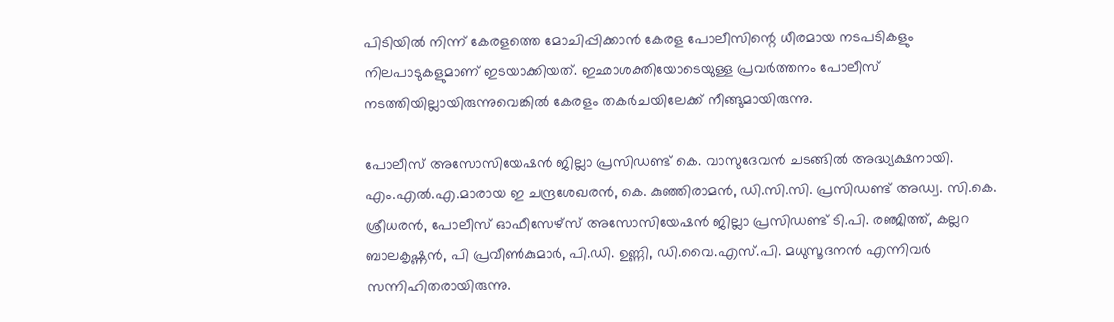പിടിയില്‍ നിന്ന് കേരളത്തെ മോചിപ്പിക്കാന്‍ കേരള പോലീസിന്റെ ധീരമായ നടപടികളും നിലപാടുകളുമാണ് ഇടയാക്കിയത്. ഇഛാശക്തിയോടെയുള്ള പ്രവര്‍ത്തനം പോലീസ് നടത്തിയില്ലായിരുന്നുവെങ്കില്‍ കേരളം തകര്‍ചയിലേക്ക് നീങ്ങുമായിരുന്നു.

പോലീസ് അസോസിയേഷന്‍ ജില്ലാ പ്രസിഡണ്ട് കെ. വാസുദേവന്‍ ചടങ്ങില്‍ അദ്ധ്യക്ഷനായി. എം.എല്‍.എ.മാരായ ഇ ചന്ദ്രശേഖരന്‍, കെ. കുഞ്ഞിരാമന്‍, ഡി.സി.സി. പ്രസിഡണ്ട് അഡ്വ. സി.കെ. ശ്രീധരന്‍, പോലീസ് ഓഫീസേഴ്‌സ് അസോസിയേഷന്‍ ജില്ലാ പ്രസിഡണ്ട് ടി.പി. രഞ്ജിത്ത്, കല്ലറ ബാലകൃഷ്ണന്‍, പി പ്രവീണ്‍കുമാര്‍, പി.ഡി. ഉണ്ണി, ഡി.വൈ.എസ്.പി. മധുസൂദനന്‍ എന്നിവര്‍ സന്നിഹിതരായിരുന്നു.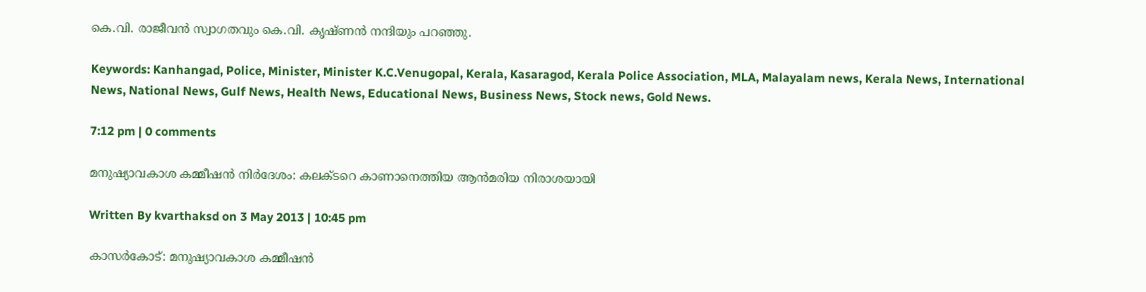കെ.വി. രാജീവന്‍ സ്വാഗതവും കെ.വി. കൃഷ്ണന്‍ നന്ദിയും പറഞ്ഞു.

Keywords: Kanhangad, Police, Minister, Minister K.C.Venugopal, Kerala, Kasaragod, Kerala Police Association, MLA, Malayalam news, Kerala News, International News, National News, Gulf News, Health News, Educational News, Business News, Stock news, Gold News.

7:12 pm | 0 comments

മനുഷ്യാവകാശ കമ്മീഷന്‍ നിര്‍ദേശം: കലക്ടറെ കാണാനെത്തിയ ആന്‍മരിയ നിരാശയായി

Written By kvarthaksd on 3 May 2013 | 10:45 pm

കാസര്‍കോട്: മനുഷ്യാവകാശ കമ്മീഷന്‍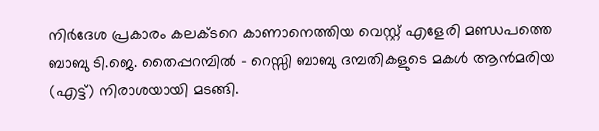നിര്‍ദേശ പ്രകാരം കലക്ടറെ കാണാനെത്തിയ വെസ്റ്റ് എളേരി മണ്ഡപത്തെ ബാബു ടി.ജെ. തൈപ്പറമ്പില്‍ - റെസ്സി ബാബു ദമ്പതികളുടെ മകള്‍ ആന്‍മരിയ (എട്ട്) നിരാശയായി മടങ്ങി.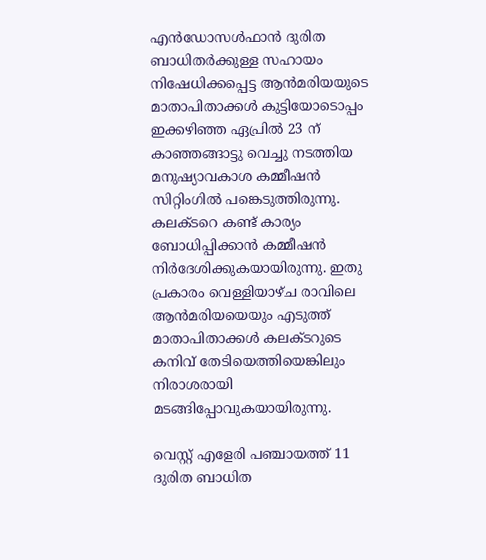എന്‍ഡോസള്‍ഫാന്‍ ദുരിത ബാധിതര്‍ക്കുള്ള സഹായം നിഷേധിക്കപ്പെട്ട ആന്‍മരിയയുടെ മാതാപിതാക്കള്‍ കുട്ടിയോടൊപ്പം ഇക്കഴിഞ്ഞ ഏപ്രില്‍ 23 ന് കാഞ്ഞങ്ങാട്ടു വെച്ചു നടത്തിയ മനുഷ്യാവകാശ കമ്മീഷന്‍ സിറ്റിംഗില്‍ പങ്കെടുത്തിരുന്നു. കലക്ടറെ കണ്ട് കാര്യം ബോധിപ്പിക്കാന്‍ കമ്മീഷന്‍ നിര്‍ദേശിക്കുകയായിരുന്നു. ഇതു പ്രകാരം വെള്ളിയാഴ്ച രാവിലെ ആന്‍മരിയയെയും എടുത്ത് മാതാപിതാക്കള്‍ കലക്ടറുടെ കനിവ് തേടിയെത്തിയെങ്കിലും നിരാശരായി മടങ്ങിപ്പോവുകയായിരുന്നു.

വെസ്റ്റ് എളേരി പഞ്ചായത്ത് 11 ദുരിത ബാധിത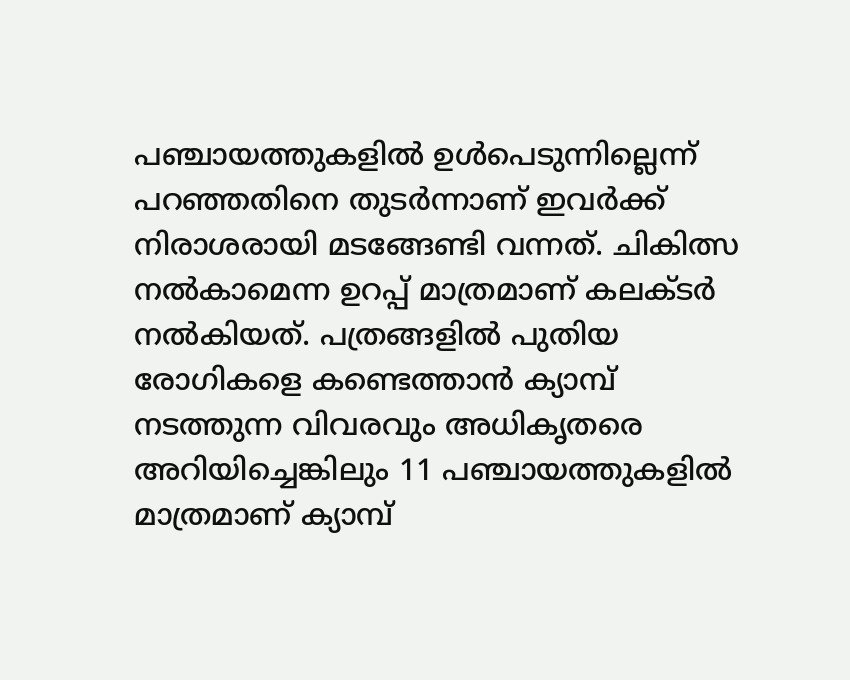പഞ്ചായത്തുകളില്‍ ഉള്‍പെടുന്നില്ലെന്ന് പറഞ്ഞതിനെ തുടര്‍ന്നാണ് ഇവര്‍ക്ക് നിരാശരായി മടങ്ങേണ്ടി വന്നത്. ചികിത്സ നല്‍കാമെന്ന ഉറപ്പ് മാത്രമാണ് കലക്ടര്‍ നല്‍കിയത്. പത്രങ്ങളില്‍ പുതിയ രോഗികളെ കണ്ടെത്താന്‍ ക്യാമ്പ് നടത്തുന്ന വിവരവും അധികൃതരെ അറിയിച്ചെങ്കിലും 11 പഞ്ചായത്തുകളില്‍ മാത്രമാണ് ക്യാമ്പ്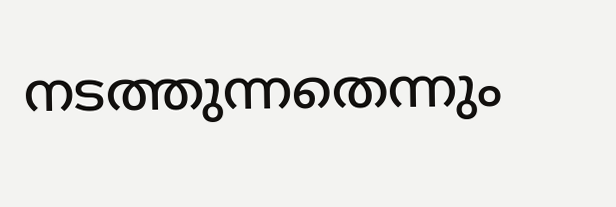നടത്തുന്നതെന്നും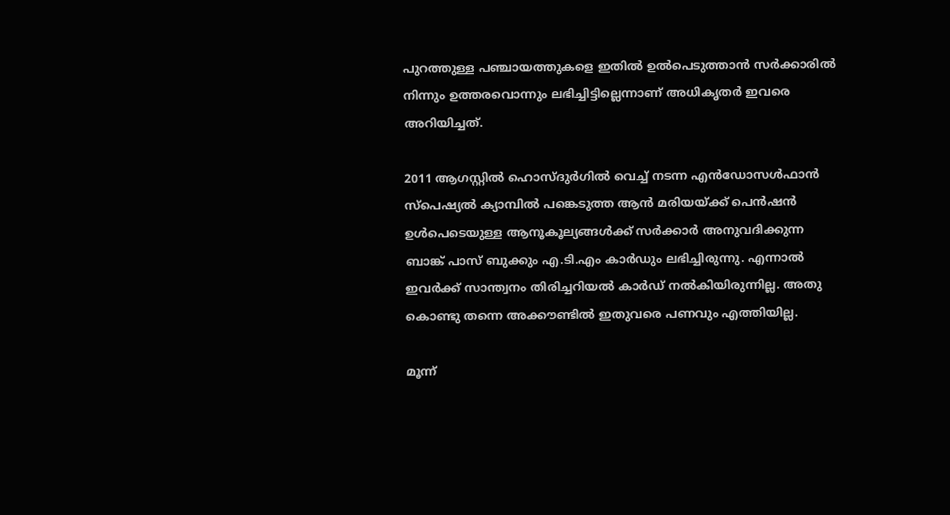പുറത്തുള്ള പഞ്ചായത്തുകളെ ഇതില്‍ ഉല്‍പെടുത്താന്‍ സര്‍ക്കാരില്‍ നിന്നും ഉത്തരവൊന്നും ലഭിച്ചിട്ടില്ലെന്നാണ് അധികൃതര്‍ ഇവരെ അറിയിച്ചത്.

2011 ആഗസ്റ്റില്‍ ഹൊസ്ദുര്‍ഗില്‍ വെച്ച് നടന്ന എന്‍ഡോസള്‍ഫാന്‍ സ്‌പെഷ്യല്‍ ക്യാമ്പില്‍ പങ്കെടുത്ത ആന്‍ മരിയയ്ക്ക് പെന്‍ഷന്‍ ഉള്‍പെടെയുള്ള ആനൂകൂല്യങ്ങള്‍ക്ക് സര്‍ക്കാര്‍ അനുവദിക്കുന്ന ബാങ്ക് പാസ് ബുക്കും എ.ടി.എം കാര്‍ഡും ലഭിച്ചിരുന്നു. എന്നാല്‍ ഇവര്‍ക്ക് സാന്ത്വനം തിരിച്ചറിയല്‍ കാര്‍ഡ് നല്‍കിയിരുന്നില്ല. അതു കൊണ്ടു തന്നെ അക്കൗണ്ടില്‍ ഇതുവരെ പണവും എത്തിയില്ല.

മൂന്ന്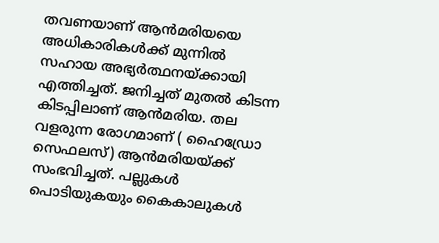തവണയാണ് ആന്‍മരിയയെ അധികാരികള്‍ക്ക് മുന്നില്‍ സഹായ അഭ്യര്‍ത്ഥനയ്ക്കായി  എത്തിച്ചത്. ജനിച്ചത് മുതല്‍ കിടന്ന കിടപ്പിലാണ് ആന്‍മരിയ. തല വളരുന്ന രോഗമാണ് ( ഹൈഡ്രോ സെഫലസ്) ആന്‍മരിയയ്ക്ക് സംഭവിച്ചത്. പല്ലുകള്‍ പൊടിയുകയും കൈകാലുകള്‍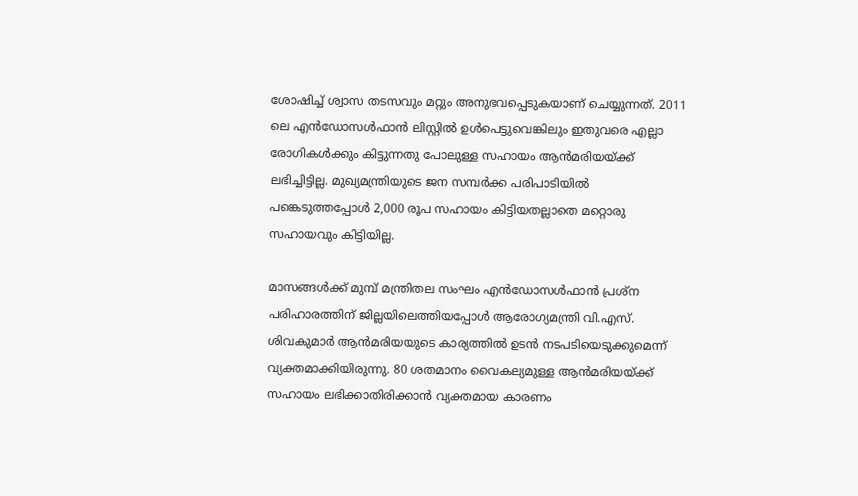ശോഷിച്ച് ശ്വാസ തടസവും മറ്റും അനുഭവപ്പെടുകയാണ് ചെയ്യുന്നത്. 2011 ലെ എന്‍ഡോസള്‍ഫാന്‍ ലിസ്റ്റില്‍ ഉള്‍പെട്ടുവെങ്കിലും ഇതുവരെ എല്ലാ രോഗികള്‍ക്കും കിട്ടുന്നതു പോലുള്ള സഹായം ആന്‍മരിയയ്ക്ക് ലഭിച്ചിട്ടില്ല. മുഖ്യമന്ത്രിയുടെ ജന സമ്പര്‍ക്ക പരിപാടിയില്‍ പങ്കെടുത്തപ്പോള്‍ 2,000 രൂപ സഹായം കിട്ടിയതല്ലാതെ മറ്റൊരു സഹായവും കിട്ടിയില്ല.

മാസങ്ങള്‍ക്ക് മുമ്പ് മന്ത്രിതല സംഘം എന്‍ഡോസള്‍ഫാന്‍ പ്രശ്‌ന പരിഹാരത്തിന് ജില്ലയിലെത്തിയപ്പോള്‍ ആരോഗ്യമന്ത്രി വി.എസ്. ശിവകുമാര്‍ ആന്‍മരിയയുടെ കാര്യത്തില്‍ ഉടന്‍ നടപടിയെടുക്കുമെന്ന് വ്യക്തമാക്കിയിരുന്നു. 80 ശതമാനം വൈകല്യമുള്ള ആന്‍മരിയയ്ക്ക് സഹായം ലഭിക്കാതിരിക്കാന്‍ വ്യക്തമായ കാരണം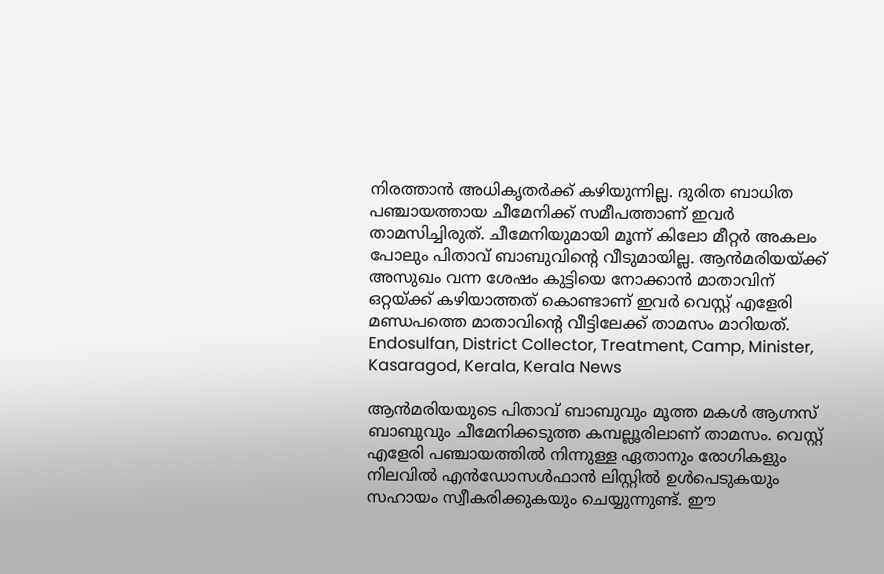നിരത്താന്‍ അധികൃതര്‍ക്ക് കഴിയുന്നില്ല. ദുരിത ബാധിത പഞ്ചായത്തായ ചീമേനിക്ക് സമീപത്താണ് ഇവര്‍ താമസിച്ചിരുത്. ചീമേനിയുമായി മൂന്ന് കിലോ മീറ്റര്‍ അകലം പോലും പിതാവ് ബാബുവിന്റെ വീടുമായില്ല. ആന്‍മരിയയ്ക്ക് അസുഖം വന്ന ശേഷം കുട്ടിയെ നോക്കാന്‍ മാതാവിന് ഒറ്റയ്ക്ക് കഴിയാത്തത് കൊണ്ടാണ് ഇവര്‍ വെസ്റ്റ് എളേരി മണ്ഡപത്തെ മാതാവിന്റെ വീട്ടിലേക്ക് താമസം മാറിയത്.
Endosulfan, District Collector, Treatment, Camp, Minister, Kasaragod, Kerala, Kerala News

ആന്‍മരിയയുടെ പിതാവ് ബാബുവും മൂത്ത മകള്‍ ആഗ്നസ് ബാബുവും ചീമേനിക്കടുത്ത കമ്പല്ലൂരിലാണ് താമസം. വെസ്റ്റ് എളേരി പഞ്ചായത്തില്‍ നിന്നുള്ള ഏതാനും രോഗികളും നിലവില്‍ എന്‍ഡോസള്‍ഫാന്‍ ലിസ്റ്റില്‍ ഉള്‍പെടുകയും സഹായം സ്വീകരിക്കുകയും ചെയ്യുന്നുണ്ട്. ഈ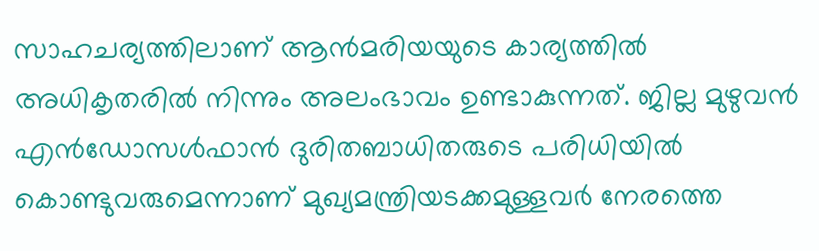സാഹചര്യത്തിലാണ് ആന്‍മരിയയുടെ കാര്യത്തില്‍ അധികൃതരില്‍ നിന്നും അലംഭാവം ഉണ്ടാകുന്നത്. ജില്ല മുഴുവന്‍ എന്‍ഡോസള്‍ഫാന്‍ ദുരിതബാധിതരുടെ പരിധിയില്‍ കൊണ്ടുവരുമെന്നാണ് മുഖ്യമന്ത്രിയടക്കമുള്ളവര്‍ നേരത്തെ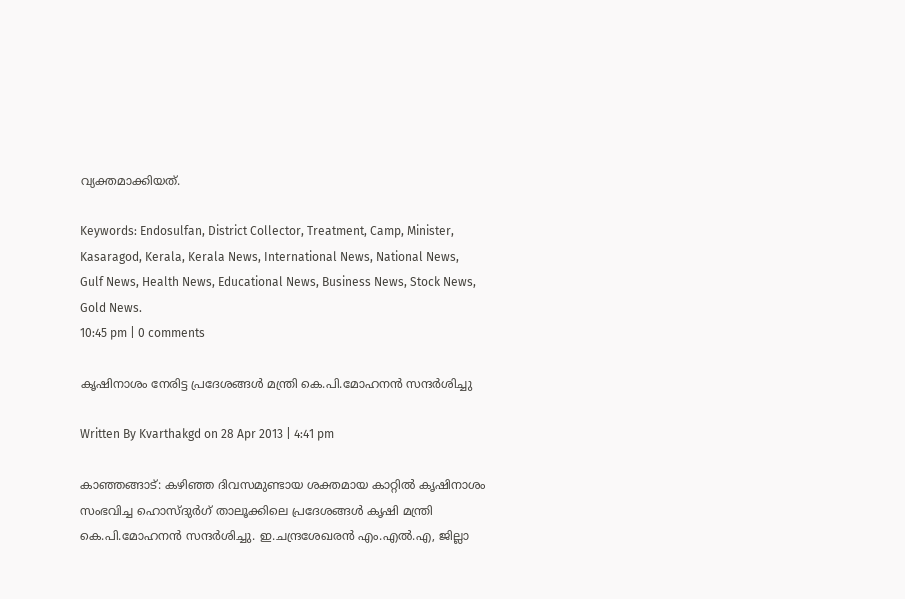വ്യക്തമാക്കിയത്.

Keywords: Endosulfan, District Collector, Treatment, Camp, Minister, Kasaragod, Kerala, Kerala News, International News, National News, Gulf News, Health News, Educational News, Business News, Stock News, Gold News.
10:45 pm | 0 comments

കൃഷിനാശം നേരിട്ട പ്രദേശങ്ങള്‍ മന്ത്രി കെ.പി.മോഹനന്‍ സന്ദര്‍ശിച്ചു

Written By Kvarthakgd on 28 Apr 2013 | 4:41 pm

കാഞ്ഞങ്ങാട്: കഴിഞ്ഞ ദിവസമുണ്ടായ ശക്തമായ കാറ്റില്‍ കൃഷിനാശം സംഭവിച്ച ഹൊസ്ദുര്‍ഗ് താലൂക്കിലെ പ്രദേശങ്ങള്‍ കൃഷി മന്ത്രി കെ.പി.മോഹനന്‍ സന്ദര്‍ശിച്ചു. ഇ.ചന്ദ്രശേഖരന്‍ എം.എല്‍.എ, ജില്ലാ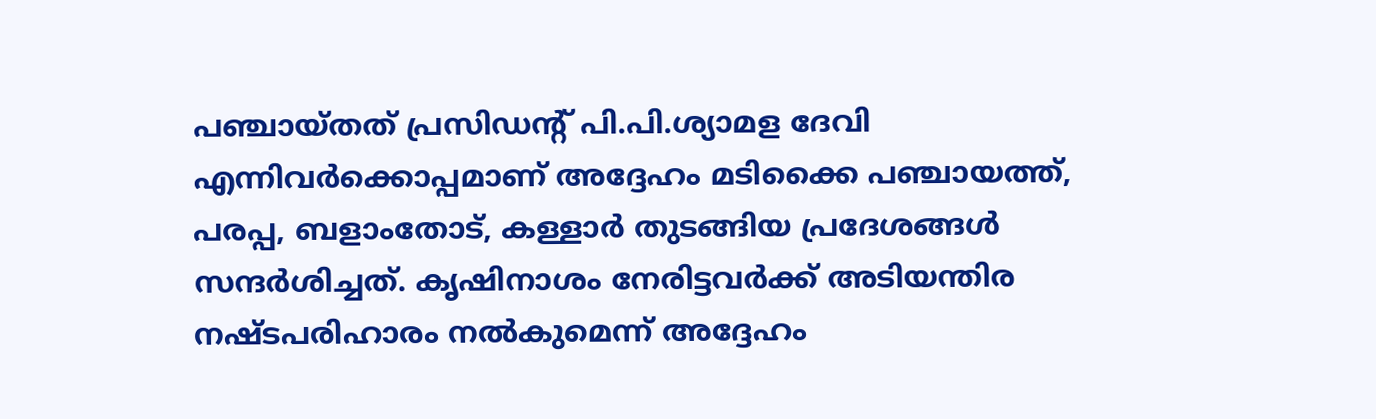പഞ്ചായ്തത് പ്രസിഡന്റ് പി.പി.ശ്യാമള ദേവി എന്നിവര്‍ക്കൊപ്പമാണ് അദ്ദേഹം മടിക്കൈ പഞ്ചായത്ത്, പരപ്പ, ബളാംതോട്, കള്ളാര്‍ തുടങ്ങിയ പ്രദേശങ്ങള്‍ സന്ദര്‍ശിച്ചത്. കൃഷിനാശം നേരിട്ടവര്‍ക്ക് അടിയന്തിര നഷ്ടപരിഹാരം നല്‍കുമെന്ന് അദ്ദേഹം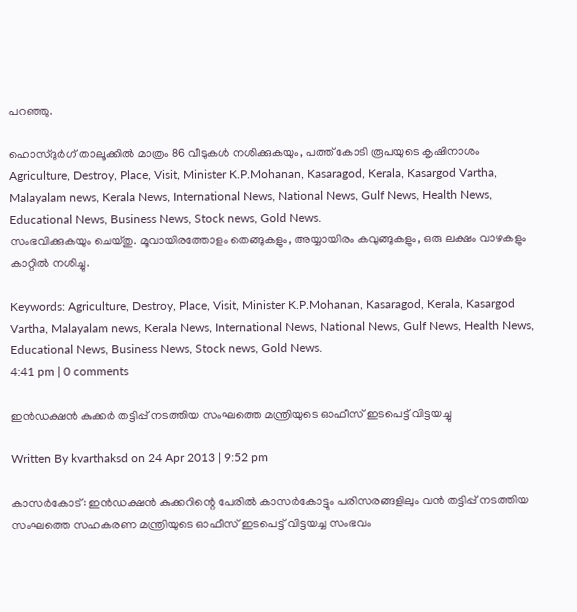പറഞ്ഞു.

ഹൊസ്ദുര്‍ഗ് താലൂക്കില്‍ മാത്രം 86 വീടുകള്‍ നശിക്കുകയും, പത്ത് കോടി രൂപയുടെ കൃഷിനാശം
Agriculture, Destroy, Place, Visit, Minister K.P.Mohanan, Kasaragod, Kerala, Kasargod Vartha, Malayalam news, Kerala News, International News, National News, Gulf News, Health News, Educational News, Business News, Stock news, Gold News.
സംഭവിക്കുകയും ചെയ്തു. മൂവായിരത്തോളം തെങ്ങുകളും, അയ്യായിരം കവുങ്ങുകളും, ഒരു ലക്ഷം വാഴകളും കാറ്റില്‍ നശിച്ചു.

Keywords: Agriculture, Destroy, Place, Visit, Minister K.P.Mohanan, Kasaragod, Kerala, Kasargod Vartha, Malayalam news, Kerala News, International News, National News, Gulf News, Health News, Educational News, Business News, Stock news, Gold News.
4:41 pm | 0 comments

ഇന്‍ഡക്ഷന്‍ കുക്കര്‍ തട്ടിപ്പ് നടത്തിയ സംഘത്തെ മന്ത്രിയുടെ ഓഫീസ് ഇടപെട്ട് വിട്ടയച്ചു

Written By kvarthaksd on 24 Apr 2013 | 9:52 pm

കാസര്‍കോട്: ഇന്‍ഡക്ഷന്‍ കുക്കറിന്റെ പേരില്‍ കാസര്‍കോട്ടും പരിസരങ്ങളിലും വന്‍ തട്ടിപ്പ് നടത്തിയ സംഘത്തെ സഹകരണ മന്ത്രിയുടെ ഓഫീസ് ഇടപെട്ട് വിട്ടയച്ച സംഭവം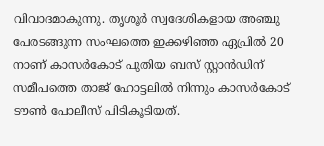വിവാദമാകുന്നു. തൃശൂര്‍ സ്വദേശികളായ അഞ്ചു പേരടങ്ങുന്ന സംഘത്തെ ഇക്കഴിഞ്ഞ ഏപ്രില്‍ 20 നാണ് കാസര്‍കോട് പുതിയ ബസ് സ്റ്റാന്‍ഡിന് സമീപത്തെ താജ് ഹോട്ടലില്‍ നിന്നും കാസര്‍കോട് ടൗണ്‍ പോലീസ് പിടികൂടിയത്.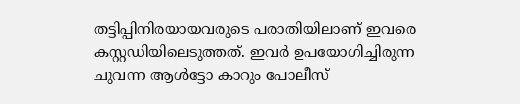തട്ടിപ്പിനിരയായവരുടെ പരാതിയിലാണ് ഇവരെ കസ്റ്റഡിയിലെടുത്തത്. ഇവര്‍ ഉപയോഗിച്ചിരുന്ന ചുവന്ന ആള്‍ട്ടോ കാറും പോലീസ്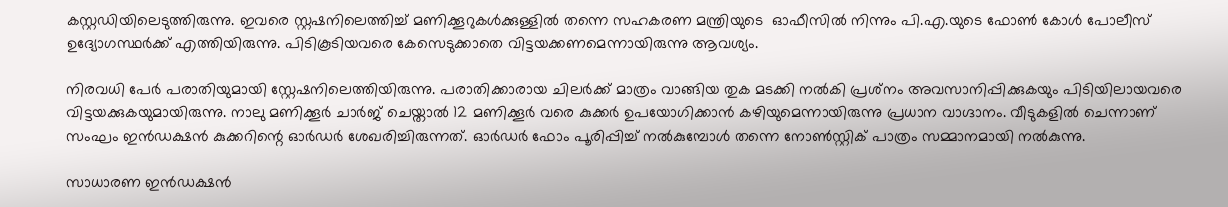കസ്റ്റഡിയിലെടുത്തിരുന്നു. ഇവരെ സ്റ്റഷനിലെത്തിച്ച് മണിക്കൂറുകള്‍ക്കുള്ളില്‍ തന്നെ സഹകരണ മന്ത്രിയുടെ  ഓഫീസില്‍ നിന്നും പി.എ.യുടെ ഫോണ്‍ കോള്‍ പോലീസ് ഉദ്യോഗസ്ഥര്‍ക്ക് എത്തിയിരുന്നു. പിടികൂടിയവരെ കേസെടുക്കാതെ വിട്ടയക്കണമെന്നായിരുന്നു ആവശ്യം.

നിരവധി പേര്‍ പരാതിയുമായി സ്റ്റേഷനിലെത്തിയിരുന്നു. പരാതിക്കാരായ ചിലര്‍ക്ക് മാത്രം വാങ്ങിയ തുക മടക്കി നല്‍കി പ്രശ്‌നം അവസാനിപ്പിക്കുകയും പിടിയിലായവരെ വിട്ടയക്കുകയുമായിരുന്നു. നാലു മണിക്കൂര്‍ ചാര്‍ജ് ചെയ്താല്‍ 12 മണിക്കൂര്‍ വരെ കുക്കര്‍ ഉപയോഗിക്കാന്‍ കഴിയുമെന്നായിരുന്നു പ്രധാന വാഗ്ദാനം. വീടുകളില്‍ ചെന്നാണ് സംഘം ഇന്‍ഡക്ഷന്‍ കുക്കറിന്റെ ഓര്‍ഡര്‍ ശേഖരിച്ചിരുന്നത്. ഓര്‍ഡര്‍ ഫോം പൂരിപ്പിച്ച് നല്‍കുമ്പോള്‍ തന്നെ നോണ്‍സ്റ്റിക് പാത്രം സമ്മാനമായി നല്‍കുന്നു.

സാധാരണ ഇന്‍ഡക്ഷന്‍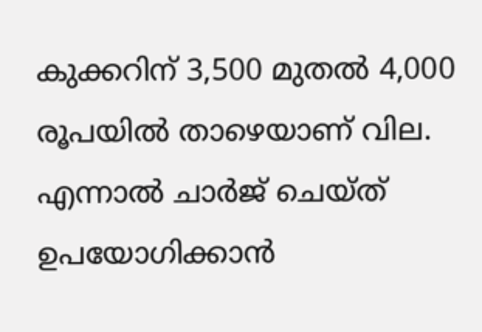കുക്കറിന് 3,500 മുതല്‍ 4,000 രൂപയില്‍ താഴെയാണ് വില. എന്നാല്‍ ചാര്‍ജ് ചെയ്ത് ഉപയോഗിക്കാന്‍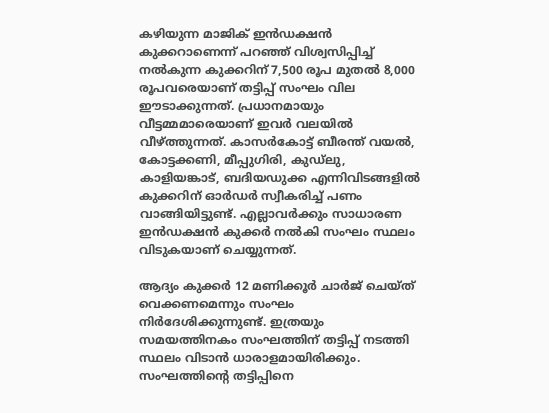കഴിയുന്ന മാജിക് ഇന്‍ഡക്ഷന്‍ കുക്കറാണെന്ന് പറഞ്ഞ് വിശ്വസിപ്പിച്ച് നല്‍കുന്ന കുക്കറിന് 7,500 രൂപ മുതല്‍ 8,000 രൂപവരെയാണ് തട്ടിപ്പ് സംഘം വില ഈടാക്കുന്നത്. പ്രധാനമായും വീട്ടമ്മമാരെയാണ് ഇവര്‍ വലയില്‍ വീഴ്ത്തുന്നത്. കാസര്‍കോട്ട് ബീരന്ത് വയല്‍, കോട്ടക്കണി, മീപ്പുഗിരി, കുഡ്‌ലു, കാളിയങ്കാട്, ബദിയഡുക്ക എന്നിവിടങ്ങളില്‍ കുക്കറിന് ഓര്‍ഡര്‍ സ്വീകരിച്ച് പണം വാങ്ങിയിട്ടുണ്ട്. എല്ലാവര്‍ക്കും സാധാരണ ഇന്‍ഡക്ഷന്‍ കുക്കര്‍ നല്‍കി സംഘം സ്ഥലം വിടുകയാണ് ചെയ്യുന്നത്.

ആദ്യം കുക്കര്‍ 12 മണിക്കൂര്‍ ചാര്‍ജ് ചെയ്ത് വെക്കണമെന്നും സംഘം നിര്‍ദേശിക്കുന്നുണ്ട്. ഇത്രയും സമയത്തിനകം സംഘത്തിന് തട്ടിപ്പ് നടത്തി സ്ഥലം വിടാന്‍ ധാരാളമായിരിക്കും. സംഘത്തിന്റെ തട്ടിപ്പിനെ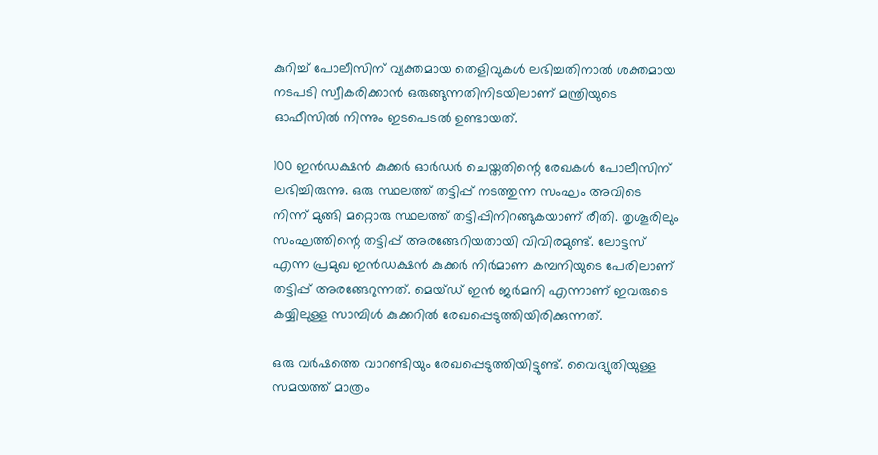കുറിച്ച് പോലീസിന് വ്യക്തമായ തെളിവുകള്‍ ലഭിച്ചതിനാല്‍ ശക്തമായ നടപടി സ്വീകരിക്കാന്‍ ഒരുങ്ങുന്നതിനിടയിലാണ് മന്ത്രിയുടെ ഓഫീസില്‍ നിന്നും ഇടപെടല്‍ ഉണ്ടായത്.

100 ഇന്‍ഡക്ഷന്‍ കുക്കര്‍ ഓര്‍ഡര്‍ ചെയ്തതിന്റെ രേഖകള്‍ പോലീസിന് ലഭിച്ചിരുന്നു. ഒരു സ്ഥലത്ത് തട്ടിപ്പ് നടത്തുന്ന സംഘം അവിടെ നിന്ന് മുങ്ങി മറ്റൊരു സ്ഥലത്ത് തട്ടിപ്പിനിറങ്ങുകയാണ് രീതി. തൃശൂരിലും സംഘത്തിന്റെ തട്ടിപ്പ് അരങ്ങേറിയതായി വിവിരമുണ്ട്. ലോട്ടസ് എന്ന പ്രമുഖ ഇന്‍ഡക്ഷന്‍ കുക്കര്‍ നിര്‍മാണ കമ്പനിയുടെ പേരിലാണ് തട്ടിപ്പ് അരങ്ങേറുന്നത്. മെയ്ഡ് ഇന്‍ ജര്‍മനി എന്നാണ് ഇവരുടെ കയ്യിലുള്ള സാമ്പിള്‍ കുക്കറില്‍ രേഖപ്പെടുത്തിയിരിക്കുന്നത്.

ഒരു വര്‍ഷത്തെ വാറണ്ടിയും രേഖപ്പെടുത്തിയിട്ടുണ്ട്. വൈദ്യുതിയുള്ള സമയത്ത് മാത്രം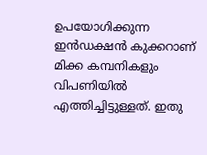ഉപയോഗിക്കുന്ന ഇന്‍ഡക്ഷന്‍ കുക്കറാണ് മിക്ക കമ്പനികളും വിപണിയില്‍ എത്തിച്ചിട്ടുള്ളത്. ഇതു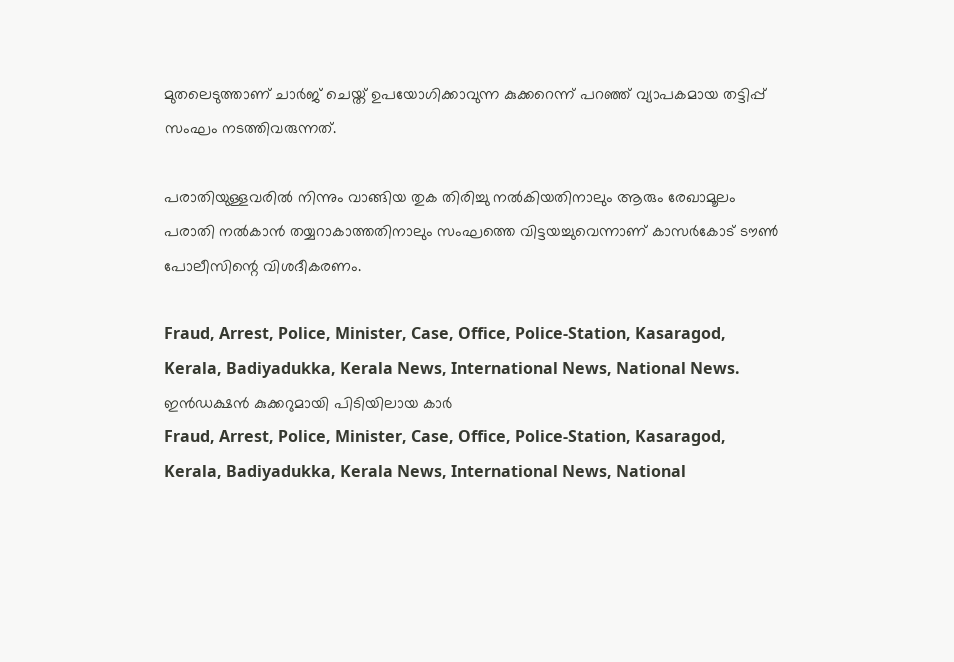മുതലെടുത്താണ് ചാര്‍ജ് ചെയ്ത് ഉപയോഗിക്കാവുന്ന കുക്കറെന്ന് പറഞ്ഞ് വ്യാപകമായ തട്ടിപ്പ് സംഘം നടത്തിവരുന്നത്.

പരാതിയുള്ളവരില്‍ നിന്നും വാങ്ങിയ തുക തിരിച്ചു നല്‍കിയതിനാലും ആരും രേഖാമൂലം പരാതി നല്‍കാന്‍ തയ്യറാകാത്തതിനാലും സംഘത്തെ വിട്ടയച്ചുവെന്നാണ് കാസര്‍കോട് ടൗണ്‍ പോലീസിന്റെ വിശദീകരണം.

Fraud, Arrest, Police, Minister, Case, Office, Police-Station, Kasaragod, Kerala, Badiyadukka, Kerala News, International News, National News.
ഇന്‍ഡക്ഷന്‍ കുക്കറുമായി പിടിയിലായ കാര്‍
Fraud, Arrest, Police, Minister, Case, Office, Police-Station, Kasaragod, Kerala, Badiyadukka, Kerala News, International News, National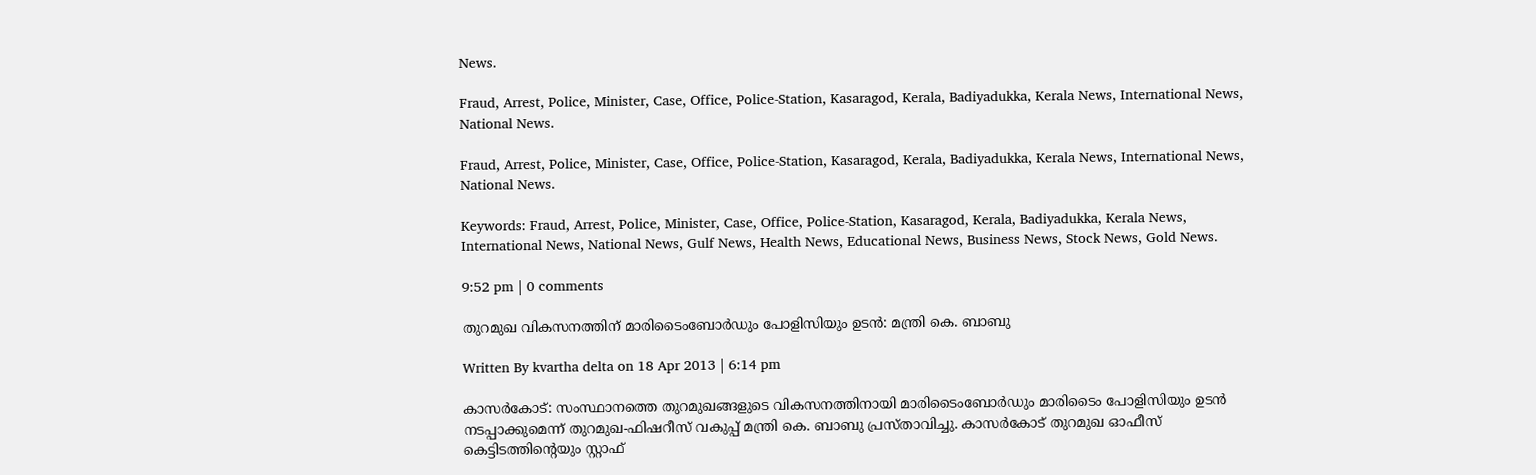News.

Fraud, Arrest, Police, Minister, Case, Office, Police-Station, Kasaragod, Kerala, Badiyadukka, Kerala News, International News, National News.

Fraud, Arrest, Police, Minister, Case, Office, Police-Station, Kasaragod, Kerala, Badiyadukka, Kerala News, International News, National News.

Keywords: Fraud, Arrest, Police, Minister, Case, Office, Police-Station, Kasaragod, Kerala, Badiyadukka, Kerala News, International News, National News, Gulf News, Health News, Educational News, Business News, Stock News, Gold News.

9:52 pm | 0 comments

തുറമുഖ വികസനത്തിന് മാരിടൈംബോര്‍ഡും പോളിസിയും ഉടന്‍: മന്ത്രി കെ. ബാബു

Written By kvartha delta on 18 Apr 2013 | 6:14 pm

കാസര്‍കോട്: സംസ്ഥാനത്തെ തുറമുഖങ്ങളുടെ വികസനത്തിനായി മാരിടൈംബോര്‍ഡും മാരിടൈം പോളിസിയും ഉടന്‍ നടപ്പാക്കുമെന്ന് തുറമുഖ-ഫിഷറീസ് വകുപ്പ് മന്ത്രി കെ. ബാബു പ്രസ്താവിച്ചു. കാസര്‍കോട് തുറമുഖ ഓഫീസ് കെട്ടിടത്തിന്റെയും സ്റ്റാഫ്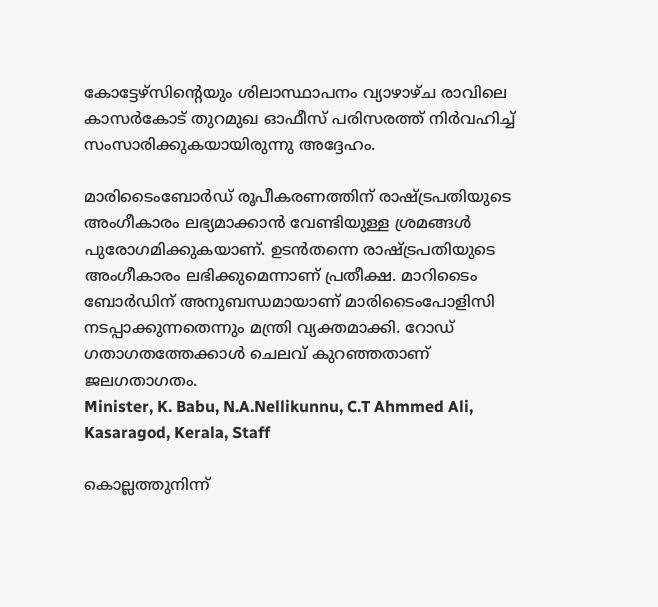കോട്ടേഴ്‌സിന്റെയും ശിലാസ്ഥാപനം വ്യാഴാഴ്ച രാവിലെ കാസര്‍കോട് തുറമുഖ ഓഫീസ് പരിസരത്ത് നിര്‍വഹിച്ച് സംസാരിക്കുകയായിരുന്നു അദ്ദേഹം.

മാരിടൈംബോര്‍ഡ് രൂപീകരണത്തിന് രാഷ്ട്രപതിയുടെ അംഗീകാരം ലഭ്യമാക്കാന്‍ വേണ്ടിയുള്ള ശ്രമങ്ങള്‍ പുരോഗമിക്കുകയാണ്. ഉടന്‍തന്നെ രാഷ്ട്രപതിയുടെ അംഗീകാരം ലഭിക്കുമെന്നാണ് പ്രതീക്ഷ. മാറിടൈം ബോര്‍ഡിന് അനുബന്ധമായാണ് മാരിടൈംപോളിസി നടപ്പാക്കുന്നതെന്നും മന്ത്രി വ്യക്തമാക്കി. റോഡ് ഗതാഗതത്തേക്കാള്‍ ചെലവ് കുറഞ്ഞതാണ് ജലഗതാഗതം.
Minister, K. Babu, N.A.Nellikunnu, C.T Ahmmed Ali, Kasaragod, Kerala, Staff

കൊല്ലത്തുനിന്ന്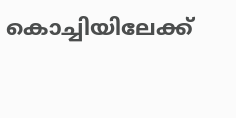കൊച്ചിയിലേക്ക്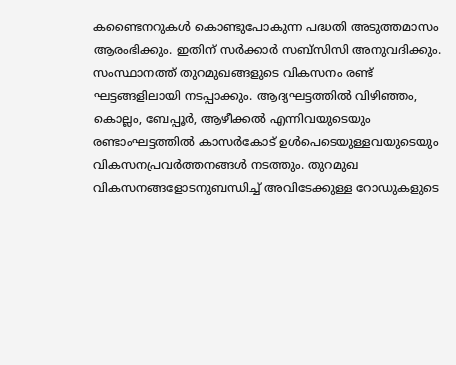കണ്ടൈനറുകള്‍ കൊണ്ടുപോകുന്ന പദ്ധതി അടുത്തമാസം ആരംഭിക്കും. ഇതിന് സര്‍ക്കാര്‍ സബ്‌സിസി അനുവദിക്കും. സംസ്ഥാനത്ത് തുറമുഖങ്ങളുടെ വികസനം രണ്ട് ഘട്ടങ്ങളിലായി നടപ്പാക്കും. ആദ്യഘട്ടത്തില്‍ വിഴിഞ്ഞം, കൊല്ലം, ബേപ്പൂര്‍, ആഴീക്കല്‍ എന്നിവയുടെയും രണ്ടാംഘട്ടത്തില്‍ കാസര്‍കോട് ഉള്‍പെടെയുള്ളവയുടെയും വികസനപ്രവര്‍ത്തനങ്ങള്‍ നടത്തും. തുറമുഖ വികസനങ്ങളോടനുബന്ധിച്ച് അവിടേക്കുള്ള റോഡുകളുടെ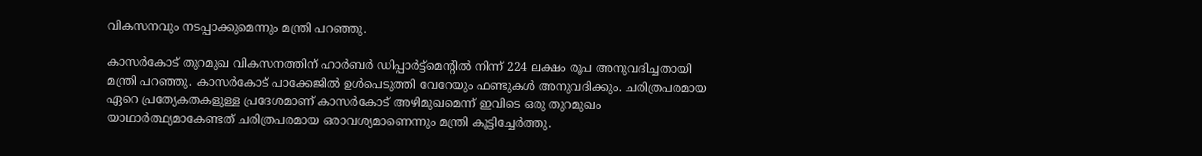വികസനവും നടപ്പാക്കുമെന്നും മന്ത്രി പറഞ്ഞു.

കാസര്‍കോട് തുറമുഖ വികസനത്തിന് ഹാര്‍ബര്‍ ഡിപ്പാര്‍ട്ട്‌മെന്റില്‍ നിന്ന് 224 ലക്ഷം രൂപ അനുവദിച്ചതായി മന്ത്രി പറഞ്ഞു. കാസര്‍കോട് പാക്കേജില്‍ ഉള്‍പെടുത്തി വേറേയും ഫണ്ടുകള്‍ അനുവദിക്കും. ചരിത്രപരമായ ഏറെ പ്രത്യേകതകളുള്ള പ്രദേശമാണ് കാസര്‍കോട് അഴിമുഖമെന്ന് ഇവിടെ ഒരു തുറമുഖം യാഥാര്‍ത്ഥ്യമാകേണ്ടത് ചരിത്രപരമായ ഒരാവശ്യമാണെന്നും മന്ത്രി കൂട്ടിച്ചേര്‍ത്തു.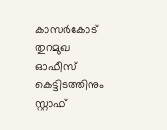കാസര്‍കോട് തുറമുഖ ഓഫീസ് കെട്ടിടത്തിനും സ്റ്റാഫ്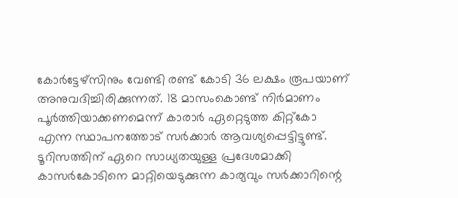കോര്‍ട്ടേഴ്‌സിനും വേണ്ടി രണ്ട് കോടി 36 ലക്ഷം രൂപയാണ് അനുവദിച്ചിരിക്കുന്നത്. 18 മാസംകൊണ്ട് നിര്‍മാണം പൂര്‍ത്തിയാക്കണമെന്ന് കാരാര്‍ ഏറ്റെടുത്ത കിറ്റ്‌കോ എന്ന സ്ഥാപനത്തോട് സര്‍ക്കാര്‍ ആവശ്യപ്പെട്ടിട്ടുണ്ട്. ടൂറിസത്തിന് ഏറെ സാധ്യതയുള്ള പ്രദേശമാക്കി കാസര്‍കോടിനെ മാറ്റിയെടുക്കുന്ന കാര്യവും സര്‍ക്കാറിന്റെ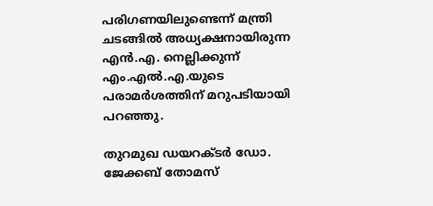പരിഗണയിലുണ്ടെന്ന് മന്ത്രി ചടങ്ങില്‍ അധ്യക്ഷനായിരുന്ന എന്‍.എ. നെല്ലിക്കുന്ന് എം.എല്‍.എ.യുടെ പരാമര്‍ശത്തിന് മറുപടിയായി പറഞ്ഞു.

തുറമുഖ ഡയറക്ടര്‍ ഡോ. ജേക്കബ് തോമസ്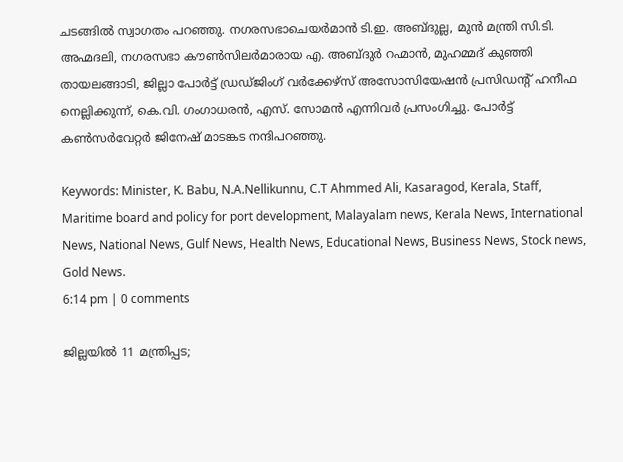ചടങ്ങില്‍ സ്വാഗതം പറഞ്ഞു. നഗരസഭാചെയര്‍മാന്‍ ടി.ഇ. അബ്ദുല്ല, മുന്‍ മന്ത്രി സി.ടി. അഹ്മദലി, നഗരസഭാ കൗണ്‍സിലര്‍മാരായ എ. അബ്ദുര്‍ റഹ്മാന്‍, മുഹമ്മദ് കുഞ്ഞി തായലങ്ങാടി, ജില്ലാ പോര്‍ട്ട് ഡ്രഡ്ജിംഗ് വര്‍ക്കേഴ്‌സ് അസോസിയേഷന്‍ പ്രസിഡന്റ് ഹനീഫ നെല്ലിക്കുന്ന്, കെ.വി. ഗംഗാധരന്‍, എസ്. സോമന്‍ എന്നിവര്‍ പ്രസംഗിച്ചു. പോര്‍ട്ട് കണ്‍സര്‍വേറ്റര്‍ ജിനേഷ് മാടങ്കട നന്ദിപറഞ്ഞു.

Keywords: Minister, K. Babu, N.A.Nellikunnu, C.T Ahmmed Ali, Kasaragod, Kerala, Staff, Maritime board and policy for port development, Malayalam news, Kerala News, International News, National News, Gulf News, Health News, Educational News, Business News, Stock news, Gold News.
6:14 pm | 0 comments

ജില്ലയില്‍ 11 മന്ത്രിപ്പട;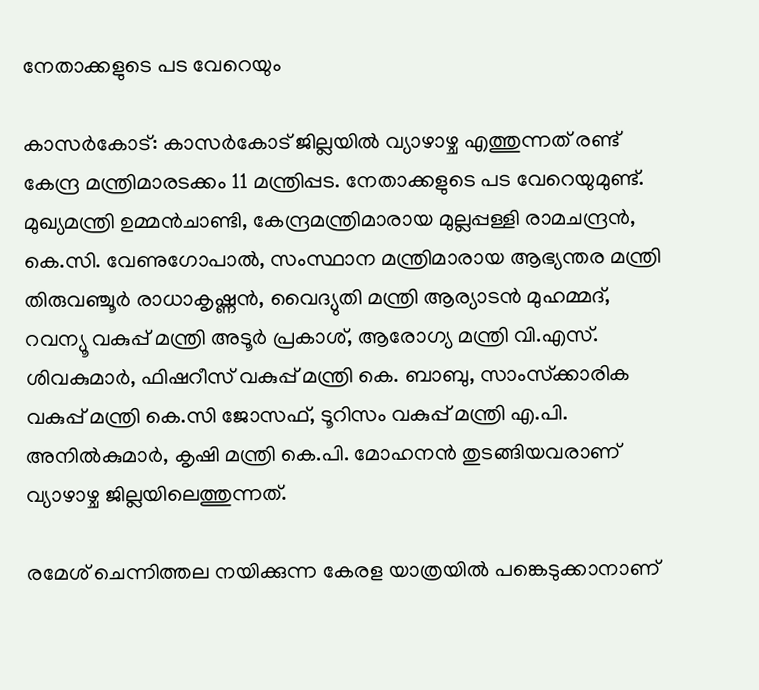നേതാക്കളുടെ പട വേറെയും

കാസര്‍കോട്: കാസര്‍കോട് ജില്ലയില്‍ വ്യാഴാഴ്ച എത്തുന്നത് രണ്ട് കേന്ദ്ര മന്ത്രിമാരടക്കം 11 മന്ത്രിപ്പട. നേതാക്കളുടെ പട വേറെയുമുണ്ട്. മുഖ്യമന്ത്രി ഉമ്മന്‍ചാണ്ടി, കേന്ദ്രമന്ത്രിമാരായ മുല്ലപ്പള്ളി രാമചന്ദ്രന്‍, കെ.സി. വേണുഗോപാല്‍, സംസ്ഥാന മന്ത്രിമാരായ ആഭ്യന്തര മന്ത്രി തിരുവഞ്ചൂര്‍ രാധാകൃഷ്ണന്‍, വൈദ്യുതി മന്ത്രി ആര്യാടന്‍ മുഹമ്മദ്, റവന്യൂ വകുപ്പ് മന്ത്രി അടൂര്‍ പ്രകാശ്, ആരോഗ്യ മന്ത്രി വി.എസ്. ശിവകുമാര്‍, ഫിഷറീസ് വകുപ്പ് മന്ത്രി കെ. ബാബു, സാംസ്‌ക്കാരിക വകുപ്പ് മന്ത്രി കെ.സി ജോസഫ്, ടൂറിസം വകുപ്പ് മന്ത്രി എ.പി. അനില്‍കുമാര്‍, കൃഷി മന്ത്രി കെ.പി. മോഹനന്‍ തുടങ്ങിയവരാണ് വ്യാഴാഴ്ച ജില്ലയിലെത്തുന്നത്.

രമേശ് ചെന്നിത്തല നയിക്കുന്ന കേരള യാത്രയില്‍ പങ്കെടുക്കാനാണ്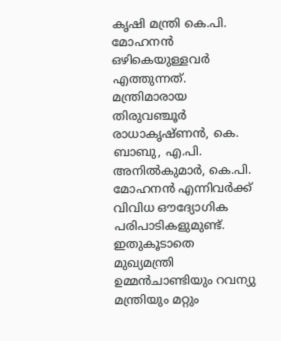കൃഷി മന്ത്രി കെ.പി. മോഹനന്‍ ഒഴികെയുള്ളവര്‍ എത്തുന്നത്. മന്ത്രിമാരായ തിരുവഞ്ചൂര്‍ രാധാകൃഷ്ണന്‍, കെ. ബാബു, എ.പി. അനില്‍കുമാര്‍, കെ.പി. മോഹനന്‍ എന്നിവര്‍ക്ക് വിവിധ ഔദ്യോഗിക പരിപാടികളുമുണ്ട്. ഇതുകൂടാതെ മുഖ്യമന്ത്രി ഉമ്മന്‍ചാണ്ടിയും റവന്യു മന്ത്രിയും മറ്റും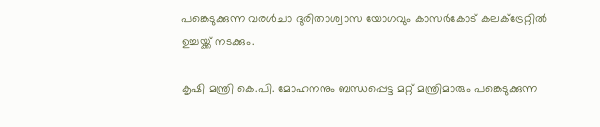പങ്കെടുക്കുന്ന വരള്‍ചാ ദുരിതാശ്വാസ യോഗവും കാസര്‍കോട് കലക്‌ട്രേറ്റില്‍ ഉച്ചയ്ക്ക് നടക്കും.

കൃഷി മന്ത്രി കെ.പി. മോഹനനും ബന്ധപ്പെട്ട മറ്റ് മന്ത്രിമാരും പങ്കെടുക്കുന്ന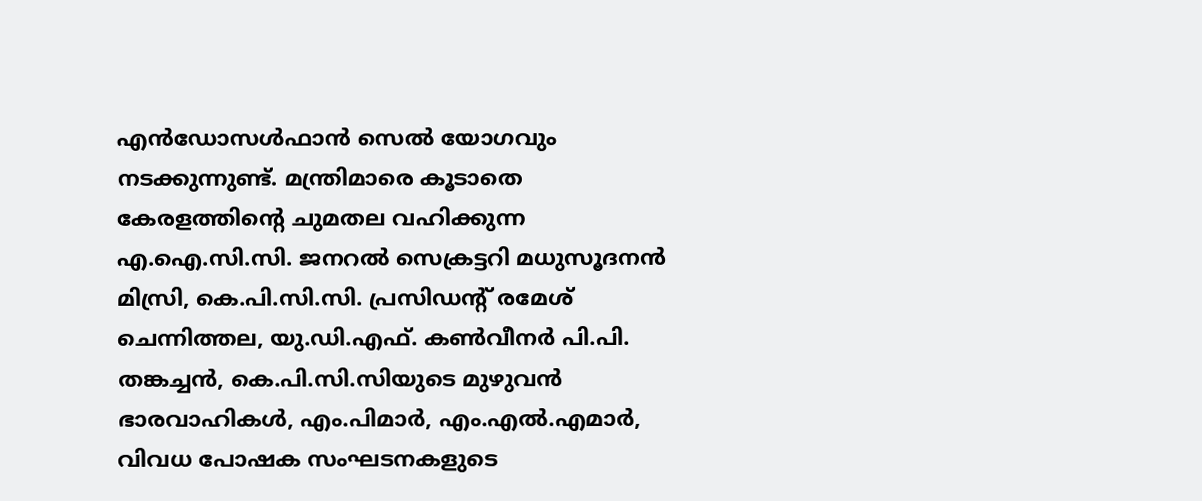എന്‍ഡോസള്‍ഫാന്‍ സെല്‍ യോഗവും നടക്കുന്നുണ്ട്. മന്ത്രിമാരെ കൂടാതെ കേരളത്തിന്റെ ചുമതല വഹിക്കുന്ന എ.ഐ.സി.സി. ജനറല്‍ സെക്രട്ടറി മധുസൂദനന്‍ മിസ്രി, കെ.പി.സി.സി. പ്രസിഡന്റ് രമേശ് ചെന്നിത്തല, യു.ഡി.എഫ്. കണ്‍വീനര്‍ പി.പി. തങ്കച്ചന്‍, കെ.പി.സി.സിയുടെ മുഴുവന്‍ ഭാരവാഹികള്‍, എം.പിമാര്‍, എം.എല്‍.എമാര്‍, വിവധ പോഷക സംഘടനകളുടെ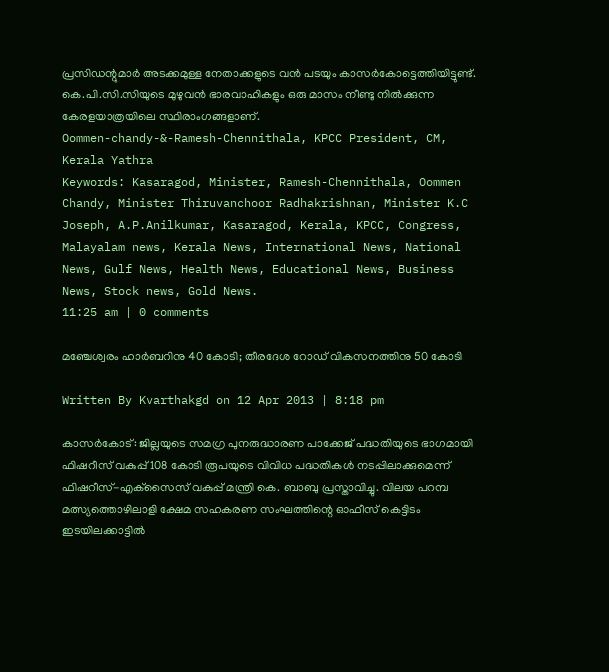പ്രസിഡന്റുമാര്‍ അടക്കമുള്ള നേതാക്കളുടെ വന്‍ പടയും കാസര്‍കോട്ടെത്തിയിട്ടുണ്ട്. കെ.പി.സി.സിയുടെ മുഴുവന്‍ ഭാരവാഹികളും ഒരു മാസം നീണ്ടു നില്‍ക്കുന്ന കേരളയാത്രയിലെ സ്ഥിരാംഗങ്ങളാണ്.
Oommen-chandy-&-Ramesh-Chennithala, KPCC President, CM, Kerala Yathra
Keywords: Kasaragod, Minister, Ramesh-Chennithala, Oommen Chandy, Minister Thiruvanchoor Radhakrishnan, Minister K.C Joseph, A.P.Anilkumar, Kasaragod, Kerala, KPCC, Congress, Malayalam news, Kerala News, International News, National News, Gulf News, Health News, Educational News, Business News, Stock news, Gold News.
11:25 am | 0 comments

മഞ്ചേശ്വരം ഹാര്‍ബറിനു 40 കോടി; തീരദേശ റോഡ് വികസനത്തിനു 50 കോടി

Written By Kvarthakgd on 12 Apr 2013 | 8:18 pm

കാസര്‍കോട്: ജില്ലയുടെ സമഗ്ര പുനരുദ്ധാരണ പാക്കേജ് പദ്ധതിയുടെ ഭാഗമായി ഫിഷറീസ് വകുപ്പ് 108 കോടി രൂപയുടെ വിവിധ പദ്ധതികള്‍ നടപ്പിലാക്കുമെന്ന് ഫിഷറീസ്-എക്‌സൈസ് വകുപ്പ് മന്ത്രി കെ. ബാബു പ്രസ്താവിച്ചു. വിലയ പറമ്പ മത്സ്യത്തൊഴിലാളി ക്ഷേമ സഹകരണ സംഘത്തിന്റെ ഓഫീസ് കെട്ടിടം ഇടയിലക്കാട്ടില്‍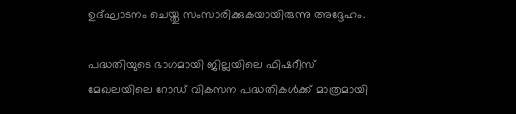ഉദ്ഘാടനം ചെയ്തു സംസാരിക്കുകയായിരുന്നു അദ്ദേഹം.

പദ്ധതിയുടെ ഭാഗമായി ജില്ലയിലെ ഫിഷറീസ് മേഖലയിലെ റോഡ് വികസന പദ്ധതികള്‍ക്ക് മാത്രമായി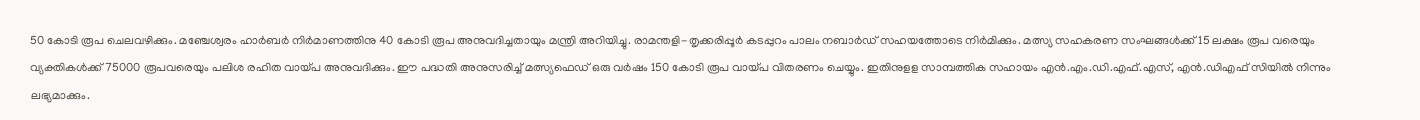50 കോടി രൂപ ചെലവഴിക്കും. മഞ്ചേശ്വരം ഹാര്‍ബര്‍ നിര്‍മാണത്തിനു 40 കോടി രൂപ അനുവദിച്ചതായും മന്ത്രി അറിയിച്ചു. രാമന്തളി-തൃക്കരിപ്പൂര്‍ കടപ്പുറം പാലം നബാര്‍ഡ് സഹയത്തോടെ നിര്‍മിക്കും. മത്സ്യ സഹകരണ സംഘങ്ങള്‍ക്ക് 15 ലക്ഷം രൂപ വരെയും വ്യക്തികള്‍ക്ക് 75000 രൂപവരെയും പലിശ രഹിത വായ്പ അനുവദിക്കും. ഈ പദ്ധതി അനുസരിച്ച് മത്സ്യഫെഡ് ഒരു വര്‍ഷം 150 കോടി രൂപ വായ്പ വിതരണം ചെയ്യും. ഇതിനുളള സാമ്പത്തിക സഹായം എന്‍.എം.ഡി.എഫ്.എസ്, എന്‍.ഡിഎഫ് സിയില്‍ നിന്നും ലഭ്യമാക്കും.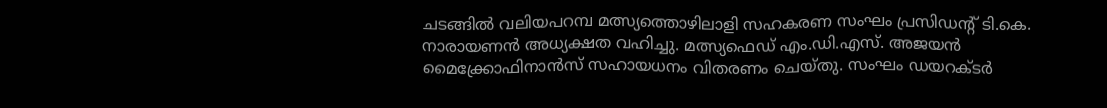ചടങ്ങില്‍ വലിയപറമ്പ മത്സ്യത്തൊഴിലാളി സഹകരണ സംഘം പ്രസിഡന്റ് ടി.കെ. നാരായണന്‍ അധ്യക്ഷത വഹിച്ചു. മത്സ്യഫെഡ് എം.ഡി.എസ്. അജയന്‍ മൈക്ക്രോഫിനാന്‍സ് സഹായധനം വിതരണം ചെയ്തു. സംഘം ഡയറക്ടര്‍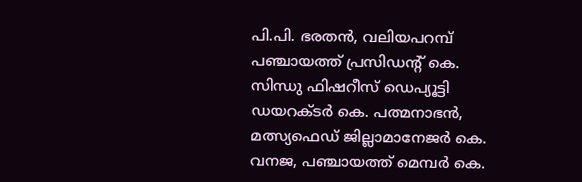പി.പി. ഭരതന്‍, വലിയപറമ്പ് പഞ്ചായത്ത് പ്രസിഡന്റ് കെ. സിന്ധു ഫിഷറീസ് ഡെപ്യൂട്ടി ഡയറക്ടര്‍ കെ. പത്മനാഭന്‍, മത്സ്യഫെഡ് ജില്ലാമാനേജര്‍ കെ. വനജ, പഞ്ചായത്ത് മെമ്പര്‍ കെ.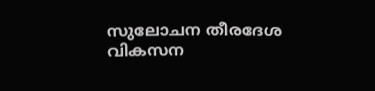സുലോചന തീരദേശ വികസന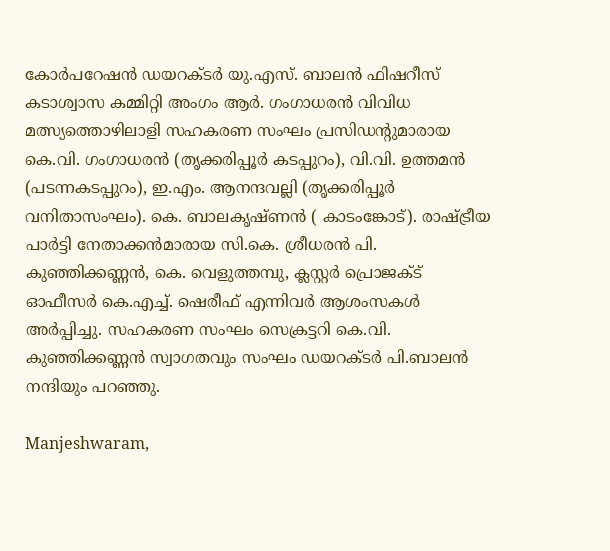കോര്‍പറേഷന്‍ ഡയറക്ടര്‍ യു.എസ്. ബാലന്‍ ഫിഷറീസ് കടാശ്വാസ കമ്മിറ്റി അംഗം ആര്‍. ഗംഗാധരന്‍ വിവിധ മത്സ്യത്തൊഴിലാളി സഹകരണ സംഘം പ്രസിഡന്റുമാരായ കെ.വി. ഗംഗാധരന്‍ (തൃക്കരിപ്പൂര്‍ കടപ്പുറം), വി.വി. ഉത്തമന്‍ (പടന്നകടപ്പുറം), ഇ.എം. ആനന്ദവല്ലി (തൃക്കരിപ്പൂര്‍ വനിതാസംഘം). കെ. ബാലകൃഷ്ണന്‍ ( കാടംങ്കോട്). രാഷ്ട്രീയ പാര്‍ട്ടി നേതാക്കന്‍മാരായ സി.കെ. ശ്രീധരന്‍ പി. കുഞ്ഞിക്കണ്ണന്‍, കെ. വെളുത്തമ്പു, ക്ലസ്റ്റര്‍ പ്രൊജക്ട് ഓഫീസര്‍ കെ.എച്ച്. ഷെരീഫ് എന്നിവര്‍ ആശംസകള്‍ അര്‍പ്പിച്ചു. സഹകരണ സംഘം സെക്രട്ടറി കെ.വി. കുഞ്ഞിക്കണ്ണന്‍ സ്വാഗതവും സംഘം ഡയറക്ടര്‍ പി.ബാലന്‍ നന്ദിയും പറഞ്ഞു.

Manjeshwaram,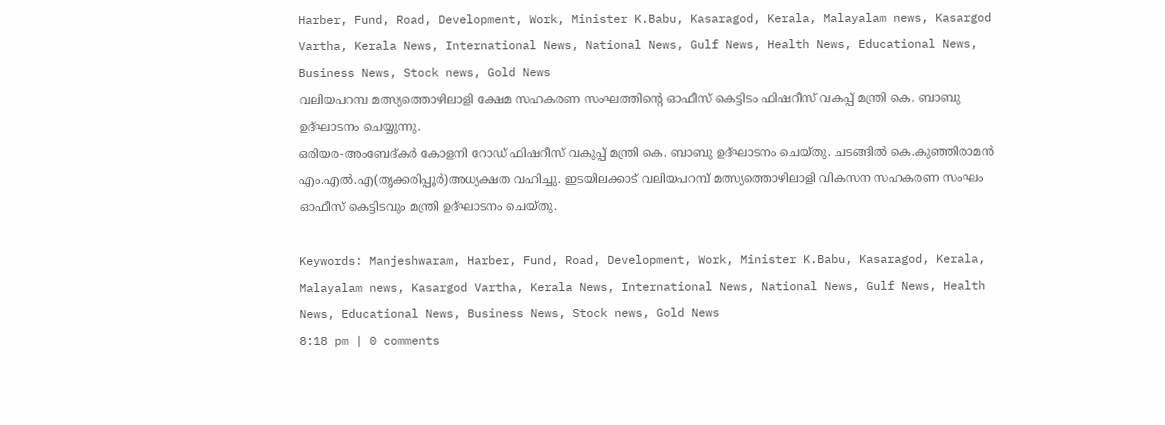Harber, Fund, Road, Development, Work, Minister K.Babu, Kasaragod, Kerala, Malayalam news, Kasargod Vartha, Kerala News, International News, National News, Gulf News, Health News, Educational News, Business News, Stock news, Gold News
വലിയപറമ്പ മത്സ്യത്തൊഴിലാളി ക്ഷേമ സഹകരണ സംഘത്തിന്റെ ഓഫീസ് കെട്ടിടം ഫിഷറീസ് വകപ്പ് മന്ത്രി കെ. ബാബു ഉദ്ഘാടനം ചെയ്യുന്നു.
ഒരിയര-അംബേദ്കര്‍ കോളനി റോഡ് ഫിഷറീസ് വകുപ്പ് മന്ത്രി കെ. ബാബു ഉദ്ഘാടനം ചെയ്തു. ചടങ്ങില്‍ കെ.കുഞ്ഞിരാമന്‍ എം.എല്‍.എ(തൃക്കരിപ്പൂര്‍)അധ്യക്ഷത വഹിച്ചു. ഇടയിലക്കാട് വലിയപറമ്പ് മത്സ്യത്തൊഴിലാളി വികസന സഹകരണ സംഘം ഓഫീസ് കെട്ടിടവും മന്ത്രി ഉദ്ഘാടനം ചെയ്തു.

Keywords: Manjeshwaram, Harber, Fund, Road, Development, Work, Minister K.Babu, Kasaragod, Kerala, Malayalam news, Kasargod Vartha, Kerala News, International News, National News, Gulf News, Health News, Educational News, Business News, Stock news, Gold News
8:18 pm | 0 comments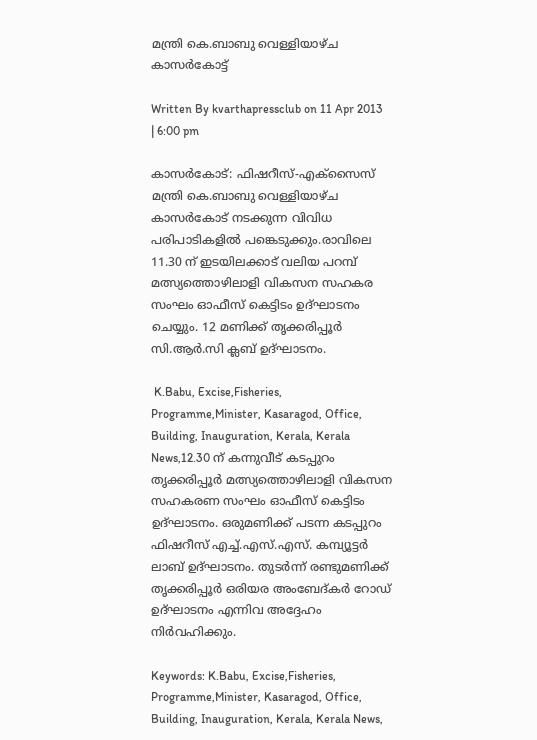മന്ത്രി കെ.ബാബു വെള്ളിയാഴ്ച കാസര്‍കോട്ട്

Written By kvarthapressclub on 11 Apr 2013 | 6:00 pm

കാസര്‍കോട്: ഫിഷറീസ്-എക്‌സൈസ് മന്ത്രി കെ.ബാബു വെള്ളിയാഴ്ച കാസര്‍കോട് നടക്കുന്ന വിവിധ പരിപാടികളില്‍ പങ്കെടുക്കും.രാവിലെ 11.30 ന് ഇടയിലക്കാട് വലിയ പറമ്പ് മത്സ്യത്തൊഴിലാളി വികസന സഹകര സംഘം ഓഫീസ് കെട്ടിടം ഉദ്ഘാടനം ചെയ്യും. 12 മണിക്ക് തൃക്കരിപ്പൂര്‍ സി.ആര്‍.സി ക്ലബ് ഉദ്ഘാടനം.

 K.Babu, Excise,Fisheries, Programme,Minister, Kasaragod, Office, Building, Inauguration, Kerala, Kerala News,12.30 ന് കന്നുവീട് കടപ്പുറം തൃക്കരിപ്പൂര്‍ മത്സ്യത്തൊഴിലാളി വികസന സഹകരണ സംഘം ഓഫീസ് കെട്ടിടം ഉദ്ഘാടനം. ഒരുമണിക്ക് പടന്ന കടപ്പുറം ഫിഷറീസ് എച്ച്.എസ്.എസ്. കമ്പ്യൂട്ടര്‍ ലാബ് ഉദ്ഘാടനം. തുടര്‍ന്ന് രണ്ടുമണിക്ക് തൃക്കരിപ്പൂര്‍ ഒരിയര അംബേദ്കര്‍ റോഡ് ഉദ്ഘാടനം എന്നിവ അദ്ദേഹം നിര്‍വഹിക്കും.

Keywords: K.Babu, Excise,Fisheries, Programme,Minister, Kasaragod, Office, Building, Inauguration, Kerala, Kerala News,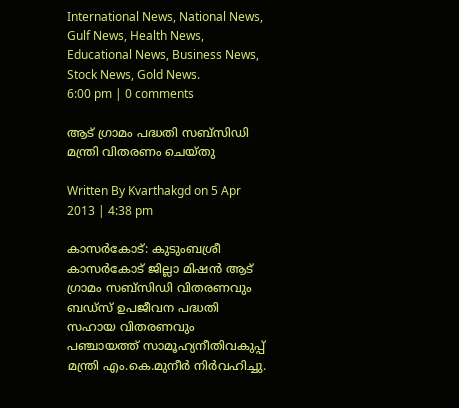International News, National News, Gulf News, Health News, Educational News, Business News, Stock News, Gold News.
6:00 pm | 0 comments

ആട് ഗ്രാമം പദ്ധതി സബ്‌സിഡി മന്ത്രി വിതരണം ചെയ്തു

Written By Kvarthakgd on 5 Apr 2013 | 4:38 pm

കാസര്‍കോട്: കുടുംബശ്രീ കാസര്‍കോട് ജില്ലാ മിഷന്‍ ആട് ഗ്രാമം സബ്‌സിഡി വിതരണവും ബഡ്‌സ് ഉപജീവന പദ്ധതി സഹായ വിതരണവും പഞ്ചായത്ത് സാമൂഹ്യനീതിവകുപ്പ് മന്ത്രി എം.കെ.മുനീര്‍ നിര്‍വഹിച്ചു.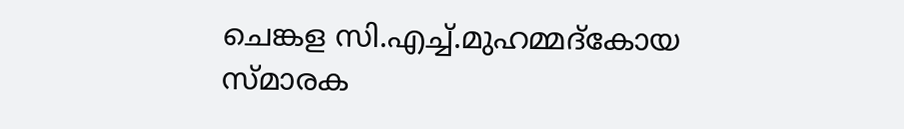ചെങ്കള സി.എച്ച്.മുഹമ്മദ്‌കോയ സ്മാരക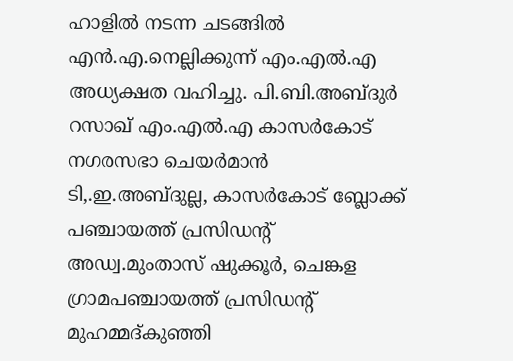ഹാളില്‍ നടന്ന ചടങ്ങില്‍ എന്‍.എ.നെല്ലിക്കുന്ന് എം.എല്‍.എ അധ്യക്ഷത വഹിച്ചു. പി.ബി.അബ്ദുര്‍ റസാഖ് എം.എല്‍.എ കാസര്‍കോട് നഗരസഭാ ചെയര്‍മാന്‍ ടി,.ഇ.അബ്ദുല്ല, കാസര്‍കോട് ബ്ലോക്ക് പഞ്ചായത്ത് പ്രസിഡന്റ് അഡ്വ.മുംതാസ് ഷുക്കൂര്‍, ചെങ്കള ഗ്രാമപഞ്ചായത്ത് പ്രസിഡന്റ് മുഹമ്മദ്കുഞ്ഞി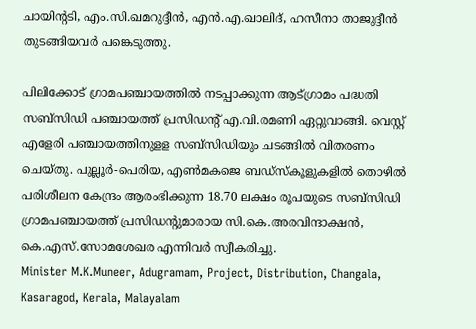ചായിന്റടി, എം.സി.ഖമറുദ്ദീന്‍, എന്‍.എ.ഖാലിദ്, ഹസീനാ താജുദ്ദീന്‍ തുടങ്ങിയവര്‍ പങ്കെടുത്തു.

പിലിക്കോട് ഗ്രാമപഞ്ചായത്തില്‍ നടപ്പാക്കുന്ന ആട്ഗ്രാമം പദ്ധതി സബ്‌സിഡി പഞ്ചായത്ത് പ്രസിഡന്റ് എ.വി.രമണി ഏറ്റുവാങ്ങി. വെസ്റ്റ് എളേരി പഞ്ചായത്തിനുളള സബ്‌സിഡിയും ചടങ്ങില്‍ വിതരണം ചെയ്തു. പുല്ലൂര്‍-പെരിയ, എണ്‍മകജെ ബഡ്‌സ്‌കൂളുകളില്‍ തൊഴില്‍ പരിശീലന കേന്ദ്രം ആരംഭിക്കുന്ന 18.70 ലക്ഷം രൂപയുടെ സബ്‌സിഡി ഗ്രാമപഞ്ചായത്ത് പ്രസിഡന്റുമാരായ സി.കെ.അരവിന്ദാക്ഷന്‍, കെ.എസ്.സോമശേഖര എന്നിവര്‍ സ്വീകരിച്ചു.
Minister M.K.Muneer, Adugramam, Project, Distribution, Changala, Kasaragod, Kerala, Malayalam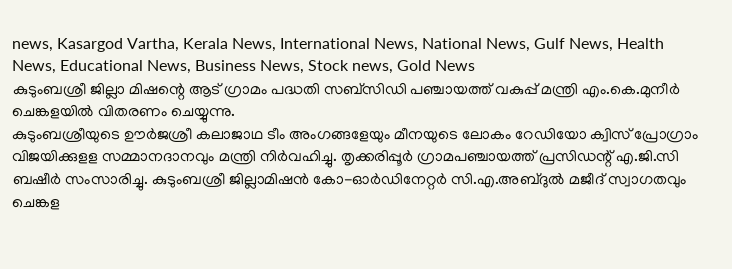news, Kasargod Vartha, Kerala News, International News, National News, Gulf News, Health News, Educational News, Business News, Stock news, Gold News
കുടുംബശ്രീ ജില്ലാ മിഷന്റെ ആട് ഗ്രാമം പദ്ധതി സബ്‌സിഡി പഞ്ചായത്ത് വകുപ്പ് മന്ത്രി എം.കെ.മുനീര്‍ ചെങ്കളയില്‍ വിതരണം ചെയ്യുന്നു.
കുടുംബശ്രീയുടെ ഊര്‍ജശ്രീ കലാജാഥ ടീം അംഗങ്ങളേയും മീനയുടെ ലോകം റേഡിയോ ക്വിസ് പ്രോഗ്രാം വിജയിക്കുളള സമ്മാനദാനവും മന്ത്രി നിര്‍വഹിച്ചു. തൃക്കരിപ്പൂര്‍ ഗ്രാമപഞ്ചായത്ത് പ്രസിഡന്റ് എ.ജി.സി ബഷീര്‍ സംസാരിച്ചു. കുടുംബശ്രീ ജില്ലാമിഷന്‍ കോ-ഓര്‍ഡിനേറ്റര്‍ സി.എ.അബ്ദുല്‍ മജീദ് സ്വാഗതവും ചെങ്കള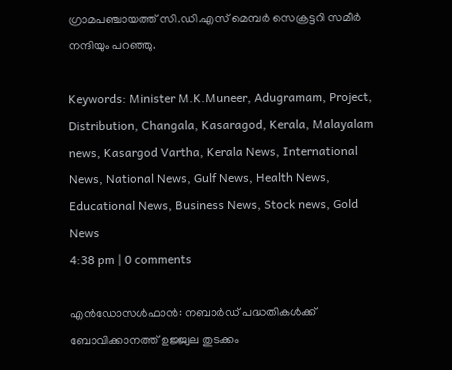ഗ്രാമപഞ്ചായത്ത് സി.ഡി.എസ് മെമ്പര്‍ സെക്രട്ടറി സമീര്‍ നന്ദിയും പറഞ്ഞു.

Keywords: Minister M.K.Muneer, Adugramam, Project, Distribution, Changala, Kasaragod, Kerala, Malayalam news, Kasargod Vartha, Kerala News, International News, National News, Gulf News, Health News, Educational News, Business News, Stock news, Gold News
4:38 pm | 0 comments

എന്‍ഡോസള്‍ഫാന്‍: നബാര്‍ഡ് പദ്ധതികള്‍ക്ക് ബോവിക്കാനത്ത് ഉജ്ജ്വല തുടക്കം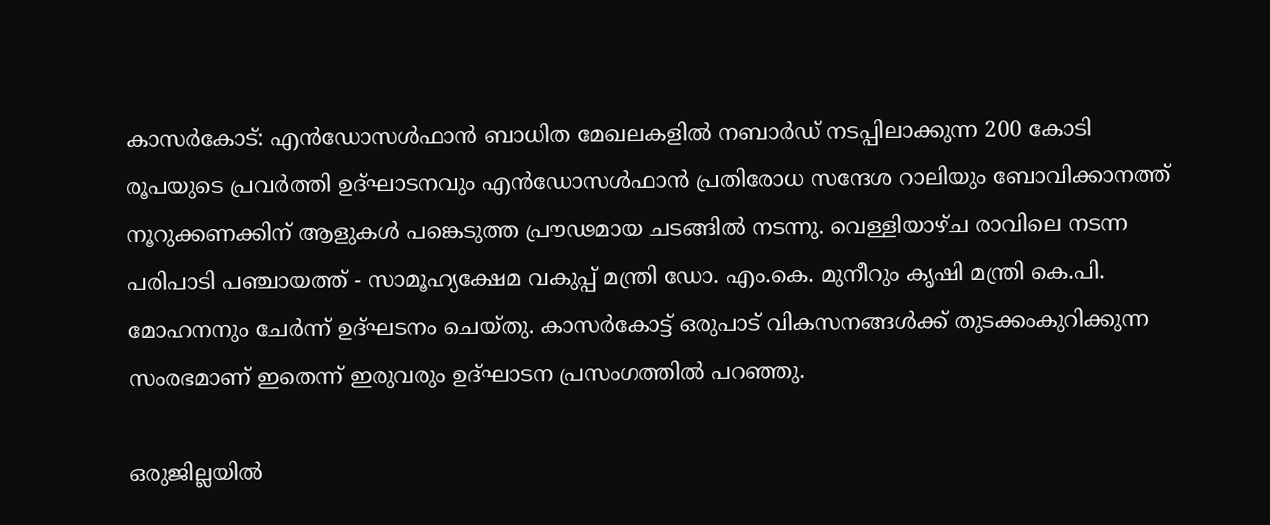കാസര്‍കോട്: എന്‍ഡോസള്‍ഫാന്‍ ബാധിത മേഖലകളില്‍ നബാര്‍ഡ് നടപ്പിലാക്കുന്ന 200 കോടി രൂപയുടെ പ്രവര്‍ത്തി ഉദ്ഘാടനവും എന്‍ഡോസള്‍ഫാന്‍ പ്രതിരോധ സന്ദേശ റാലിയും ബോവിക്കാനത്ത് നൂറുക്കണക്കിന് ആളുകള്‍ പങ്കെടുത്ത പ്രൗഢമായ ചടങ്ങില്‍ നടന്നു. വെള്ളിയാഴ്ച രാവിലെ നടന്ന പരിപാടി പഞ്ചായത്ത് - സാമൂഹ്യക്ഷേമ വകുപ്പ് മന്ത്രി ഡോ. എം.കെ. മുനീറും കൃഷി മന്ത്രി കെ.പി. മോഹനനും ചേര്‍ന്ന് ഉദ്ഘടനം ചെയ്തു. കാസര്‍കോട്ട് ഒരുപാട് വികസനങ്ങള്‍ക്ക് തുടക്കംകുറിക്കുന്ന സംരഭമാണ് ഇതെന്ന് ഇരുവരും ഉദ്ഘാടന പ്രസംഗത്തില്‍ പറഞ്ഞു.

ഒരുജില്ലയില്‍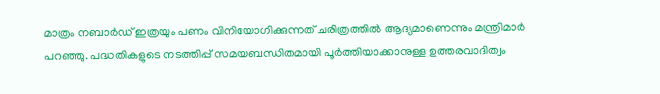മാത്രം നബാര്‍ഡ് ഇത്രയും പണം വിനിയോഗിക്കുന്നത് ചരിത്രത്തില്‍ ആദ്യമാണെന്നും മന്ത്രിമാര്‍ പറഞ്ഞു. പദ്ധതികളുടെ നടത്തിപ്പ് സമയബന്ധിതമായി പൂര്‍ത്തിയാക്കാനുള്ള ഉത്തരവാദിത്വം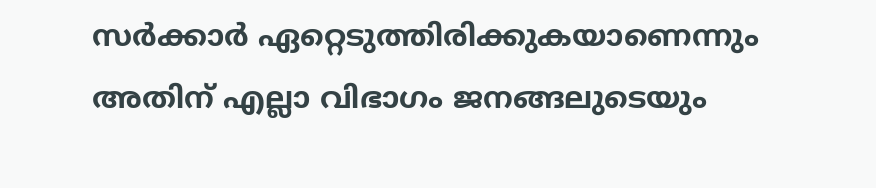സര്‍ക്കാര്‍ ഏറ്റെടുത്തിരിക്കുകയാണെന്നും അതിന് എല്ലാ വിഭാഗം ജനങ്ങലുടെയും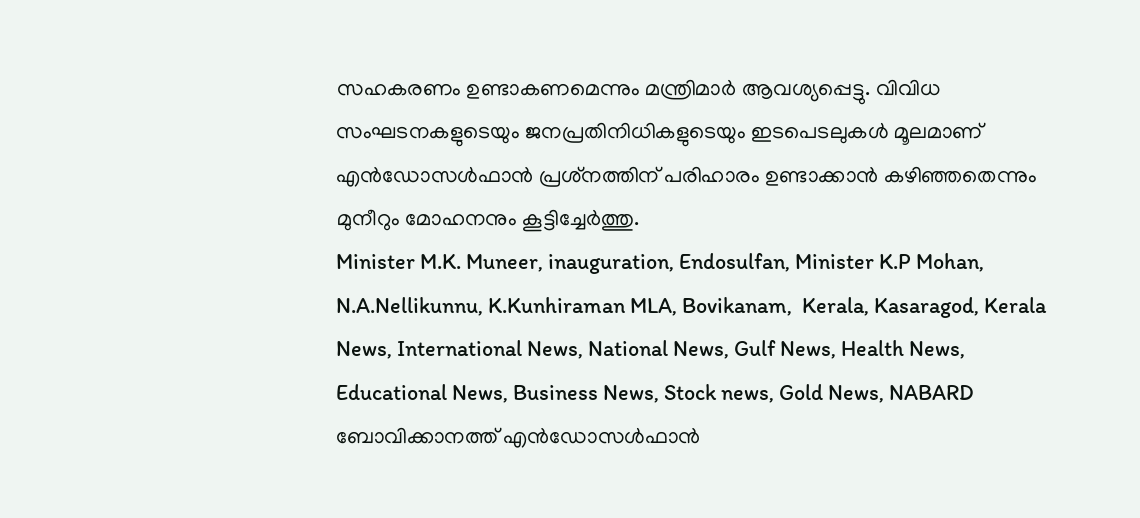സഹകരണം ഉണ്ടാകണമെന്നും മന്ത്രിമാര്‍ ആവശ്യപ്പെട്ടു. വിവിധ സംഘടനകളുടെയും ജനപ്രതിനിധികളുടെയും ഇടപെടലുകള്‍ മൂലമാണ് എന്‍ഡോസള്‍ഫാന്‍ പ്രശ്‌നത്തിന് പരിഹാരം ഉണ്ടാക്കാന്‍ കഴിഞ്ഞതെന്നും മുനീറും മോഹനനും കൂട്ടിച്ചേര്‍ത്തു.
Minister M.K. Muneer, inauguration, Endosulfan, Minister K.P Mohan, N.A.Nellikunnu, K.Kunhiraman MLA, Bovikanam,  Kerala, Kasaragod, Kerala News, International News, National News, Gulf News, Health News, Educational News, Business News, Stock news, Gold News, NABARD
ബോവിക്കാനത്ത് എന്‍ഡോസള്‍ഫാന്‍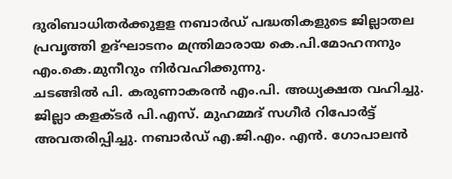ദുരിബാധിതര്‍ക്കുളള നബാര്‍ഡ് പദ്ധതികളുടെ ജില്ലാതല പ്രവൃത്തി ഉദ്ഘാടനം മന്ത്രിമാരായ കെ.പി.മോഹനനും എം.കെ.മുനീറും നിര്‍വഹിക്കുന്നു.
ചടങ്ങില്‍ പി. കരുണാകരന്‍ എം.പി. അധ്യക്ഷത വഹിച്ചു. ജില്ലാ കളക്ടര്‍ പി.എസ്. മുഹമ്മദ് സഗീര്‍ റിപോര്‍ട്ട് അവതരിപ്പിച്ചു. നബാര്‍ഡ് എ.ജി.എം. എന്‍. ഗോപാലന്‍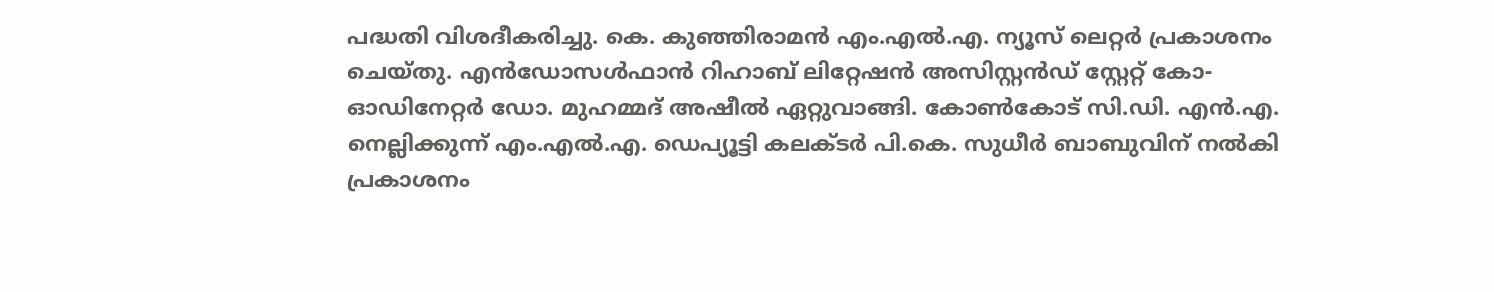പദ്ധതി വിശദീകരിച്ചു. കെ. കുഞ്ഞിരാമന്‍ എം.എല്‍.എ. ന്യൂസ് ലെറ്റര്‍ പ്രകാശനം ചെയ്തു. എന്‍ഡോസള്‍ഫാന്‍ റിഹാബ് ലിറ്റേഷന്‍ അസിസ്റ്റന്‍ഡ് സ്റ്റേറ്റ് കോ-ഓഡിനേറ്റര്‍ ഡോ. മുഹമ്മദ് അഷീല്‍ ഏറ്റുവാങ്ങി. കോണ്‍കോട് സി.ഡി. എന്‍.എ. നെല്ലിക്കുന്ന് എം.എല്‍.എ. ഡെപ്യൂട്ടി കലക്ടര്‍ പി.കെ. സുധീര്‍ ബാബുവിന് നല്‍കി പ്രകാശനം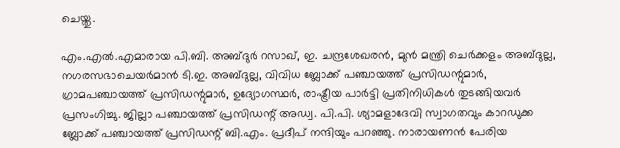ചെയ്തു.

എം.എല്‍.എമാരായ പി.ബി. അബ്ദുര്‍ റസാഖ്, ഇ. ചന്ദ്രശേഖരന്‍, മുന്‍ മന്ത്രി ചെര്‍ക്കളം അബ്ദുല്ല, നഗരസഭാചെയര്‍മാന്‍ ടി.ഇ. അബ്ദുല്ല, വിവിധ ബ്ലോക്ക് പഞ്ചായത്ത് പ്രസിഡന്റുമാര്‍, ഗ്രാമപഞ്ചായത്ത് പ്രസിഡന്റുമാര്‍, ഉദ്യോഗസ്ഥര്‍, രാഷ്ട്രീയ പാര്‍ട്ടി പ്രതിനിധികള്‍ തുടങ്ങിയവര്‍ പ്രസംഗിച്ചു. ജില്ലാ പഞ്ചായത്ത് പ്രസിഡന്റ് അഡ്വ. പി.പി. ശ്യാമളാദേവി സ്വാഗതവും കാറഡുക്ക ബ്ലോക്ക് പഞ്ചായത്ത് പ്രസിഡന്റ് ബി.എം. പ്രദീപ് നന്ദിയും പറഞ്ഞു. നാരായണന്‍ പേരിയ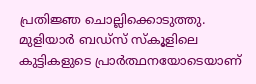പ്രതിജ്ഞ ചൊല്ലിക്കൊടുത്തു. മുളിയാര്‍ ബഡ്‌സ് സ്‌കൂളിലെ കുട്ടികളുടെ പ്രാര്‍ത്ഥനയോടെയാണ്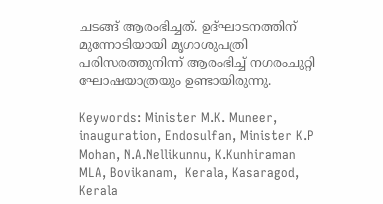ചടങ്ങ് ആരംഭിച്ചത്. ഉദ്ഘാടനത്തിന് മുന്നോടിയായി മൃഗാശുപത്രി പരിസരത്തുനിന്ന് ആരംഭിച്ച് നഗരംചുറ്റി ഘോഷയാത്രയും ഉണ്ടായിരുന്നു.

Keywords: Minister M.K. Muneer, inauguration, Endosulfan, Minister K.P Mohan, N.A.Nellikunnu, K.Kunhiraman MLA, Bovikanam,  Kerala, Kasaragod, Kerala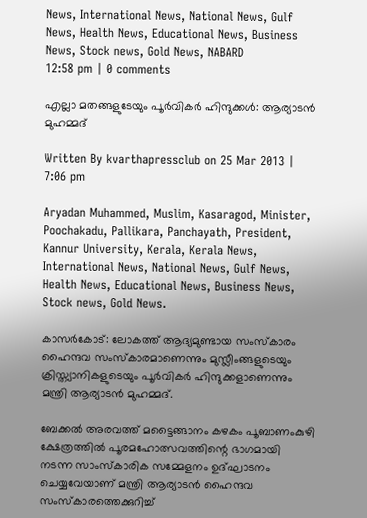News, International News, National News, Gulf News, Health News, Educational News, Business News, Stock news, Gold News, NABARD
12:58 pm | 0 comments

എല്ലാ മതങ്ങളുടേയും പൂര്‍വികര്‍ ഹിന്ദുക്കള്‍: ആര്യാടന്‍ മുഹമ്മദ്

Written By kvarthapressclub on 25 Mar 2013 | 7:06 pm

Aryadan Muhammed, Muslim, Kasaragod, Minister, Poochakadu, Pallikara, Panchayath, President, Kannur University, Kerala, Kerala News, International News, National News, Gulf News, Health News, Educational News, Business News, Stock news, Gold News.

കാസർകോട്: ലോകത്ത് ആദ്യമുണ്ടായ സംസ്‌കാരം ഹൈന്ദവ സംസ്‌കാരമാണെന്നും മുസ്ലീംങ്ങളുടെയും ക്രിസ്ത്യാനികളുടെയും പൂര്‍വികര്‍ ഹിന്ദുക്കളാണെന്നും മന്ത്രി ആര്യാടന്‍ മുഹമ്മദ്.

ബേക്കല്‍ അരവത്ത് മട്ടൈങ്ങാനം കഴകം പൂബാണംകുഴി ക്ഷേത്രത്തില്‍ പൂരമഹോത്സവത്തിന്റെ ഭാഗമായി നടന്ന സാംസ്‌കാരിക സമ്മേളനം ഉദ്ഘാടനം ചെയ്യവേയാണ് മന്ത്രി ആര്യാടന്‍ ഹൈന്ദവ സംസ്‌കാരത്തെക്കുറിച്ച്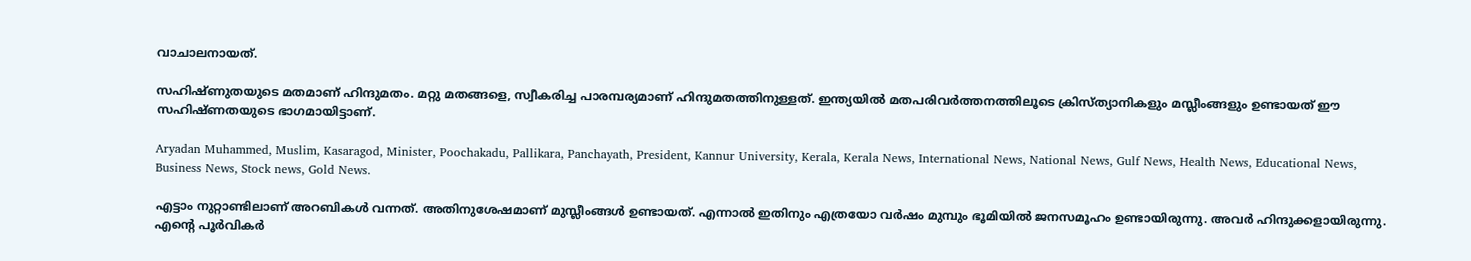വാചാലനായത്.

സഹിഷ്ണുതയുടെ മതമാണ് ഹിന്ദുമതം. മറ്റു മതങ്ങളെ, സ്വീകരിച്ച പാരമ്പര്യമാണ് ഹിന്ദുമതത്തിനുള്ളത്. ഇന്ത്യയില്‍ മതപരിവര്‍ത്തനത്തിലൂടെ ക്രിസ്ത്യാനികളും മസ്ലീംങ്ങളും ഉണ്ടായത് ഈ സഹിഷ്ണതയുടെ ഭാഗമായിട്ടാണ്.

Aryadan Muhammed, Muslim, Kasaragod, Minister, Poochakadu, Pallikara, Panchayath, President, Kannur University, Kerala, Kerala News, International News, National News, Gulf News, Health News, Educational News, Business News, Stock news, Gold News.

എട്ടാം നുറ്റാണ്ടിലാണ് അറബികള്‍ വന്നത്. അതിനുശേഷമാണ് മുസ്ലീംങ്ങള്‍ ഉണ്ടായത്. എന്നാല്‍ ഇതിനും എത്രയോ വര്‍ഷം മുമ്പും ഭൂമിയില്‍ ജനസമൂഹം ഉണ്ടായിരുന്നു. അവര്‍ ഹിന്ദുക്കളായിരുന്നു. എന്റെ പൂര്‍വികര്‍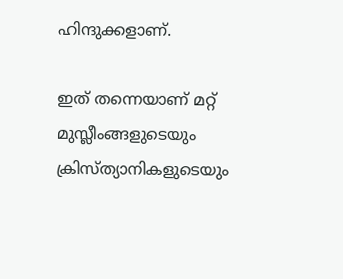ഹിന്ദുക്കളാണ്.

ഇത് തന്നെയാണ് മറ്റ് മുസ്ലീംങ്ങളുടെയും ക്രിസ്ത്യാനികളുടെയും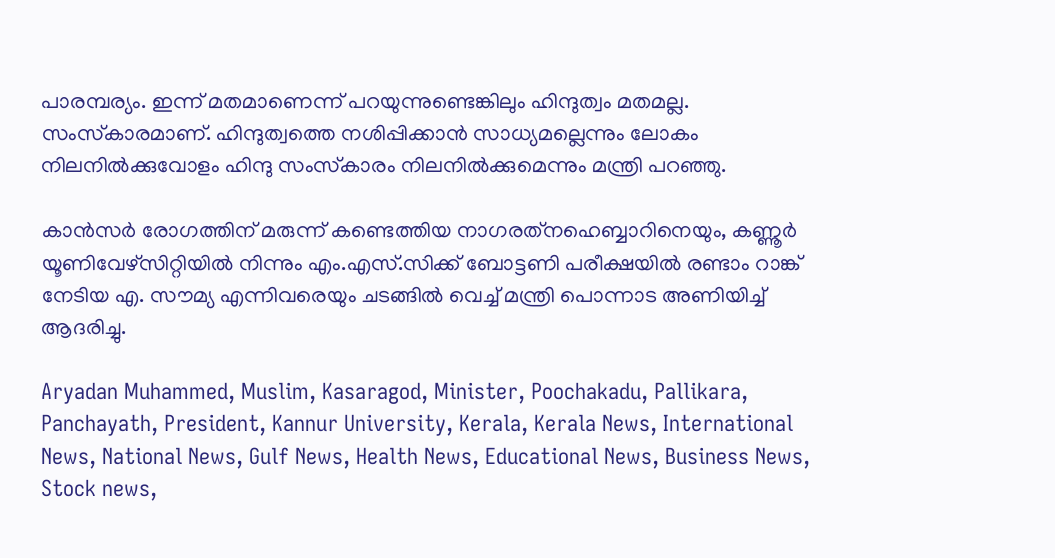പാരമ്പര്യം. ഇന്ന് മതമാണെന്ന് പറയുന്നുണ്ടെങ്കിലും ഹിന്ദുത്വം മതമല്ല. സംസ്‌കാരമാണ്. ഹിന്ദുത്വത്തെ നശിപ്പിക്കാന്‍ സാധ്യമല്ലെന്നും ലോകം നിലനില്‍ക്കുവോളം ഹിന്ദു സംസ്‌കാരം നിലനില്‍ക്കുമെന്നും മന്ത്രി പറഞ്ഞു.

കാന്‍സര്‍ രോഗത്തിന് മരുന്ന് കണ്ടെത്തിയ നാഗരത്‌നഹെബ്ബാറിനെയും, കണ്ണൂര്‍ യൂണിവേഴ്‌സിറ്റിയില്‍ നിന്നും എം.എസ്.സിക്ക് ബോട്ടണി പരീക്ഷയില്‍ രണ്ടാം റാങ്ക് നേടിയ എ. സൗമ്യ എന്നിവരെയും ചടങ്ങില്‍ വെച്ച് മന്ത്രി പൊന്നാട അണിയിച്ച് ആദരിച്ചു.

Aryadan Muhammed, Muslim, Kasaragod, Minister, Poochakadu, Pallikara, Panchayath, President, Kannur University, Kerala, Kerala News, International News, National News, Gulf News, Health News, Educational News, Business News, Stock news,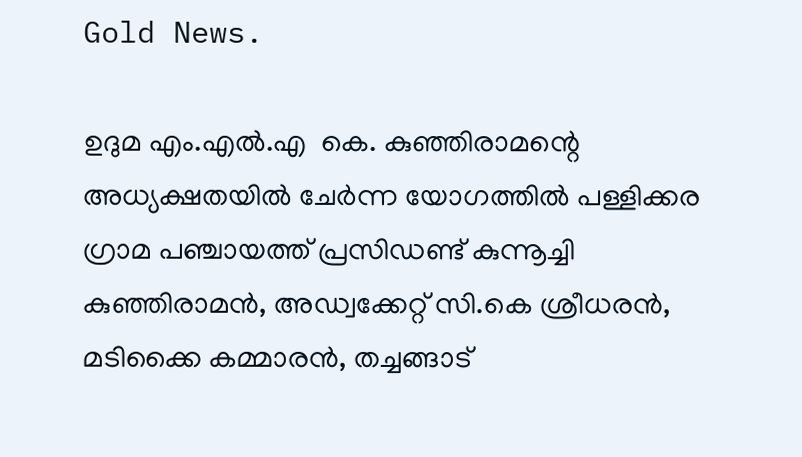Gold News.

ഉദുമ എം.എല്‍.എ  കെ. കുഞ്ഞിരാമന്റെ അധ്യക്ഷതയില്‍ ചേര്‍ന്ന യോഗത്തില്‍ പള്ളിക്കര ഗ്രാമ പഞ്ചായത്ത് പ്രസിഡണ്ട് കുന്നൂച്ചി കുഞ്ഞിരാമന്‍, അഡ്വക്കേറ്റ് സി.കെ ശ്രീധരന്‍, മടിക്കൈ കമ്മാരന്‍, തച്ചങ്ങാട്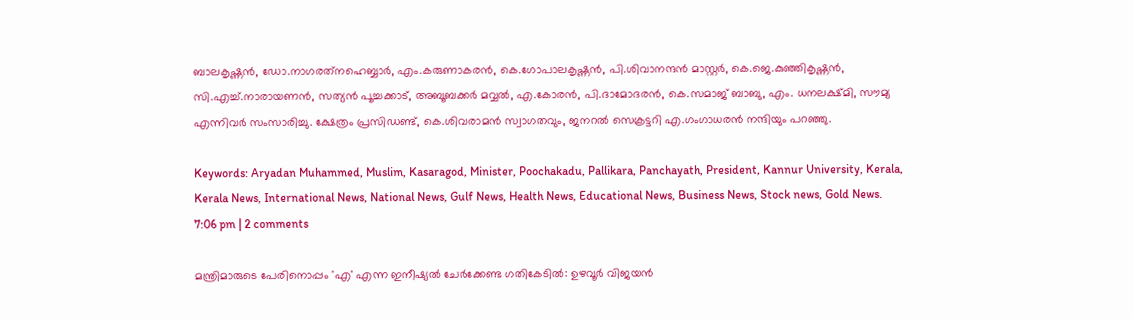ബാലകൃഷ്ണന്‍, ഡോ.നാഗരത്‌നഹെബ്ബാര്‍, എം.കരുണാകരന്‍, കെ.ഗോപാലകൃഷ്ണന്‍, പി.ശിവാനന്ദന്‍ മാസ്റ്റര്‍, കെ.ജെ.കുഞ്ഞികൃഷ്ണന്‍, സി.എച്ച്.നാരായണന്‍, സത്യന്‍ പൂച്ചക്കാട്, അബൂബക്കര്‍ മവ്വല്‍, എ.കോരന്‍, പി.ദാമോദരന്‍, കെ.സമാജ് ബാബു, എം. ധനലക്ഷ്മി, സൗമ്യ എന്നിവര്‍ സംസാരിച്ചു. ക്ഷേത്രം പ്രസിഡണ്ട്, കെ.ശിവരാമന്‍ സ്വാഗതവും, ജനറല്‍ സെക്രട്ടറി എ.ഗംഗാധരന്‍ നന്ദിയും പറഞ്ഞു.

Keywords: Aryadan Muhammed, Muslim, Kasaragod, Minister, Poochakadu, Pallikara, Panchayath, President, Kannur University, Kerala, Kerala News, International News, National News, Gulf News, Health News, Educational News, Business News, Stock news, Gold News.
7:06 pm | 2 comments

മന്ത്രിമാരുടെ പേരിനൊപ്പം 'എ' എന്ന ഇനീഷ്യല്‍ ചേര്‍ക്കേണ്ട ഗതികേടില്‍: ഉഴവൂര്‍ വിജയന്‍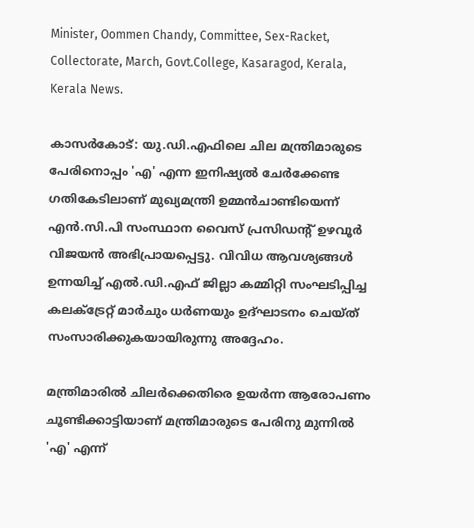Minister, Oommen Chandy, Committee, Sex-Racket, Collectorate, March, Govt.College, Kasaragod, Kerala, Kerala News.

കാസര്‍കോട്: യു.ഡി.എഫിലെ ചില മന്ത്രിമാരുടെ പേരിനൊപ്പം 'എ' എന്ന ഇനിഷ്യല്‍ ചേര്‍ക്കേണ്ട ഗതികേടിലാണ് മുഖ്യമന്ത്രി ഉമ്മന്‍ചാണ്ടിയെന്ന് എന്‍.സി.പി സംസ്ഥാന വൈസ് പ്രസിഡന്റ് ഉഴവൂര്‍ വിജയന്‍ അഭിപ്രായപ്പെട്ടു. വിവിധ ആവശ്യങ്ങള്‍ ഉന്നയിച്ച് എല്‍.ഡി.എഫ് ജില്ലാ കമ്മിറ്റി സംഘടിപ്പിച്ച കലക്‌ട്രേറ്റ് മാര്‍ചും ധര്‍ണയും ഉദ്ഘാടനം ചെയ്ത് സംസാരിക്കുകയായിരുന്നു അദ്ദേഹം.

മന്ത്രിമാരില്‍ ചിലര്‍ക്കെതിരെ ഉയര്‍ന്ന ആരോപണം ചൂണ്ടിക്കാട്ടിയാണ് മന്ത്രിമാരുടെ പേരിനു മുന്നില്‍ 'എ' എന്ന്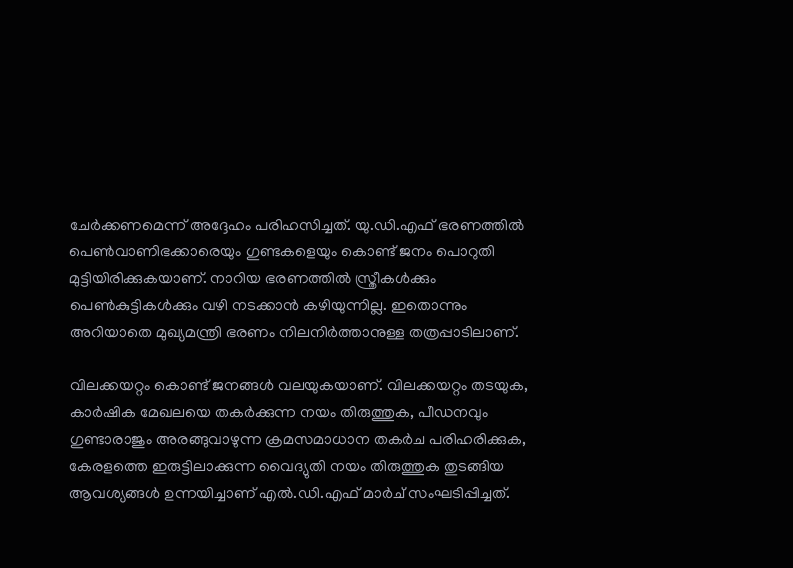ചേര്‍ക്കണമെന്ന് അദ്ദേഹം പരിഹസിച്ചത്. യു.ഡി.എഫ് ഭരണത്തില്‍ പെണ്‍വാണിഭക്കാരെയും ഗുണ്ടകളെയും കൊണ്ട് ജനം പൊറുതി മുട്ടിയിരിക്കുകയാണ്. നാറിയ ഭരണത്തില്‍ സ്ത്രീകള്‍ക്കും പെണ്‍കുട്ടികള്‍ക്കും വഴി നടക്കാന്‍ കഴിയുന്നില്ല. ഇതൊന്നും അറിയാതെ മുഖ്യമന്ത്രി ഭരണം നിലനിര്‍ത്താനുള്ള തത്രപ്പാടിലാണ്.

വിലക്കയറ്റം കൊണ്ട് ജനങ്ങള്‍ വലയുകയാണ്. വിലക്കയറ്റം തടയുക, കാര്‍ഷിക മേഖലയെ തകര്‍ക്കുന്ന നയം തിരുത്തുക, പീഡനവും ഗുണ്ടാരാജും അരങ്ങുവാഴുന്ന ക്രമസമാധാന തകര്‍ച പരിഹരിക്കുക, കേരളത്തെ ഇരുട്ടിലാക്കുന്ന വൈദ്യുതി നയം തിരുത്തുക തുടങ്ങിയ ആവശ്യങ്ങള്‍ ഉന്നയിച്ചാണ് എല്‍.ഡി.എഫ് മാര്‍ച് സംഘടിപ്പിച്ചത്.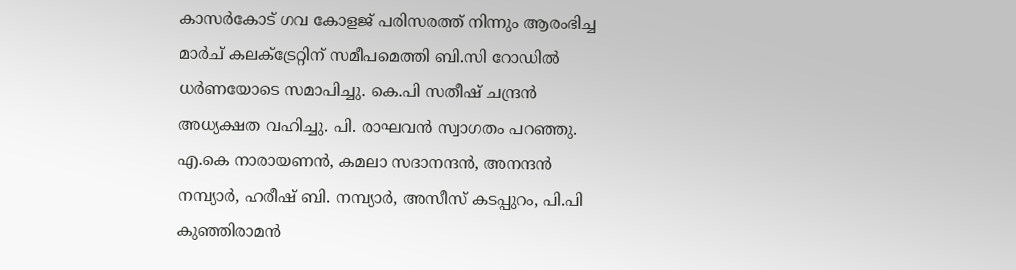കാസര്‍കോട് ഗവ കോളജ് പരിസരത്ത് നിന്നും ആരംഭിച്ച മാര്‍ച് കലക്‌ട്രേറ്റിന് സമീപമെത്തി ബി.സി റോഡില്‍ ധര്‍ണയോടെ സമാപിച്ചു. കെ.പി സതീഷ് ചന്ദ്രന്‍ അധ്യക്ഷത വഹിച്ചു. പി. രാഘവന്‍ സ്വാഗതം പറഞ്ഞു. എ.കെ നാരായണന്‍, കമലാ സദാനന്ദന്‍, അനന്ദന്‍ നമ്പ്യാര്‍, ഹരീഷ് ബി. നമ്പ്യാര്‍, അസീസ് കടപ്പുറം, പി.പി കുഞ്ഞിരാമന്‍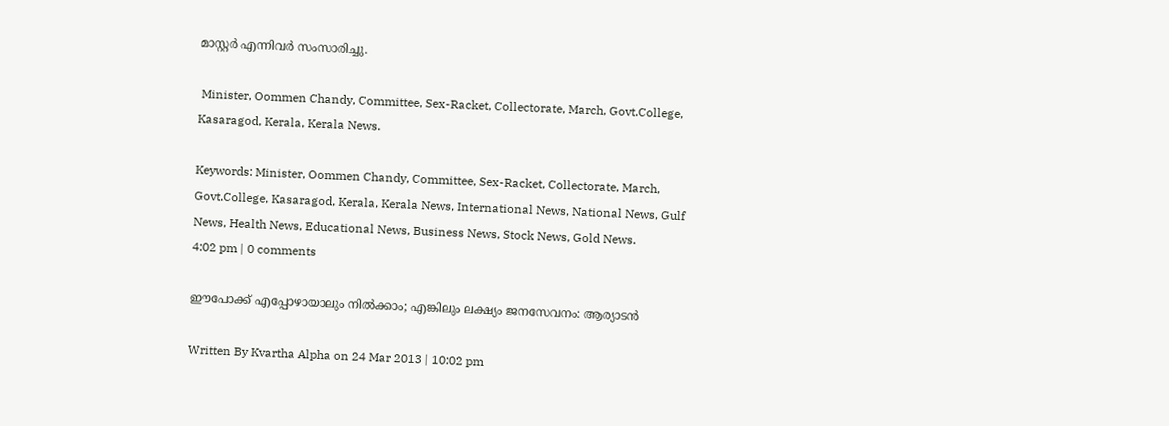മാസ്റ്റര്‍ എന്നിവര്‍ സംസാരിച്ചു.

 Minister, Oommen Chandy, Committee, Sex-Racket, Collectorate, March, Govt.College, Kasaragod, Kerala, Kerala News.

Keywords: Minister, Oommen Chandy, Committee, Sex-Racket, Collectorate, March, Govt.College, Kasaragod, Kerala, Kerala News, International News, National News, Gulf News, Health News, Educational News, Business News, Stock News, Gold News.
4:02 pm | 0 comments

ഈപോക്ക് എപ്പോഴായാലും നില്‍ക്കാം; എങ്കിലും ലക്ഷ്യം ജനസേവനം: ആര്യാടന്‍

Written By Kvartha Alpha on 24 Mar 2013 | 10:02 pm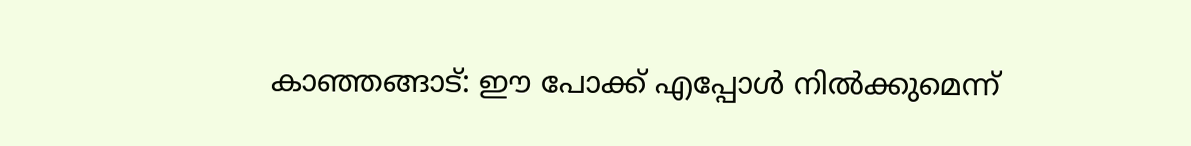കാഞ്ഞങ്ങാട്: ഈ പോക്ക് എപ്പോള്‍ നില്‍ക്കുമെന്ന്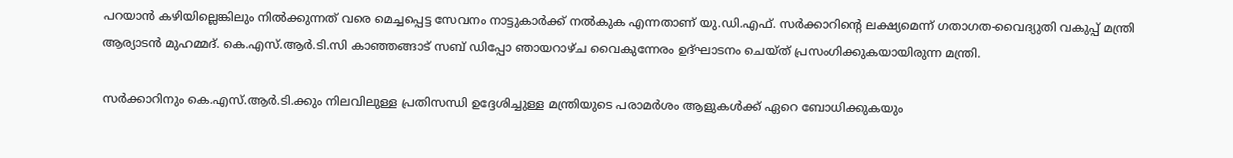പറയാന്‍ കഴിയില്ലെങ്കിലും നില്‍ക്കുന്നത് വരെ മെച്ചപ്പെട്ട സേവനം നാട്ടുകാര്‍ക്ക് നല്‍കുക എന്നതാണ് യു.ഡി.എഫ്. സര്‍ക്കാറിന്റെ ലക്ഷ്യമെന്ന് ഗതാഗത-വൈദ്യുതി വകുപ്പ് മന്ത്രി ആര്യാടന്‍ മുഹമ്മദ്. കെ.എസ്.ആര്‍.ടി.സി കാഞ്ഞങ്ങാട് സബ് ഡിപ്പോ ഞായറാഴ്ച വൈകുന്നേരം ഉദ്ഘാടനം ചെയ്ത് പ്രസംഗിക്കുകയായിരുന്ന മന്ത്രി.

സര്‍ക്കാറിനും കെ.എസ്.ആര്‍.ടി.ക്കും നിലവിലുള്ള പ്രതിസന്ധി ഉദ്ദേശിച്ചുള്ള മന്ത്രിയുടെ പരാമര്‍ശം ആളുകള്‍ക്ക് ഏറെ ബോധിക്കുകയും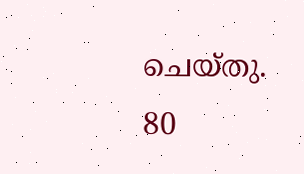ചെയ്തു. 80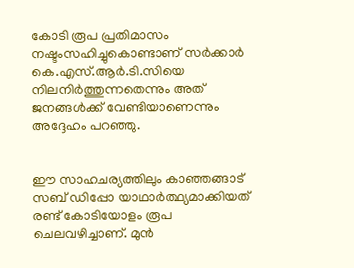കോടി രൂപ പ്രതിമാസം നഷ്ടംസഹിച്ചുകൊണ്ടാണ് സര്‍ക്കാര്‍ കെ.എസ്.ആര്‍.ടി.സിയെ നിലനിര്‍ത്തുന്നതെന്നും അത് ജനങ്ങള്‍ക്ക് വേണ്ടിയാണെന്നും അദ്ദേഹം പറഞ്ഞു.


ഈ സാഹചര്യത്തിലും കാഞ്ഞങ്ങാട് സബ് ഡിപ്പോ യാഥാര്‍ത്ഥ്യമാക്കിയത് രണ്ട് കോടിയോളം രൂപ ചെലവഴിച്ചാണ്. മുന്‍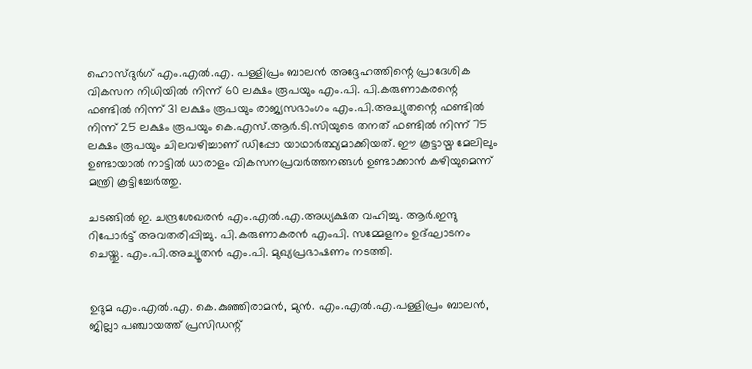ഹൊസ്ദുര്‍ഗ് എം.എല്‍.എ. പള്ളിപ്രം ബാലന്‍ അദ്ദേഹത്തിന്റെ പ്രാദേശിക വികസന നിധിയില്‍ നിന്ന് 60 ലക്ഷം രൂപയും എം.പി. പി.കരുണാകരന്റെ ഫണ്ടില്‍ നിന്ന് 31 ലക്ഷം രൂപയും രാജ്യസഭാംഗം എം.പി.അച്യുതന്റെ ഫണ്ടില്‍ നിന്ന് 25 ലക്ഷം രൂപയും കെ.എസ്.ആര്‍.ടി.സിയുടെ തനത് ഫണ്ടില്‍ നിന്ന് 75 ലക്ഷം രൂപയും ചിലവഴിച്ചാണ് ഡിപ്പോ യാഥാര്‍ത്ഥ്യമാക്കിയത്. ഈ കൂട്ടായ്മ മേലിലും ഉണ്ടായാല്‍ നാട്ടില്‍ ധാരാളം വികസനപ്രവര്‍ത്തനങ്ങള്‍ ഉണ്ടാക്കാന്‍ കഴിയുമെന്ന് മന്ത്രി കൂട്ടിച്ചേര്‍ത്തു.

ചടങ്ങില്‍ ഇ. ചന്ദ്രശേഖരന്‍ എം.എല്‍.എ.അധ്യക്ഷത വഹിച്ചു. ആര്‍.ഇന്ദു റിപോര്‍ട്ട് അവതരിപ്പിച്ചു. പി.കരുണാകരന്‍ എംപി. സമ്മേളനം ഉദ്ഘാടനം ചെയ്തു. എം.പി.അച്യൂതന്‍ എം.പി. മുഖ്യപ്രഭാഷണം നടത്തി.


ഉദുമ എം.എല്‍.എ. കെ.കുഞ്ഞിരാമന്‍, മുന്‍. എം.എല്‍.എ.പള്ളിപ്രം ബാലന്‍, ജില്ലാ പഞ്ചായത്ത് പ്രസിഡന്റ്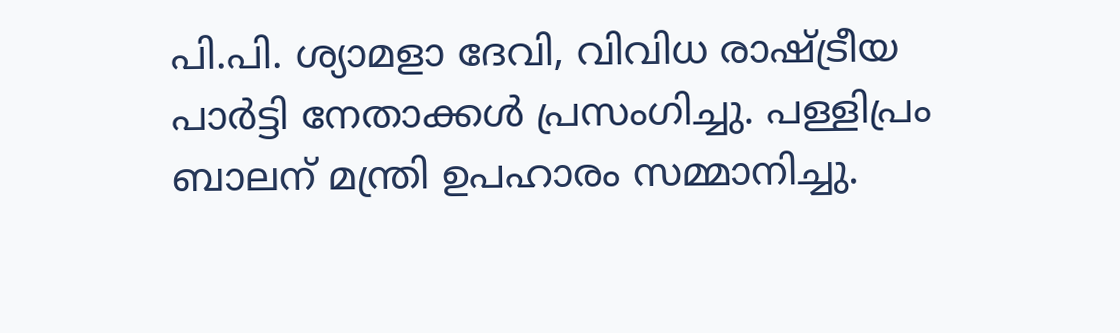പി.പി. ശ്യാമളാ ദേവി, വിവിധ രാഷ്ട്രീയ പാര്‍ട്ടി നേതാക്കള്‍ പ്രസംഗിച്ചു. പള്ളിപ്രം ബാലന് മന്ത്രി ഉപഹാരം സമ്മാനിച്ചു.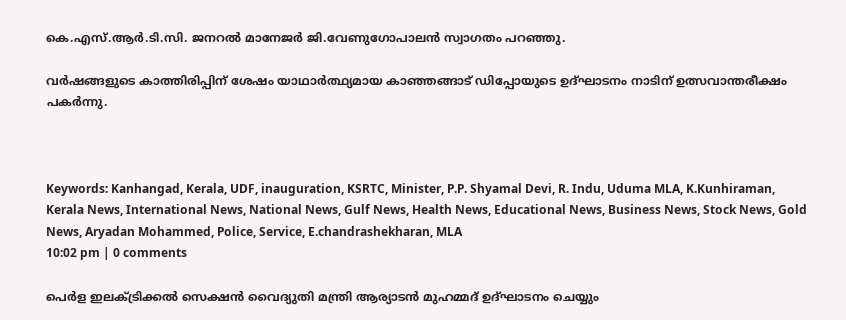കെ.എസ്.ആര്‍.ടി.സി. ജനറല്‍ മാനേജര്‍ ജി.വേണുഗോപാലന്‍ സ്വാഗതം പറഞ്ഞു.

വര്‍ഷങ്ങളുടെ കാത്തിരിപ്പിന് ശേഷം യാഥാര്‍ത്ഥ്യമായ കാഞ്ഞങ്ങാട് ഡിപ്പോയുടെ ഉദ്ഘാടനം നാടിന് ഉത്സവാന്തരീക്ഷം പകര്‍ന്നു.



Keywords: Kanhangad, Kerala, UDF, inauguration, KSRTC, Minister, P.P. Shyamal Devi, R. Indu, Uduma MLA, K.Kunhiraman, Kerala News, International News, National News, Gulf News, Health News, Educational News, Business News, Stock News, Gold News, Aryadan Mohammed, Police, Service, E.chandrashekharan, MLA
10:02 pm | 0 comments

പെര്‍ള ഇലക്ട്രിക്കല്‍ സെക്ഷന്‍ വൈദ്യുതി മന്ത്രി ആര്യാടന്‍ മുഹമ്മദ് ഉദ്ഘാടനം ചെയ്യും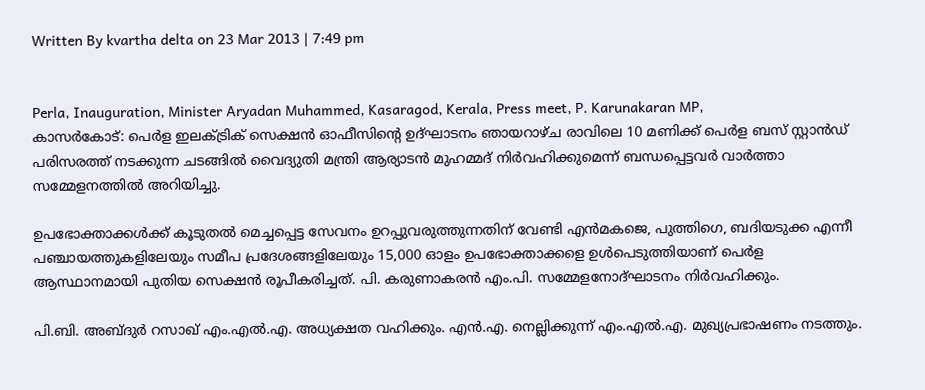Written By kvartha delta on 23 Mar 2013 | 7:49 pm


Perla, Inauguration, Minister Aryadan Muhammed, Kasaragod, Kerala, Press meet, P. Karunakaran MP,
കാസര്‍കോട്: പെര്‍ള ഇലക്ട്രിക് സെക്ഷന്‍ ഓഫീസിന്റെ ഉദ്ഘാടനം ഞായറാഴ്ച രാവിലെ 10 മണിക്ക് പെര്‍ള ബസ് സ്റ്റാന്‍ഡ് പരിസരത്ത് നടക്കുന്ന ചടങ്ങില്‍ വൈദ്യുതി മന്ത്രി ആര്യാടന്‍ മുഹമ്മദ് നിര്‍വഹിക്കുമെന്ന് ബന്ധപ്പെട്ടവര്‍ വാര്‍ത്താ സമ്മേളനത്തില്‍ അറിയിച്ചു.

ഉപഭോക്താക്കള്‍ക്ക് കൂടുതല്‍ മെച്ചപ്പെട്ട സേവനം ഉറപ്പുവരുത്തുന്നതിന് വേണ്ടി എന്‍മകജെ, പുത്തിഗെ, ബദിയടുക്ക എന്നീ പഞ്ചായത്തുകളിലേയും സമീപ പ്രദേശങ്ങളിലേയും 15,000 ഓളം ഉപഭോക്താക്കളെ ഉള്‍പെടുത്തിയാണ് പെര്‍ള ആസ്ഥാനമായി പുതിയ സെക്ഷന്‍ രൂപീകരിച്ചത്. പി. കരുണാകരന്‍ എം.പി. സമ്മേളനോദ്ഘാടനം നിര്‍വഹിക്കും.

പി.ബി. അബ്ദുര്‍ റസാഖ് എം.എല്‍.എ. അധ്യക്ഷത വഹിക്കും. എന്‍.എ. നെല്ലിക്കുന്ന് എം.എല്‍.എ. മുഖ്യപ്രഭാഷണം നടത്തും.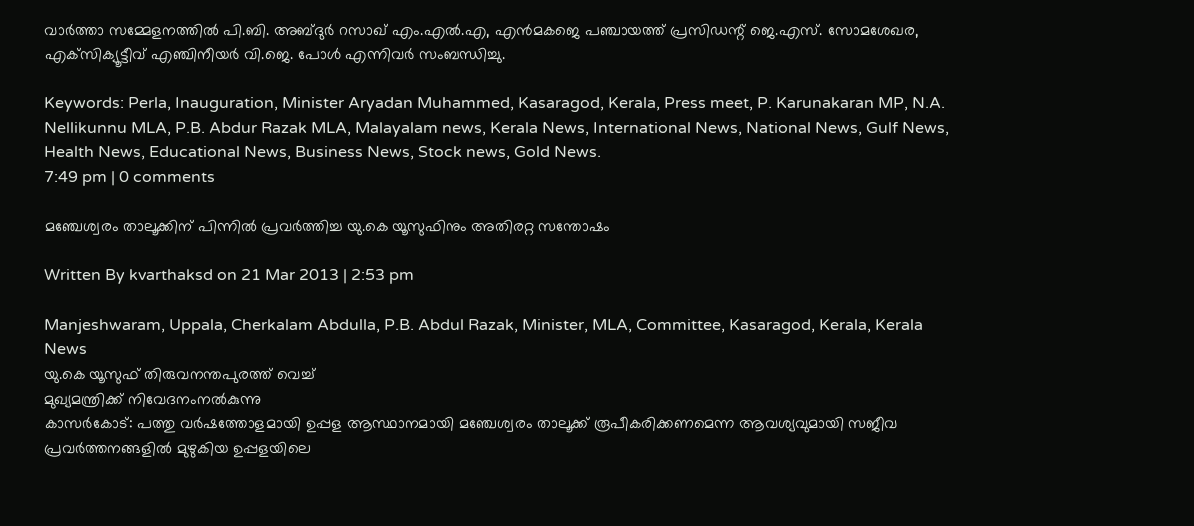വാര്‍ത്താ സമ്മേളനത്തില്‍ പി.ബി. അബ്ദുര്‍ റസാഖ് എം.എല്‍.എ, എന്‍മകജെ പഞ്ചായത്ത് പ്രസിഡന്റ് ജെ.എസ്. സോമശേഖര, എക്‌സിക്യൂട്ടീവ് എഞ്ചിനീയര്‍ വി.ജെ. പോള്‍ എന്നിവര്‍ സംബന്ധിച്ചു.

Keywords: Perla, Inauguration, Minister Aryadan Muhammed, Kasaragod, Kerala, Press meet, P. Karunakaran MP, N.A. Nellikunnu MLA, P.B. Abdur Razak MLA, Malayalam news, Kerala News, International News, National News, Gulf News, Health News, Educational News, Business News, Stock news, Gold News.
7:49 pm | 0 comments

മഞ്ചേശ്വരം താലൂക്കിന് പിന്നില്‍ പ്രവര്‍ത്തിച്ച യു.കെ യൂസുഫിനും അതിരറ്റ സന്തോഷം

Written By kvarthaksd on 21 Mar 2013 | 2:53 pm

Manjeshwaram, Uppala, Cherkalam Abdulla, P.B. Abdul Razak, Minister, MLA, Committee, Kasaragod, Kerala, Kerala News
യു.കെ യൂസുഫ് തിരുവനന്തപുരത്ത് വെച്ച്
മുഖ്യമന്ത്രിക്ക് നിവേദനംനല്‍കുന്നു
കാസര്‍കോട്: പത്തു വര്‍ഷത്തോളമായി ഉപ്പള ആസ്ഥാനമായി മഞ്ചേശ്വരം താലൂക്ക് രൂപീകരിക്കണമെന്ന ആവശ്യവുമായി സജീവ പ്രവര്‍ത്തനങ്ങളില്‍ മുഴുകിയ ഉപ്പളയിലെ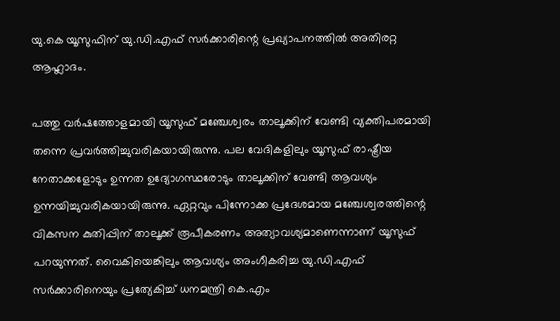യു.കെ യൂസുഫിന് യു.ഡി.എഫ് സര്‍ക്കാരിന്റെ പ്രഖ്യാപനത്തില്‍ അതിരറ്റ ആഹ്ലാദം.

പത്തു വര്‍ഷത്തോളമായി യൂസുഫ് മഞ്ചേശ്വരം താലൂക്കിന് വേണ്ടി വ്യക്തിപരമായി തന്നെ പ്രവര്‍ത്തിച്ചുവരികയായിരുന്നു. പല വേദികളിലും യൂസുഫ് രാഷ്ട്രീയ നേതാക്കളോടും ഉന്നത ഉദ്യോഗസ്ഥരോടും താലൂക്കിന് വേണ്ടി ആവശ്യം ഉന്നയിച്ചുവരികയായിരുന്നു. ഏറ്റവും പിന്നോക്ക പ്രദേശമായ മഞ്ചേശ്വരത്തിന്റെ  വികസന കുതിപ്പിന് താലൂക്ക് രൂപീകരണം അത്യാവശ്യമാണെന്നാണ് യൂസുഫ് പറയുന്നത്. വൈകിയെങ്കിലും ആവശ്യം അംഗീകരിച്ച യു.ഡി.എഫ് സര്‍ക്കാരിനെയും പ്രത്യേകിച്ച് ധനമന്ത്രി കെ.എം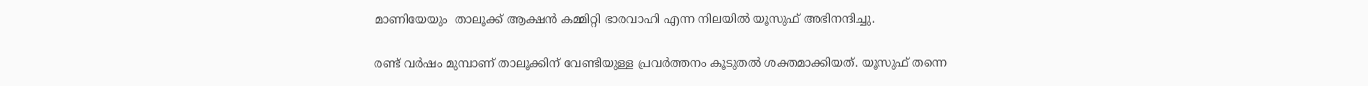മാണിയേയും  താലൂക്ക് ആക്ഷന്‍ കമ്മിറ്റി ഭാരവാഹി എന്ന നിലയില്‍ യൂസുഫ് അഭിനന്ദിച്ചു.

രണ്ട് വര്‍ഷം മുമ്പാണ് താലൂക്കിന് വേണ്ടിയുള്ള പ്രവര്‍ത്തനം കൂടുതല്‍ ശക്തമാക്കിയത്. യൂസുഫ് തന്നെ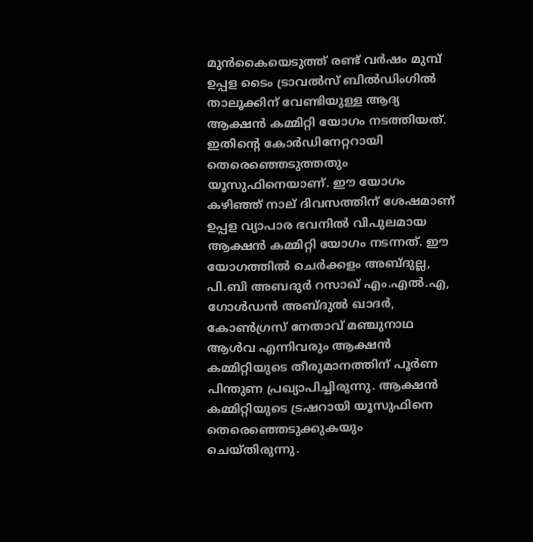മുന്‍കൈയെടുത്ത് രണ്ട് വര്‍ഷം മുമ്പ് ഉപ്പള ടൈം ട്രാവല്‍സ് ബില്‍ഡിംഗില്‍ താലൂക്കിന് വേണ്ടിയുള്ള ആദ്യ ആക്ഷന്‍ കമ്മിറ്റി യോഗം നടത്തിയത്. ഇതിന്റെ കോര്‍ഡിനേറ്ററായി തെരെഞ്ഞെടുത്തതും യൂസുഫിനെയാണ്. ഈ യോഗം കഴിഞ്ഞ് നാല് ദിവസത്തിന് ശേഷമാണ് ഉപ്പള വ്യാപാര ഭവനില്‍ വിപുലമായ ആക്ഷന്‍ കമ്മിറ്റി യോഗം നടന്നത്. ഈ യോഗത്തില്‍ ചെര്‍ക്കളം അബ്ദുല്ല, പി.ബി അബദുര്‍ റസാഖ് എം.എല്‍.എ, ഗോള്‍ഡന്‍ അബ്ദുല്‍ ഖാദര്‍, കോണ്‍ഗ്രസ് നേതാവ് മഞ്ചുനാഥ ആള്‍വ എന്നിവരും ആക്ഷന്‍ കമ്മിറ്റിയുടെ തീരുമാനത്തിന് പൂര്‍ണ പിന്തുണ പ്രഖ്യാപിച്ചിരുന്നു. ആക്ഷന്‍ കമ്മിറ്റിയുടെ ട്രഷറായി യൂസുഫിനെ തെരെഞ്ഞെടുക്കുകയും ചെയ്തിരുന്നു.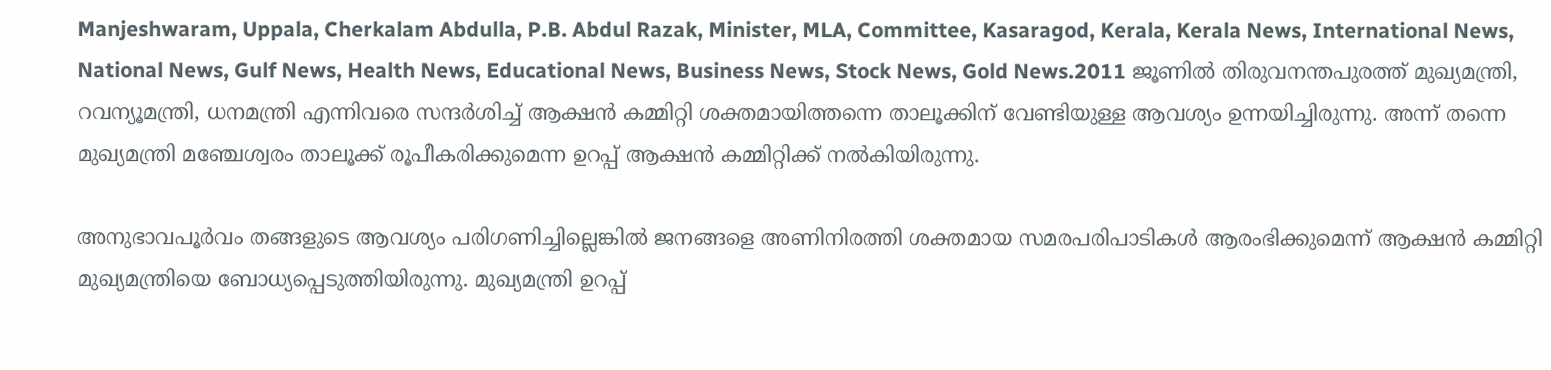Manjeshwaram, Uppala, Cherkalam Abdulla, P.B. Abdul Razak, Minister, MLA, Committee, Kasaragod, Kerala, Kerala News, International News, National News, Gulf News, Health News, Educational News, Business News, Stock News, Gold News.2011 ജൂണില്‍ തിരുവനന്തപുരത്ത് മുഖ്യമന്ത്രി, റവന്യൂമന്ത്രി, ധനമന്ത്രി എന്നിവരെ സന്ദര്‍ശിച്ച് ആക്ഷന്‍ കമ്മിറ്റി ശക്തമായിത്തന്നെ താലൂക്കിന് വേണ്ടിയുള്ള ആവശ്യം ഉന്നയിച്ചിരുന്നു. അന്ന് തന്നെ മുഖ്യമന്ത്രി മഞ്ചേശ്വരം താലൂക്ക് രൂപീകരിക്കുമെന്ന ഉറപ്പ് ആക്ഷന്‍ കമ്മിറ്റിക്ക് നല്‍കിയിരുന്നു.

അനുഭാവപൂര്‍വം തങ്ങളുടെ ആവശ്യം പരിഗണിച്ചില്ലെങ്കില്‍ ജനങ്ങളെ അണിനിരത്തി ശക്തമായ സമരപരിപാടികള്‍ ആരംഭിക്കുമെന്ന് ആക്ഷന്‍ കമ്മിറ്റി മുഖ്യമന്ത്രിയെ ബോധ്യപ്പെടുത്തിയിരുന്നു. മുഖ്യമന്ത്രി ഉറപ്പ്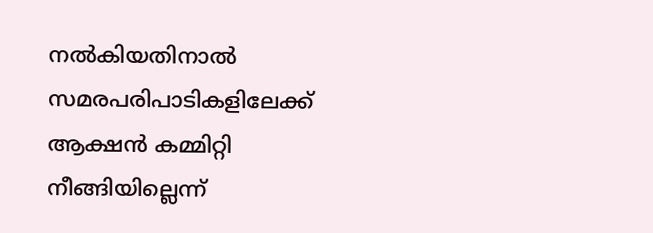നല്‍കിയതിനാല്‍ സമരപരിപാടികളിലേക്ക് ആക്ഷന്‍ കമ്മിറ്റി നീങ്ങിയില്ലെന്ന്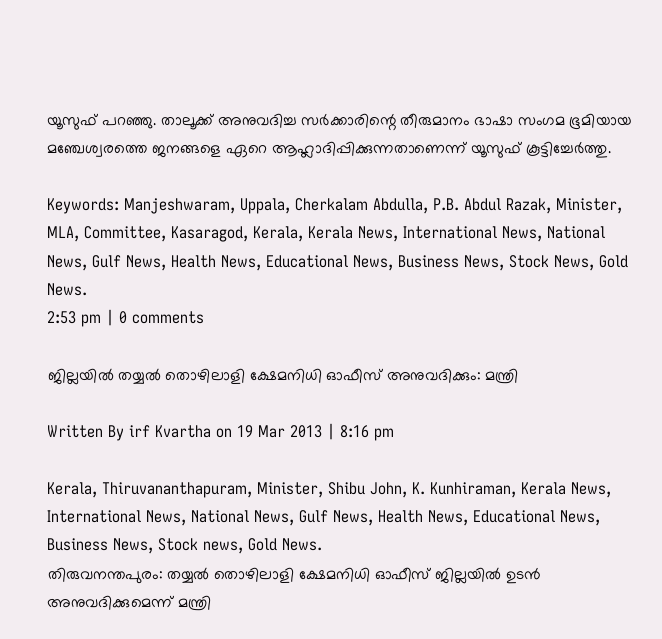യൂസുഫ് പറഞ്ഞു. താലൂക്ക് അനുവദിച്ച സര്‍ക്കാരിന്റെ തീരുമാനം ഭാഷാ സംഗമ ഭൂമിയായ മഞ്ചേശ്വരത്തെ ജനങ്ങളെ ഏറെ ആഹ്ലാദിപ്പിക്കുന്നതാണെന്ന് യൂസുഫ് കൂട്ടിച്ചേര്‍ത്തു.

Keywords: Manjeshwaram, Uppala, Cherkalam Abdulla, P.B. Abdul Razak, Minister, MLA, Committee, Kasaragod, Kerala, Kerala News, International News, National News, Gulf News, Health News, Educational News, Business News, Stock News, Gold News.
2:53 pm | 0 comments

ജില്ലയില്‍ തയ്യല്‍ തൊഴിലാളി ക്ഷേമനിധി ഓഫീസ് അനുവദിക്കും: മന്ത്രി

Written By irf Kvartha on 19 Mar 2013 | 8:16 pm

Kerala, Thiruvananthapuram, Minister, Shibu John, K. Kunhiraman, Kerala News, International News, National News, Gulf News, Health News, Educational News, Business News, Stock news, Gold News.
തിരുവനന്തപുരം: തയ്യല്‍ തൊഴിലാളി ക്ഷേമനിധി ഓഫീസ് ജില്ലയില്‍ ഉടന്‍ അനുവദിക്കുമെന്ന് മന്ത്രി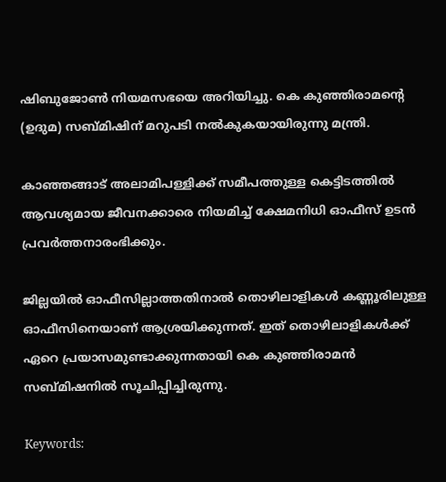ഷിബുജോണ്‍ നിയമസഭയെ അറിയിച്ചു. കെ കുഞ്ഞിരാമന്റെ (ഉദുമ) സബ്മിഷിന് മറുപടി നല്‍കുകയായിരുന്നു മന്ത്രി.

കാഞ്ഞങ്ങാട് അലാമിപള്ളിക്ക് സമീപത്തുള്ള കെട്ടിടത്തില്‍ ആവശ്യമായ ജീവനക്കാരെ നിയമിച്ച് ക്ഷേമനിധി ഓഫീസ് ഉടന്‍ പ്രവര്‍ത്തനാരംഭിക്കും.

ജില്ലയില്‍ ഓഫീസില്ലാത്തതിനാല്‍ തൊഴിലാളികള്‍ കണ്ണൂരിലുള്ള ഓഫീസിനെയാണ് ആശ്രയിക്കുന്നത്. ഇത് തൊഴിലാളികള്‍ക്ക് ഏറെ പ്രയാസമുണ്ടാക്കുന്നതായി കെ കുഞ്ഞിരാമന്‍ സബ്മിഷനില്‍ സൂചിപ്പിച്ചിരുന്നു.

Keywords: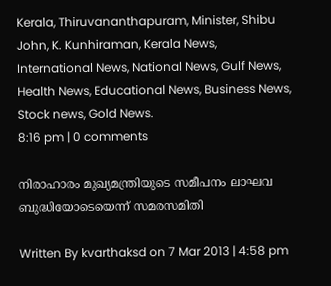Kerala, Thiruvananthapuram, Minister, Shibu John, K. Kunhiraman, Kerala News, International News, National News, Gulf News, Health News, Educational News, Business News, Stock news, Gold News.
8:16 pm | 0 comments

നിരാഹാരം മുഖ്യമന്ത്രിയുടെ സമീപനം ലാഘവ ബുദ്ധിയോടെയെന്ന് സമരസമിതി

Written By kvarthaksd on 7 Mar 2013 | 4:58 pm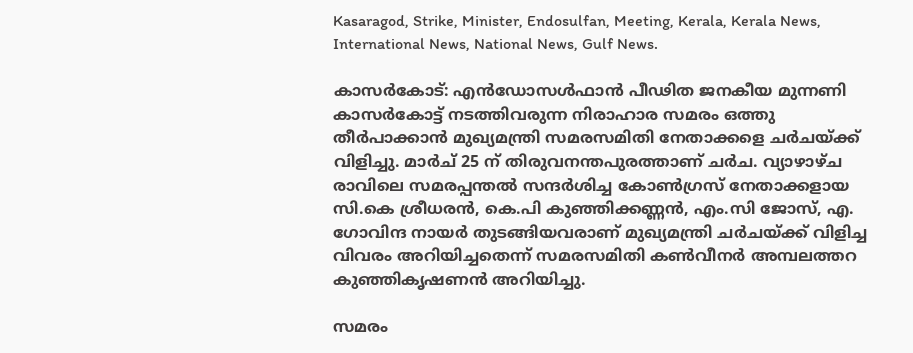Kasaragod, Strike, Minister, Endosulfan, Meeting, Kerala, Kerala News, International News, National News, Gulf News.

കാസര്‍കോട്: എന്‍ഡോസള്‍ഫാന്‍ പീഢിത ജനകീയ മുന്നണി കാസര്‍കോട്ട് നടത്തിവരുന്ന നിരാഹാര സമരം ഒത്തു തീര്‍പാക്കാന്‍ മുഖ്യമന്ത്രി സമരസമിതി നേതാക്കളെ ചര്‍ചയ്ക്ക് വിളിച്ചു. മാര്‍ച് 25 ന് തിരുവനന്തപുരത്താണ് ചര്‍ച. വ്യാഴാഴ്ച രാവിലെ സമരപ്പന്തല്‍ സന്ദര്‍ശിച്ച കോണ്‍ഗ്രസ് നേതാക്കളായ സി.കെ ശ്രീധരന്‍, കെ.പി കുഞ്ഞിക്കണ്ണന്‍, എം.സി ജോസ്, എ. ഗോവിന്ദ നായര്‍ തുടങ്ങിയവരാണ് മുഖ്യമന്ത്രി ചര്‍ചയ്ക്ക് വിളിച്ച വിവരം അറിയിച്ചതെന്ന് സമരസമിതി കണ്‍വീനര്‍ അമ്പലത്തറ കുഞ്ഞികൃഷണന്‍ അറിയിച്ചു.

സമരം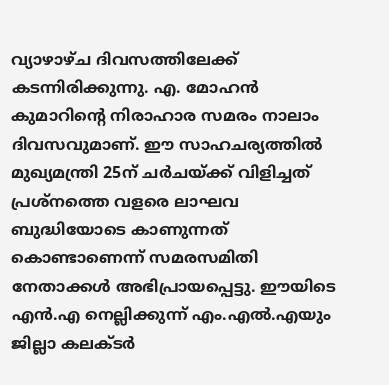വ്യാഴാഴ്ച ദിവസത്തിലേക്ക് കടന്നിരിക്കുന്നു. എ. മോഹന്‍ കുമാറിന്റെ നിരാഹാര സമരം നാലാം ദിവസവുമാണ്. ഈ സാഹചര്യത്തില്‍ മുഖ്യമന്ത്രി 25ന് ചര്‍ചയ്ക്ക് വിളിച്ചത് പ്രശ്‌നത്തെ വളരെ ലാഘവ ബുദ്ധിയോടെ കാണുന്നത് കൊണ്ടാണെന്ന് സമരസമിതി നേതാക്കള്‍ അഭിപ്രായപ്പെട്ടു. ഈയിടെ എന്‍.എ നെല്ലിക്കുന്ന് എം.എല്‍.എയും ജില്ലാ കലക്ടര്‍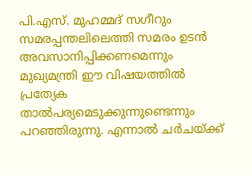പി.എസ്. മുഹമ്മദ് സഗീറും സമരപ്പന്തലിലെത്തി സമരം ഉടന്‍ അവസാനിപ്പിക്കണമെന്നും മുഖ്യമന്ത്രി ഈ വിഷയത്തില്‍ പ്രത്യേക താല്‍പര്യമെടുക്കുന്നുണ്ടെന്നും പറഞ്ഞിരുന്നു. എന്നാല്‍ ചര്‍ചയ്ക്ക്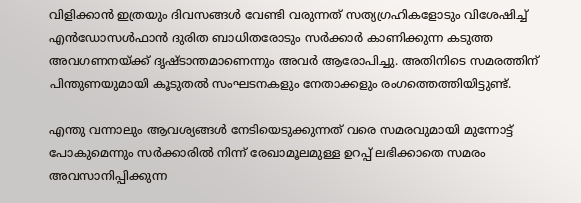വിളിക്കാന്‍ ഇത്രയും ദിവസങ്ങള്‍ വേണ്ടി വരുന്നത് സത്യഗ്രഹികളോടും വിശേഷിച്ച് എന്‍ഡോസള്‍ഫാന്‍ ദുരിത ബാധിതരോടും സര്‍ക്കാര്‍ കാണിക്കുന്ന കടുത്ത അവഗണനയ്ക്ക് ദൃഷ്ടാന്തമാണെന്നും അവര്‍ ആരോപിച്ചു. അതിനിടെ സമരത്തിന് പിന്തുണയുമായി കൂടുതല്‍ സംഘടനകളും നേതാക്കളും രംഗത്തെത്തിയിട്ടുണ്ട്.

എന്തു വന്നാലും ആവശ്യങ്ങള്‍ നേടിയെടുക്കുന്നത് വരെ സമരവുമായി മുന്നോട്ട് പോകുമെന്നും സര്‍ക്കാരില്‍ നിന്ന് രേഖാമൂലമുള്ള ഉറപ്പ് ലഭിക്കാതെ സമരം അവസാനിപ്പിക്കുന്ന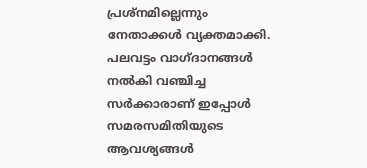പ്രശ്‌നമില്ലെന്നും നേതാക്കള്‍ വ്യക്തമാക്കി. പലവട്ടം വാഗ്ദാനങ്ങള്‍ നല്‍കി വഞ്ചിച്ച സര്‍ക്കാരാണ് ഇപ്പോള്‍ സമരസമിതിയുടെ ആവശ്യങ്ങള്‍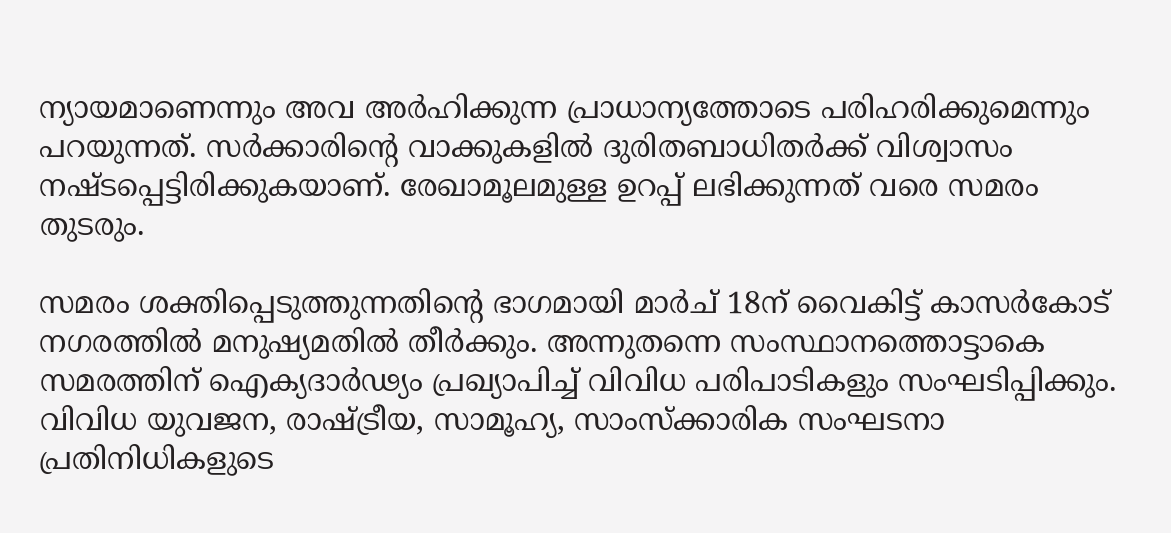ന്യായമാണെന്നും അവ അര്‍ഹിക്കുന്ന പ്രാധാന്യത്തോടെ പരിഹരിക്കുമെന്നും പറയുന്നത്. സര്‍ക്കാരിന്റെ വാക്കുകളില്‍ ദുരിതബാധിതര്‍ക്ക് വിശ്വാസം നഷ്ടപ്പെട്ടിരിക്കുകയാണ്. രേഖാമൂലമുള്ള ഉറപ്പ് ലഭിക്കുന്നത് വരെ സമരം തുടരും.

സമരം ശക്തിപ്പെടുത്തുന്നതിന്റെ ഭാഗമായി മാര്‍ച് 18ന് വൈകിട്ട് കാസര്‍കോട് നഗരത്തില്‍ മനുഷ്യമതില്‍ തീര്‍ക്കും. അന്നുതന്നെ സംസ്ഥാനത്തൊട്ടാകെ സമരത്തിന് ഐക്യദാര്‍ഢ്യം പ്രഖ്യാപിച്ച് വിവിധ പരിപാടികളും സംഘടിപ്പിക്കും. വിവിധ യുവജന, രാഷ്ട്രീയ, സാമൂഹ്യ, സാംസ്‌ക്കാരിക സംഘടനാ പ്രതിനിധികളുടെ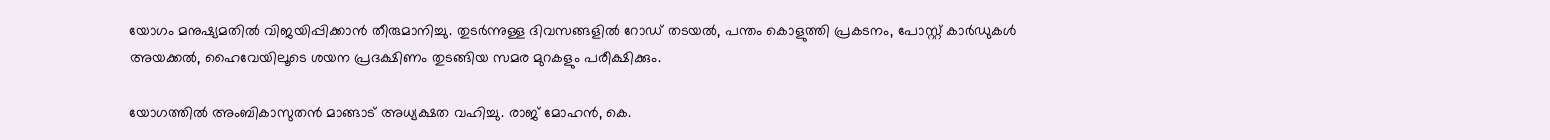യോഗം മനുഷ്യമതില്‍ വിജയിപ്പിക്കാന്‍ തീരുമാനിച്ചു. തുടര്‍ന്നുള്ള ദിവസങ്ങളില്‍ റോഡ് തടയല്‍, പന്തം കൊളുത്തി പ്രകടനം, പോസ്റ്റ് കാര്‍ഡുകള്‍ അയക്കല്‍, ഹൈവേയിലൂടെ ശയന പ്രദക്ഷിണം തുടങ്ങിയ സമര മുറകളും പരീക്ഷിക്കും.

യോഗത്തില്‍ അംബികാസുതന്‍ മാങ്ങാട് അധ്യക്ഷത വഹിച്ചു. രാജ് മോഹന്‍, കെ.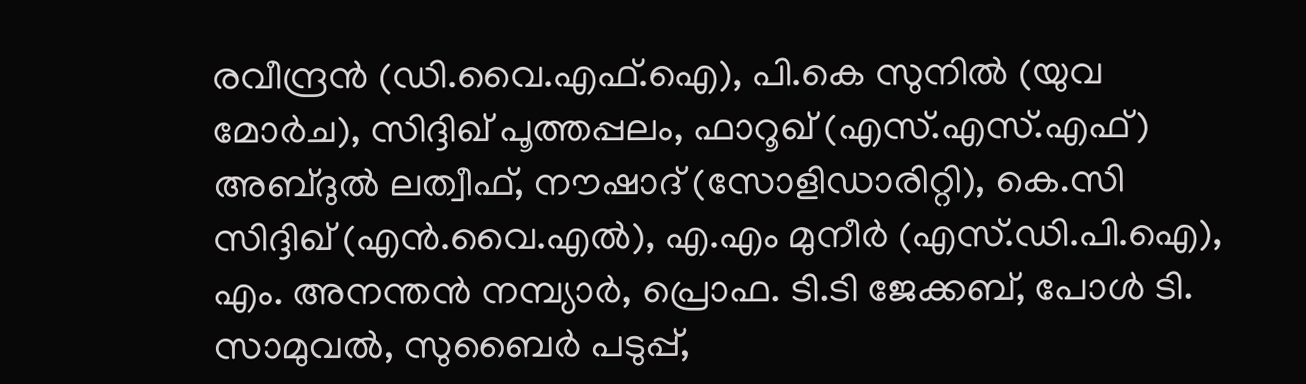രവീന്ദ്രന്‍ (ഡി.വൈ.എഫ്.ഐ), പി.കെ സുനില്‍ (യുവ മോര്‍ച), സിദ്ദിഖ് പൂത്തപ്പലം, ഫാറൂഖ് (എസ്.എസ്.എഫ്) അബ്ദുല്‍ ലത്വീഫ്, നൗഷാദ് (സോളിഡാരിറ്റി), കെ.സി സിദ്ദിഖ് (എന്‍.വൈ.എല്‍), എ.എം മുനീര്‍ (എസ്.ഡി.പി.ഐ), എം. അനന്തന്‍ നമ്പ്യാര്‍, പ്രൊഫ. ടി.ടി ജേക്കബ്, പോള്‍ ടി. സാമുവല്‍, സുബൈര്‍ പടുപ്പ്,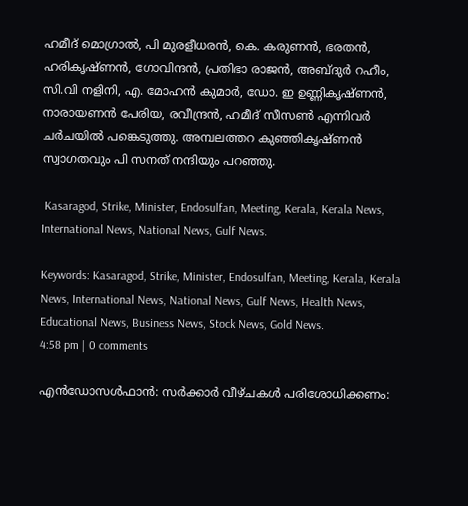ഹമീദ് മൊഗ്രാല്‍, പി മുരളീധരന്‍, കെ. കരുണന്‍, ഭരതന്‍, ഹരികൃഷ്ണന്‍, ഗോവിന്ദന്‍, പ്രതിഭാ രാജന്‍, അബ്ദുര്‍ റഹീം, സി.വി നളിനി, എ. മോഹന്‍ കുമാര്‍, ഡോ. ഇ ഉണ്ണികൃഷ്ണന്‍, നാരായണന്‍ പേരിയ, രവീന്ദ്രന്‍, ഹമീദ് സീസണ്‍ എന്നിവര്‍ ചര്‍ചയില്‍ പങ്കെടുത്തു. അമ്പലത്തറ കുഞ്ഞികൃഷ്ണന്‍ സ്വാഗതവും പി സനത് നന്ദിയും പറഞ്ഞു.

 Kasaragod, Strike, Minister, Endosulfan, Meeting, Kerala, Kerala News, International News, National News, Gulf News.

Keywords: Kasaragod, Strike, Minister, Endosulfan, Meeting, Kerala, Kerala News, International News, National News, Gulf News, Health News, Educational News, Business News, Stock News, Gold News.
4:58 pm | 0 comments

എന്‍ഡോസള്‍ഫാന്‍: സര്‍ക്കാര്‍ വീഴ്ചകള്‍ പരിശോധിക്കണം: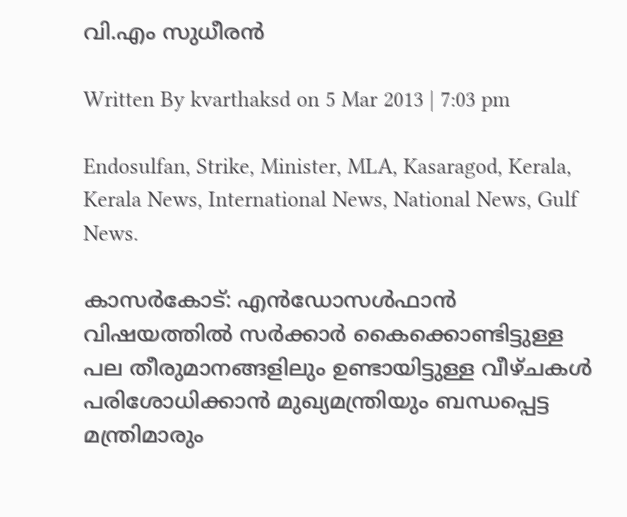വി.എം സുധീരന്‍

Written By kvarthaksd on 5 Mar 2013 | 7:03 pm

Endosulfan, Strike, Minister, MLA, Kasaragod, Kerala, Kerala News, International News, National News, Gulf News.

കാസര്‍കോട്: എന്‍ഡോസള്‍ഫാന്‍ വിഷയത്തില്‍ സര്‍ക്കാര്‍ കൈക്കൊണ്ടിട്ടുള്ള പല തീരുമാനങ്ങളിലും ഉണ്ടായിട്ടുള്ള വീഴ്ചകള്‍ പരിശോധിക്കാന്‍ മുഖ്യമന്ത്രിയും ബന്ധപ്പെട്ട മന്ത്രിമാരും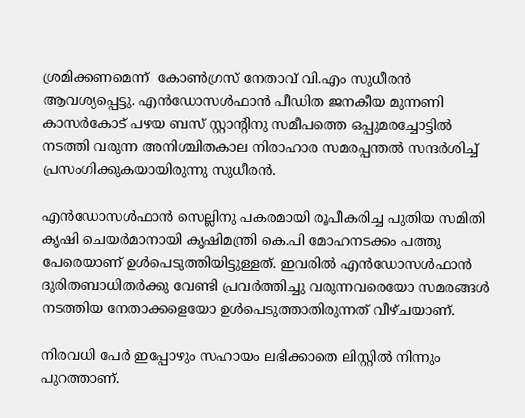ശ്രമിക്കണമെന്ന്  കോണ്‍ഗ്രസ് നേതാവ് വി.എം സുധീരന്‍ ആവശ്യപ്പെട്ടു. എന്‍ഡോസള്‍ഫാന്‍ പീഡിത ജനകീയ മുന്നണി കാസര്‍കോട് പഴയ ബസ് സ്റ്റാന്റിനു സമീപത്തെ ഒപ്പുമരച്ചോട്ടില്‍ നടത്തി വരുന്ന അനിശ്ചിതകാല നിരാഹാര സമരപ്പന്തല്‍ സന്ദര്‍ശിച്ച് പ്രസംഗിക്കുകയായിരുന്നു സുധീരന്‍.

എന്‍ഡോസള്‍ഫാന്‍ സെല്ലിനു പകരമായി രൂപീകരിച്ച പുതിയ സമിതി കൃഷി ചെയര്‍മാനായി കൃഷിമന്ത്രി കെ.പി മോഹനടക്കം പത്തു പേരെയാണ് ഉള്‍പെടുത്തിയിട്ടുള്ളത്. ഇവരില്‍ എന്‍ഡോസള്‍ഫാന്‍ ദുരിതബാധിതര്‍ക്കു വേണ്ടി പ്രവര്‍ത്തിച്ചു വരുന്നവരെയോ സമരങ്ങള്‍ നടത്തിയ നേതാക്കളെയോ ഉള്‍പെടുത്താതിരുന്നത് വീഴ്ചയാണ്.

നിരവധി പേര്‍ ഇപ്പോഴും സഹായം ലഭിക്കാതെ ലിസ്റ്റില്‍ നിന്നും പുറത്താണ്.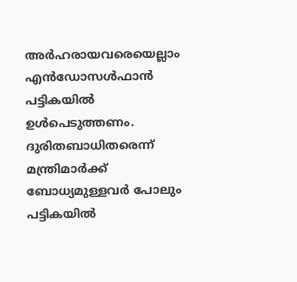അര്‍ഹരായവരെയെല്ലാം എന്‍ഡോസള്‍ഫാന്‍ പട്ടികയില്‍ ഉള്‍പെടുത്തണം. ദുരിതബാധിതരെന്ന് മന്ത്രിമാര്‍ക്ക് ബോധ്യമുള്ളവര്‍ പോലും പട്ടികയില്‍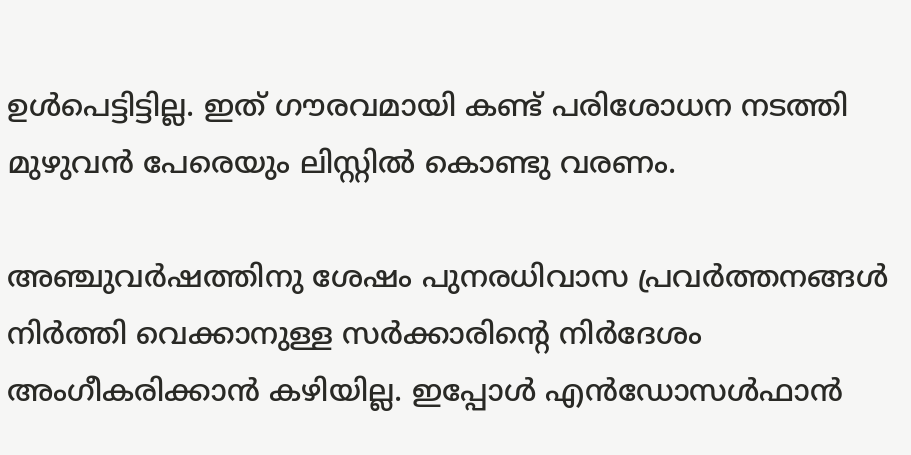ഉള്‍പെട്ടിട്ടില്ല. ഇത് ഗൗരവമായി കണ്ട് പരിശോധന നടത്തി മുഴുവന്‍ പേരെയും ലിസ്റ്റില്‍ കൊണ്ടു വരണം.

അഞ്ചുവര്‍ഷത്തിനു ശേഷം പുനരധിവാസ പ്രവര്‍ത്തനങ്ങള്‍ നിര്‍ത്തി വെക്കാനുള്ള സര്‍ക്കാരിന്റെ നിര്‍ദേശം അംഗീകരിക്കാന്‍ കഴിയില്ല. ഇപ്പോള്‍ എന്‍ഡോസള്‍ഫാന്‍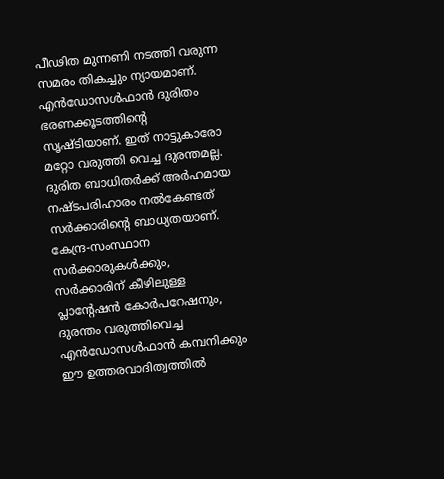പീഢിത മുന്നണി നടത്തി വരുന്ന സമരം തികച്ചും ന്യായമാണ്. എന്‍ഡോസള്‍ഫാന്‍ ദുരിതം ഭരണക്കൂടത്തിന്റെ സൃഷ്ടിയാണ്. ഇത് നാട്ടുകാരോ മറ്റോ വരുത്തി വെച്ച ദുരന്തമല്ല. ദുരിത ബാധിതര്‍ക്ക് അര്‍ഹമായ നഷ്ടപരിഹാരം നല്‍കേണ്ടത് സര്‍ക്കാരിന്റെ ബാധ്യതയാണ്. കേന്ദ്ര-സംസ്ഥാന സര്‍ക്കാരുകള്‍ക്കും, സര്‍ക്കാരിന് കീഴിലുള്ള പ്ലാന്റേഷന്‍ കോര്‍പറേഷനും, ദുരന്തം വരുത്തിവെച്ച എന്‍ഡോസള്‍ഫാന്‍ കമ്പനിക്കും ഈ ഉത്തരവാദിത്വത്തില്‍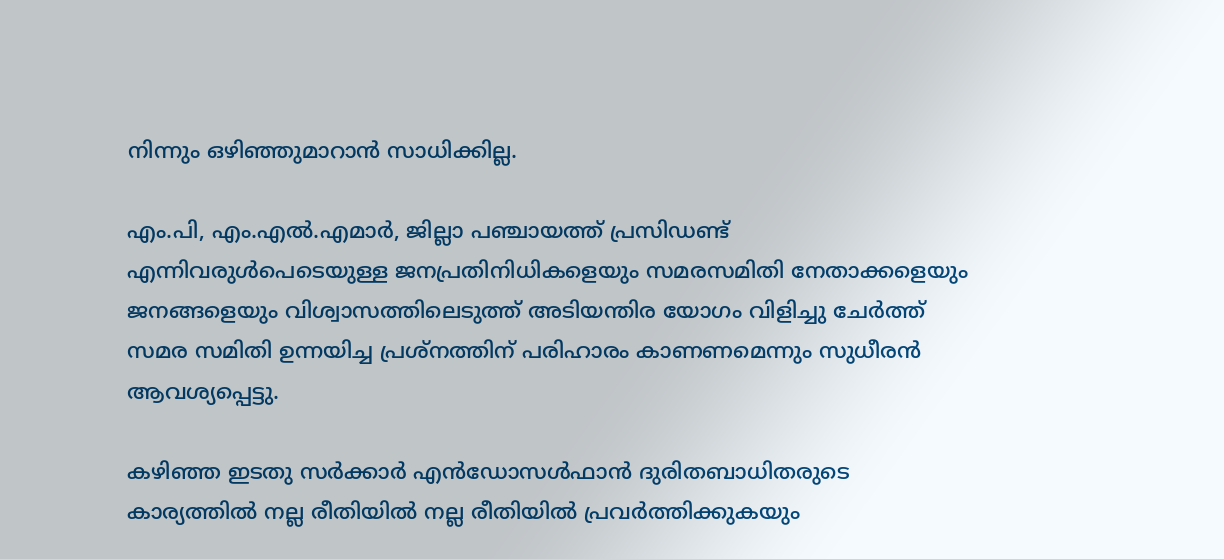നിന്നും ഒഴിഞ്ഞുമാറാന്‍ സാധിക്കില്ല.

എം.പി, എം.എല്‍.എമാര്‍, ജില്ലാ പഞ്ചായത്ത് പ്രസിഡണ്ട് എന്നിവരുള്‍പെടെയുള്ള ജനപ്രതിനിധികളെയും സമരസമിതി നേതാക്കളെയും ജനങ്ങളെയും വിശ്വാസത്തിലെടുത്ത് അടിയന്തിര യോഗം വിളിച്ചു ചേര്‍ത്ത് സമര സമിതി ഉന്നയിച്ച പ്രശ്‌നത്തിന് പരിഹാരം കാണണമെന്നും സുധീരന്‍ ആവശ്യപ്പെട്ടു.

കഴിഞ്ഞ ഇടതു സര്‍ക്കാര്‍ എന്‍ഡോസള്‍ഫാന്‍ ദുരിതബാധിതരുടെ കാര്യത്തില്‍ നല്ല രീതിയില്‍ നല്ല രീതിയില്‍ പ്രവര്‍ത്തിക്കുകയും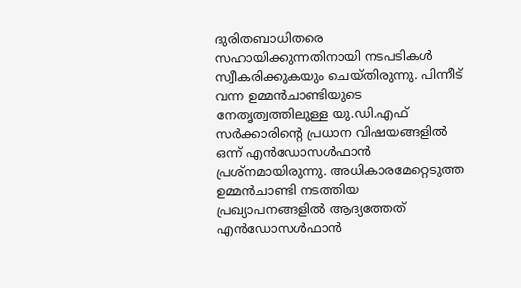ദുരിതബാധിതരെ സഹായിക്കുന്നതിനായി നടപടികള്‍ സ്വീകരിക്കുകയും ചെയ്തിരുന്നു. പിന്നീട് വന്ന ഉമ്മന്‍ചാണ്ടിയുടെ നേതൃത്വത്തിലുള്ള യു.ഡി.എഫ് സര്‍ക്കാരിന്റെ പ്രധാന വിഷയങ്ങളില്‍ ഒന്ന് എന്‍ഡോസള്‍ഫാന്‍ പ്രശ്‌നമായിരുന്നു. അധികാരമേറ്റെടുത്ത ഉമ്മന്‍ചാണ്ടി നടത്തിയ പ്രഖ്യാപനങ്ങളില്‍ ആദ്യത്തേത് എന്‍ഡോസള്‍ഫാന്‍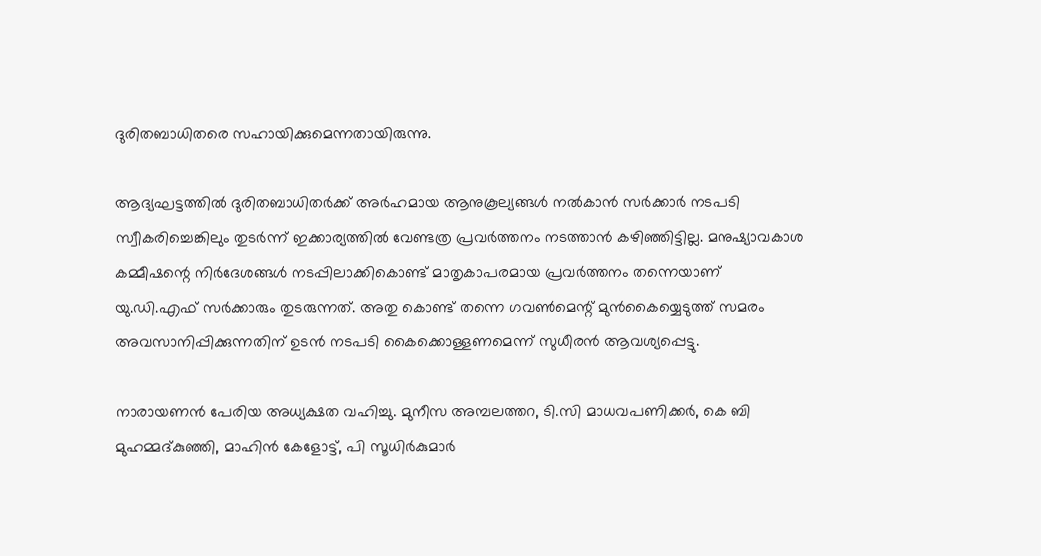ദുരിതബാധിതരെ സഹായിക്കുമെന്നതായിരുന്നു.

ആദ്യഘട്ടത്തില്‍ ദുരിതബാധിതര്‍ക്ക് അര്‍ഹമായ ആനുകൂല്യങ്ങള്‍ നല്‍കാന്‍ സര്‍ക്കാര്‍ നടപടി സ്വീകരിച്ചെങ്കിലും തുടര്‍ന്ന് ഇക്കാര്യത്തില്‍ വേണ്ടത്ര പ്രവര്‍ത്തനം നടത്താന്‍ കഴിഞ്ഞിട്ടില്ല. മനുഷ്യാവകാശ കമ്മീഷന്റെ നിര്‍ദേശങ്ങള്‍ നടപ്പിലാക്കികൊണ്ട് മാതൃകാപരമായ പ്രവര്‍ത്തനം തന്നെയാണ് യു.ഡി.എഫ് സര്‍ക്കാരും തുടരുന്നത്. അതു കൊണ്ട് തന്നെ ഗവണ്‍മെന്റ് മുന്‍കൈയ്യെടുത്ത് സമരം അവസാനിപ്പിക്കുന്നതിന് ഉടന്‍ നടപടി കൈക്കൊള്ളണമെന്ന് സുധീരന്‍ ആവശ്യപ്പെട്ടു.

നാരായണന്‍ പേരിയ അധ്യക്ഷത വഹിച്ചു. മുനീസ അമ്പലത്തറ, ടി.സി മാധവപണിക്കര്‍, കെ ബി മുഹമ്മദ്കുഞ്ഞി, മാഹിന്‍ കേളോട്ട്, പി സൂധിര്‍കുമാര്‍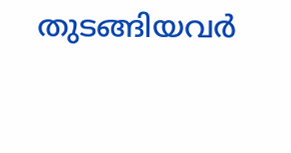തുടങ്ങിയവര്‍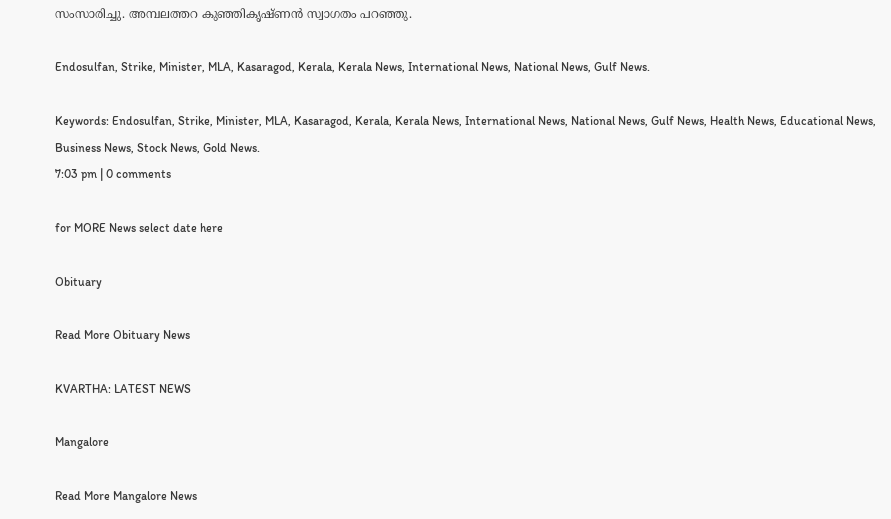സംസാരിച്ചു. അമ്പലത്തറ കുഞ്ഞികൃഷ്ണന്‍ സ്വാഗതം പറഞ്ഞു.

Endosulfan, Strike, Minister, MLA, Kasaragod, Kerala, Kerala News, International News, National News, Gulf News.

Keywords: Endosulfan, Strike, Minister, MLA, Kasaragod, Kerala, Kerala News, International News, National News, Gulf News, Health News, Educational News, Business News, Stock News, Gold News.
7:03 pm | 0 comments

for MORE News select date here

Obituary

Read More Obituary News

KVARTHA: LATEST NEWS

Mangalore

Read More Mangalore News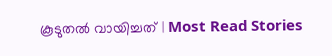കൂടുതൽ വായിച്ചത് | Most Read Stories